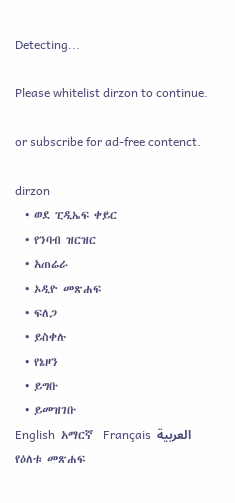Detecting...

Please whitelist dirzon to continue.

or subscribe for ad-free contenct.

dirzon
  • ወደ ፒዲኤፍ ቀይር
  • የንባብ ዝርዝር
  • አጠሬራ
  • ኦዲዮ መጽሐፍ
  • ፍለጋ
  • ይስቀሉ
  • የኔዞን
  • ይግቡ
  • ይመዝገቡ
English  አማርኛ  Français  العربية
የዕለቱ መጽሐፍ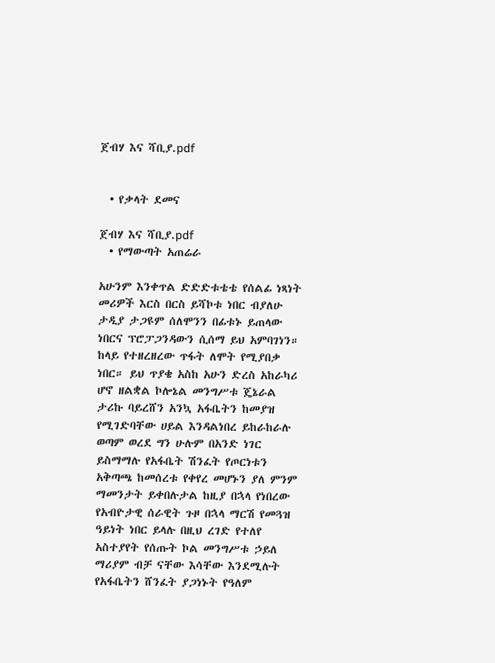ጀብሃ እና ሻቢያ.pdf


  • የቃላት ደመና

ጀብሃ እና ሻቢያ.pdf
  • የማውጣት አጠሬራ

አሁንም እንቀጥል ድድድቱቴቴ የሰልፊ ነጻነት መሪዎች እርስ በርስ ይሻኮቱ ነበር ብያለሁ ታዲያ ታጋዩም ሰለሞንን በፊቱኑ ይጠላው ነበርና ፕሮፓጋንዳውን ሲሰማ ይህ አምባገነን። ከላይ የተዘረዘረው ጥፋት ለሞት የሚያበቃ ነበር። ይህ ጥያቄ አስከ አሁን ድረስ አከራካሪ ሆኖ ዘልቋል ኮሎኔል መንግሥቱ ጄኔራል ታሪኩ ባይረሸን አንኳ አፋቤትን ከመያዝ የሚገድባቸው ሀይል እንዳልነበረ ይከራከራሉ ወጣም ወረደ ግን ሁሉም በአንድ ነገር ይስማማሉ የአፋቤት ሽንፈት የጦርነቱን አቅጣጫ ከመሰረቱ የቀየረ መሆኑን ያለ ምንም ማመንታት ይቀበሉታል ከዚያ በኋላ የነበረው የአብዮታዊ ሰራዊት ጉዞ በኋላ ማርሽ የመጓዝ ዓይነት ነበር ይላሉ በዚህ ረገድ የተለየ አስተያየት የሰጡት ኮል መንግሥቱ ኃይለ ማሪያም ብቻ ናቸው እሳቸው እንደሚሉት የአፋቤትን ሸንፈት ያጋነኑት የዓለም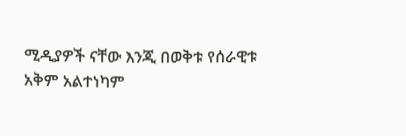ሚዲያዎች ናቸው እንጂ በወቅቱ የሰራዊቱ አቅም አልተነካም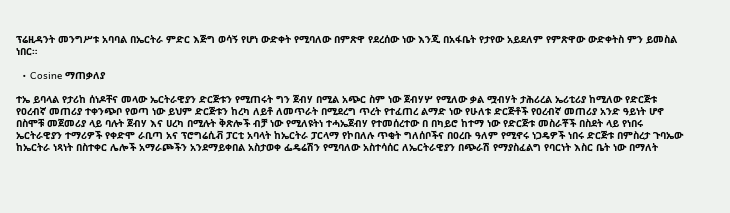ፕሬዚዳንት መንግሥቱ አባባል በኤርትራ ምድር እጅግ ወሳኝ የሆነ ውድቀት የሚባለው በምጽዋ የደረሰው ነው እንጂ በአፋቤት የታየው አይደለም የምጽዋው ውድቀትስ ምን ይመስል ነበር።

  • Cosine ማጠቃለያ

ተኤ ይባላል የታሪከ ሰነዶቸና መላው ኤርትራዊያን ድርጅቱን የሚጠሩት ግን ጀብሃ በሚል አጭር ስም ነው ጀብሃሦ የሚለው ቃል ሟብሃት ታሕሪረል ኤሪቲሪያ ከሚለው የድርጅቱ የዐረብኛ መጠሪያ ተቀንጭቦ የወጣ ነው ይህም ድርጅቱን ከረካ ለይቶ ለመጥራት በሚደረግ ጥረት የተፈጠረ ልማድ ነው የሁለቱ ድርጅቶች የዐረብኛ መጠሪያ አንድ ዓይነት ሆኖ በስሞቹ መጀመሪያ ላይ ባሉት ጀብሃ እና ሀረካ በሚሉት ቅጽሎች ብቻ ነው የሚለዩትነ ተሓኤጀብሃ የተመሰረተው በ በካይሮ ከተማ ነው የድርጅቱ መስራቾች በስደት ላይ የነበሩ ኤርትራዊያን ተማሪዎች የቀድሞ ራቢጣ አና ፕሮግሬሲቭ ፓርቲ አባላት ከኤርትራ ፓርላማ የኮበለሉ ጥቂት ግለሰቦችና በዐረቡ ዓለም የሚኖሩ ነጋዴዎች ነበሩ ድርጅቱ በምስረታ ጉባኤው ከኤርትራ ነጻነት በስተቀር ሌሎች አማራጮችን አንደማይቀበል አስታወቀ ፌዴሬሽን የሚባለው አስተሳሰር ለኤርትራዊያን በጭራሽ የማያስፈልግ የባርነት እስር ቤት ነው በማለት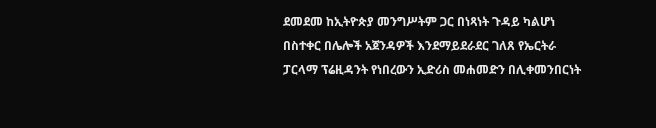ደመደመ ከኢትዮጵያ መንግሥትም ጋር በነጻነት ጉዳይ ካልሆነ በስተቀር በሌሎች አጀንዳዎች እንደማይደራደር ገለጸ የኤርትራ ፓርላማ ፕሬዚዳንት የነበረውን ኢድሪስ መሐመድን በሊቀመንበርነት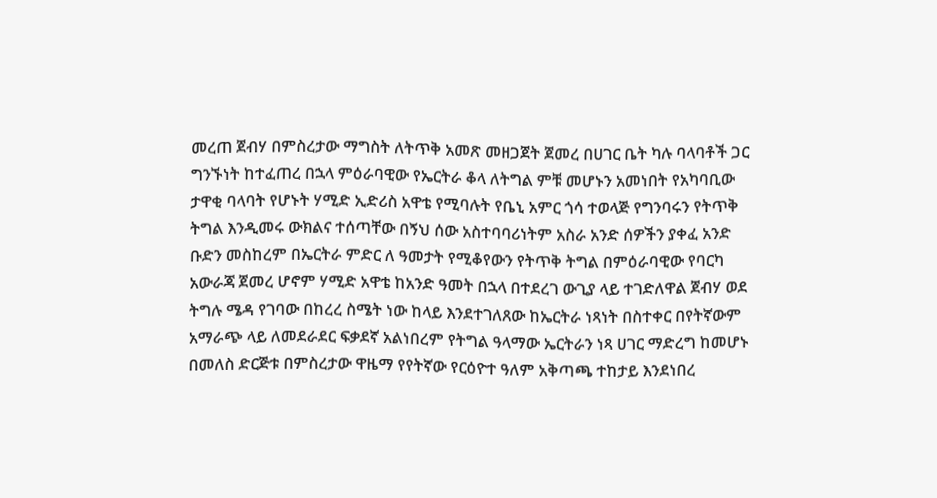መረጠ ጀብሃ በምስረታው ማግስት ለትጥቅ አመጽ መዘጋጀት ጀመረ በሀገር ቤት ካሉ ባላባቶች ጋር ግንኙነት ከተፈጠረ በኋላ ምዕራባዊው የኤርትራ ቆላ ለትግል ምቹ መሆኑን አመነበት የአካባቢው ታዋቂ ባላባት የሆኑት ሃሚድ ኢድሪስ አዋቴ የሚባሉት የቤኒ አምር ጎሳ ተወላጅ የግንባሩን የትጥቅ ትግል እንዲመሩ ውክልና ተሰጣቸው በኝህ ሰው አስተባባሪነትም አስራ አንድ ሰዎችን ያቀፈ አንድ ቡድን መስከረም በኤርትራ ምድር ለ ዓመታት የሚቆየውን የትጥቅ ትግል በምዕራባዊው የባርካ አውራጃ ጀመረ ሆኖም ሃሚድ አዋቴ ከአንድ ዓመት በኋላ በተደረገ ውጊያ ላይ ተገድለዋል ጀብሃ ወደ ትግሉ ሜዳ የገባው በከረረ ስሜት ነው ከላይ እንደተገለጸው ከኤርትራ ነጻነት በስተቀር በየትኛውም አማራጭ ላይ ለመደራደር ፍቃደኛ አልነበረም የትግል ዓላማው ኤርትራን ነጻ ሀገር ማድረግ ከመሆኑ በመለስ ድርጅቱ በምስረታው ዋዜማ የየትኛው የርዕዮተ ዓለም አቅጣጫ ተከታይ እንደነበረ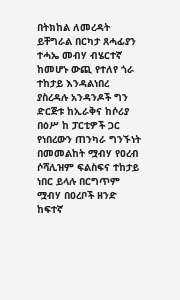በትክከል ለመረዳት ይቸግራል በርካታ ጸሓፊያን ተሓኤ መብሃ ብሄርተኛ ከመሆኑ ውጪ የተለየ ጎራ ተከታይ እንዳልነበረ ያስረዳሉ አንዳንዶች ግን ድርጅቱ ከኢራቅና ከሶሪያ በዕሥ ከ ፓርቲዎች ጋር የነበረውን ጠንካራ ግንኙነት በመመልከት ሟብሃ የዐረብ ሶሻሊዝም ፍልስፍና ተከታይ ነበር ይላሉ በርግጥም ሟብሃ በዐረቦች ዘንድ ከፍተኛ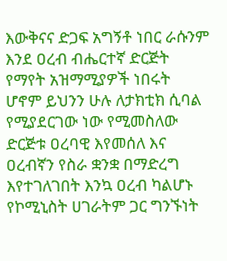እውቅናና ድጋፍ አግኝቶ ነበር ራሱንም እንደ ዐረብ ብሔርተኛ ድርጅት የማየት አዝማሚያዎች ነበሩት ሆኖም ይህንን ሁሉ ለታክቲክ ሲባል የሚያደርገው ነው የሚመስለው ድርጅቱ ዐረባዊ እየመሰለ እና ዐረብኛን የስራ ቋንቋ በማድረግ እየተገለገበት እንኳ ዐረብ ካልሆኑ የኮሚኒስት ሀገራትም ጋር ግንኙነት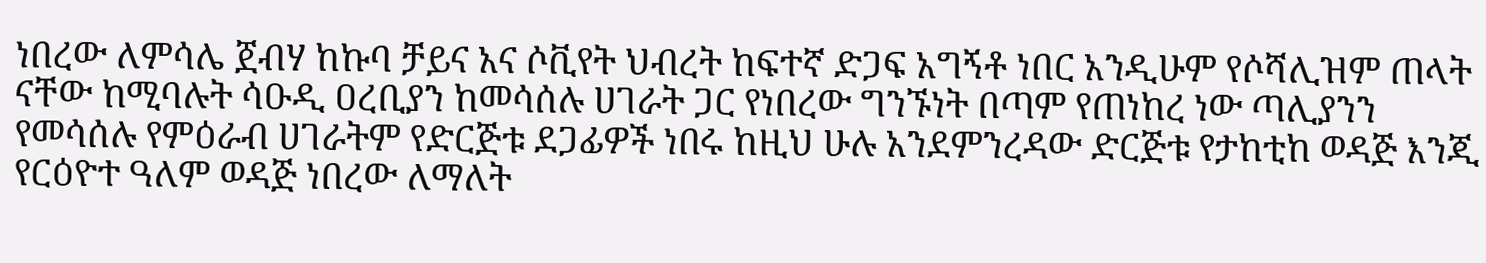ነበረው ለምሳሌ ጀብሃ ከኩባ ቻይና አና ሶቪየት ህብረት ከፍተኛ ድጋፍ አግኝቶ ነበር አንዲሁም የሶሻሊዝም ጠላት ናቸው ከሚባሉት ሳዑዲ ዐረቢያን ከመሳሰሉ ሀገራት ጋር የነበረው ግንኙነት በጣም የጠነከረ ነው ጣሊያንን የመሳሰሉ የምዕራብ ሀገራትም የድርጅቱ ደጋፊዎች ነበሩ ከዚህ ሁሉ አንደምንረዳው ድርጅቱ የታከቲከ ወዳጅ እንጂ የርዕዮተ ዓለም ወዳጅ ነበረው ለማለት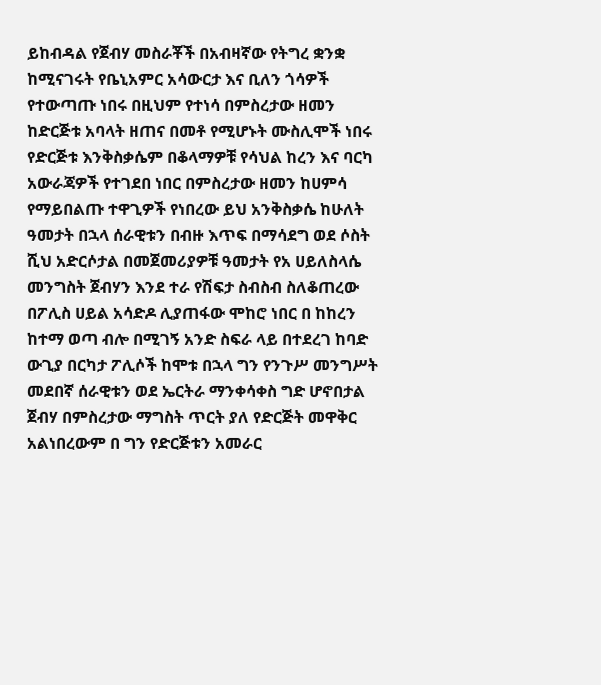ይከብዳል የጀብሃ መስራቾች በአብዛኛው የትግረ ቋንቋ ከሚናገሩት የቤኒአምር አሳውርታ እና ቢለን ጎሳዎች የተውጣጡ ነበሩ በዚህም የተነሳ በምስረታው ዘመን ከድርጅቱ አባላት ዘጠና በመቶ የሚሆኑት ሙስሊሞች ነበሩ የድርጅቱ እንቅስቃሴም በቆላማዎቹ የሳህል ከረን እና ባርካ አውራጃዎች የተገደበ ነበር በምስረታው ዘመን ከሀምሳ የማይበልጡ ተዋጊዎች የነበረው ይህ አንቅስቃሴ ከሁለት ዓመታት በኋላ ሰራዊቱን በብዙ እጥፍ በማሳደግ ወደ ሶስት ሺህ አድርሶታል በመጀመሪያዎቹ ዓመታት የአ ሀይለስላሴ መንግስት ጀብሃን እንደ ተራ የሽፍታ ስብስብ ስለቆጠረው በፖሊስ ሀይል አሳድዶ ሊያጠፋው ሞከሮ ነበር በ ከከረን ከተማ ወጣ ብሎ በሚገኝ አንድ ስፍራ ላይ በተደረገ ከባድ ውጊያ በርካታ ፖሊሶች ከሞቱ በኋላ ግን የንጉሥ መንግሥት መደበኛ ሰራዊቱን ወደ ኤርትራ ማንቀሳቀስ ግድ ሆኖበታል ጀብሃ በምስረታው ማግስት ጥርት ያለ የድርጅት መዋቅር አልነበረውም በ ግን የድርጅቱን አመራር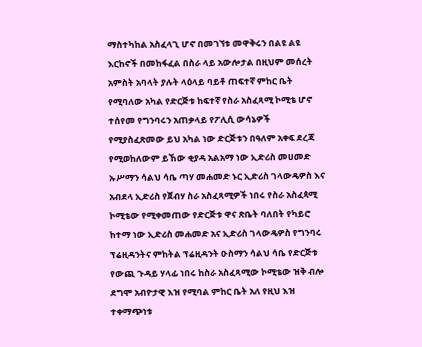ማስተካከል አስፈላጊ ሆኖ በመገኘቱ መዋቅሩን በልዩ ልዩ እርከኖች በመከፋፈል በስራ ላይ አውሎታል በዚህም መሰረት አምስት አባላት ያሉት ላዕላይ ባይቶ ጠፍተኛ ምከር ቤት የሚባለው አካል የድርጅቱ ከፍተኛ የስራ አስፈጻሚ ኮሚቴ ሆኖ ተሰየመ የግንባሩን አጠቃላይ የፖሊሲ ውሳኔዎች የሚያስፈጽመው ይህ አካል ነው ድርጅቱን በዓለም አቀፍ ደረጃ የሚወከለውም ይኸው ቂያዳ አልአማ ነው ኢድሪስ መሀመድ ኡሥማን ሳልህ ሳቤ ጣሃ መሐመድ ኑር ኢድሪስ ገላውዴዎስ እና አብደላ ኢድሪስ የጀብሃ ስራ አስፈጻሚዎች ነበሩ የስራ አስፈጳሚ ኮሚቴው የሚቀመጠው የድርጅቱ ዋና ጽቤት ባለበት የካይሮ ከተማ ነው ኢድሪስ መሐመድ አና ኢድሪስ ገላውዴዎስ የግንባሩ ፕሬዚዳንትና ምከትል ፕሬዚዳንት ዑስማን ሳልህ ሳቤ የድርጅቱ የውጪ ጉዳይ ሃላፊ ነበሩ ከስራ አስፈጻሚው ኮሚቴው ዝቅ ብሎ ደግሞ አብዮታዊ እዝ የሚባል ምከር ቤት አለ የዚህ እዝ ተቀማጭነቱ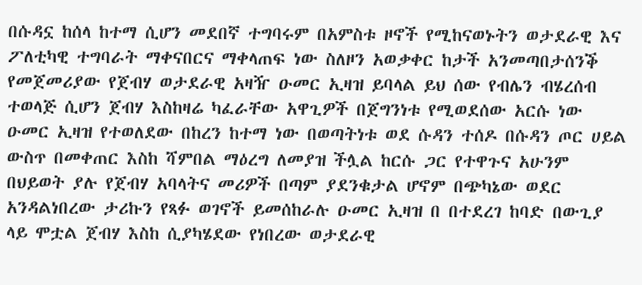በሱዳኗ ከሰላ ከተማ ሲሆን መደበኛ ተግባሩም በአምስቱ ዞኖች የሚከናወኑትን ወታደራዊ እና ፖለቲካዊ ተግባራት ማቀናበርና ማቀላጠፍ ነው ስለዞን አወቃቀር ከታች አንመጣበታሰንቕ የመጀመሪያው የጀብሃ ወታደራዊ አዛዥ ዑመር ኢዛዝ ይባላል ይህ ሰው የብሌን ብሄረሰብ ተወላጅ ሲሆን ጀብሃ እስከዛሬ ካፈራቸው አዋጊዎች በጀግንነቱ የሚወደሰው አርሱ ነው ዑመር ኢዛዝ የተወለደው በከረን ከተማ ነው በወጣትነቱ ወደ ሱዳን ተሰዶ በሱዳን ጦር ሀይል ውስጥ በመቀጠር እስከ ሻምበል ማዕረግ ለመያዝ ችሏል ከርሱ ጋር የተዋጉና አሁንም በህይወት ያሉ የጀብሃ አባላትና መሪዎች በጣም ያደንቁታል ሆኖም በጭካኔው ወደር አንዳልነበረው ታሪኩን የጻፉ ወገኖች ይመሰከራሉ ዑመር ኢዛዝ በ በተደረገ ከባድ በውጊያ ላይ ሞቷል ጀብሃ እስከ ሲያካሄደው የነበረው ወታደራዊ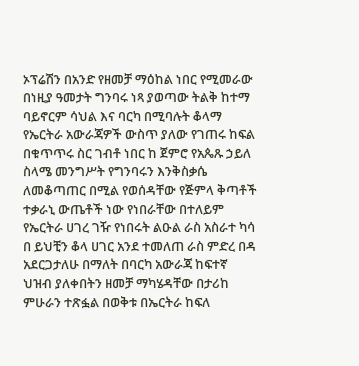ኦፕሬሽን በአንድ የዘመቻ ማዕከል ነበር የሚመራው በነዚያ ዓመታት ግንባሩ ነጻ ያወጣው ትልቅ ከተማ ባይኖርም ሳህል እና ባርካ በሚባሉት ቆላማ የኤርትራ አውራጃዎች ውስጥ ያለው የገጠሩ ከፍል በቁጥጥሩ ስር ገብቶ ነበር ከ ጀምሮ የአጴጹ ኃይለ ስላሜ መንግሥት የግንባሩን እንቅስቃሴ ለመቆጣጠር በሚል የወሰዳቸው የጅምላ ቅጣቶች ተቃራኒ ውጤቶች ነው የነበራቸው በተለይም የኤርትራ ሀገረ ገዥ የነበሩት ልዑል ራስ አስራተ ካሳ በ ይህቺን ቆላ ሀገር አንደ ተመለጠ ራስ ምድረ በዳ አደርጋታለሁ በማለት በባርካ አውራጃ ከፍተኛ ህዝብ ያለቀበትን ዘመቻ ማካሄዳቸው በታሪከ ምሁራን ተጽፏል በወቅቱ በኤርትራ ከፍለ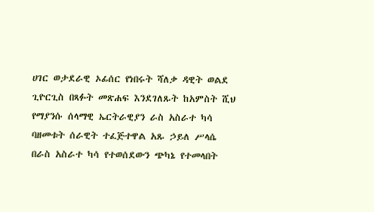ሀገር ወታደራዊ ኦፊሰር የነበሩት ሻለቃ ዳዊት ወልደ ጊዮርጊስ በጻፉት መጽሐፍ እንደገለጹት ከአምስት ሺህ የማያንሱ ሰላማዊ ኤርትራዊያን ራስ አስራተ ካሳ ባዘመቱት ሰራዊት ተፈጅተዋል አጹ ኃይለ ሥላሴ በራስ አስራተ ካሳ የተወሰደውን ጭካኔ የተመላበት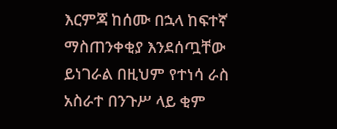እርምጃ ከሰሙ በኋላ ከፍተኛ ማስጠንቀቂያ እንደሰጧቸው ይነገራል በዚህም የተነሳ ራስ አስራተ በንጉሥ ላይ ቂም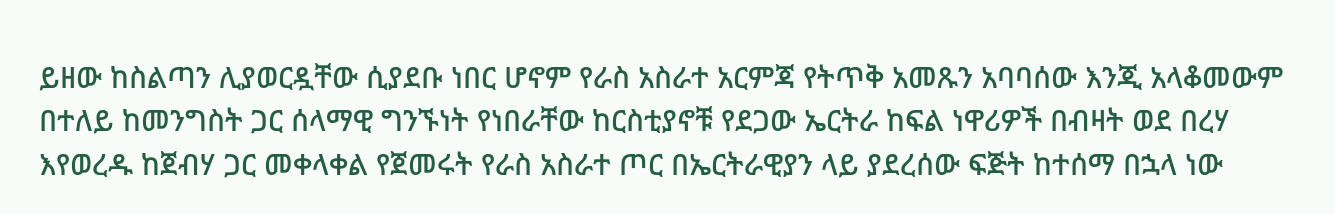ይዘው ከስልጣን ሊያወርዷቸው ሲያደቡ ነበር ሆኖም የራስ አስራተ አርምጃ የትጥቅ አመጹን አባባሰው እንጂ አላቆመውም በተለይ ከመንግስት ጋር ሰላማዊ ግንኙነት የነበራቸው ከርስቲያኖቹ የደጋው ኤርትራ ከፍል ነዋሪዎች በብዛት ወደ በረሃ እየወረዱ ከጀብሃ ጋር መቀላቀል የጀመሩት የራስ አስራተ ጦር በኤርትራዊያን ላይ ያደረሰው ፍጅት ከተሰማ በኋላ ነው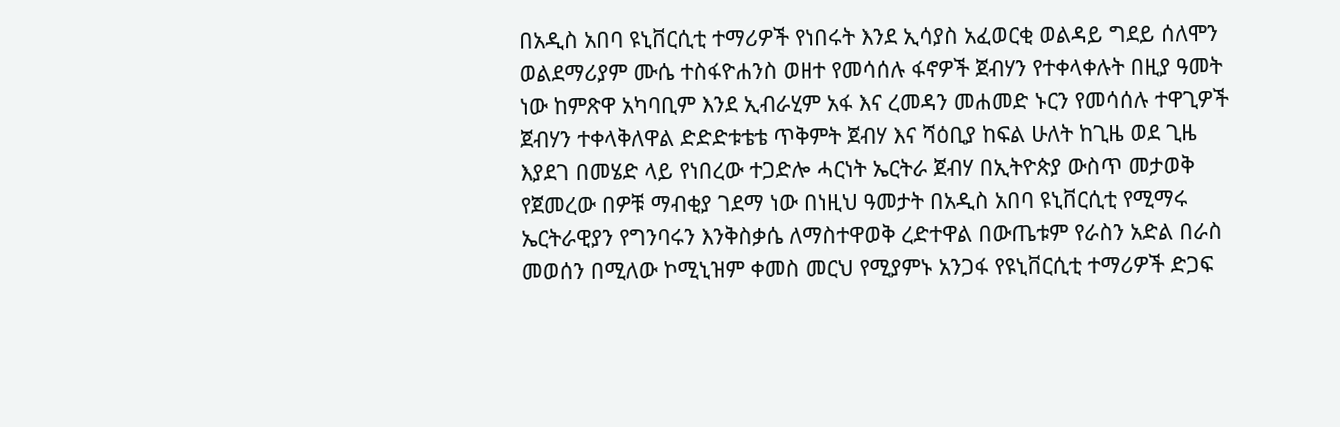በአዲስ አበባ ዩኒቨርሲቲ ተማሪዎች የነበሩት እንደ ኢሳያስ አፈወርቂ ወልዳይ ግደይ ሰለሞን ወልደማሪያም ሙሴ ተስፋዮሐንስ ወዘተ የመሳሰሉ ፋኖዎች ጀብሃን የተቀላቀሉት በዚያ ዓመት ነው ከምጽዋ አካባቢም እንደ ኢብራሂም አፋ እና ረመዳን መሐመድ ኑርን የመሳሰሉ ተዋጊዎች ጀብሃን ተቀላቅለዋል ድድድቱቴቴ ጥቅምት ጀብሃ እና ሻዕቢያ ከፍል ሁለት ከጊዜ ወደ ጊዜ እያደገ በመሄድ ላይ የነበረው ተጋድሎ ሓርነት ኤርትራ ጀብሃ በኢትዮጵያ ውስጥ መታወቅ የጀመረው በዎቹ ማብቂያ ገደማ ነው በነዚህ ዓመታት በአዲስ አበባ ዩኒቨርሲቲ የሚማሩ ኤርትራዊያን የግንባሩን እንቅስቃሴ ለማስተዋወቅ ረድተዋል በውጤቱም የራስን አድል በራስ መወሰን በሚለው ኮሚኒዝም ቀመስ መርህ የሚያምኑ አንጋፋ የዩኒቨርሲቲ ተማሪዎች ድጋፍ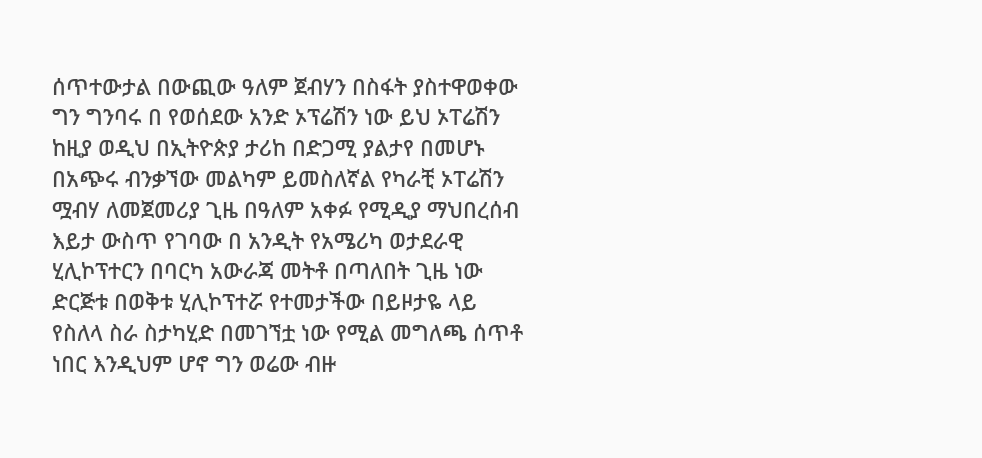ሰጥተውታል በውጪው ዓለም ጀብሃን በስፋት ያስተዋወቀው ግን ግንባሩ በ የወሰደው አንድ ኦፕሬሽን ነው ይህ ኦፐሬሽን ከዚያ ወዲህ በኢትዮጵያ ታሪከ በድጋሚ ያልታየ በመሆኑ በአጭሩ ብንቃኘው መልካም ይመስለኛል የካራቺ ኦፐሬሽን ሟብሃ ለመጀመሪያ ጊዜ በዓለም አቀፉ የሚዲያ ማህበረሰብ እይታ ውስጥ የገባው በ አንዲት የአሜሪካ ወታደራዊ ሂሊኮፕተርን በባርካ አውራጃ መትቶ በጣለበት ጊዜ ነው ድርጅቱ በወቅቱ ሂሊኮፕተሯ የተመታችው በይዞታዬ ላይ የስለላ ስራ ስታካሂድ በመገኘቷ ነው የሚል መግለጫ ሰጥቶ ነበር እንዲህም ሆኖ ግን ወሬው ብዙ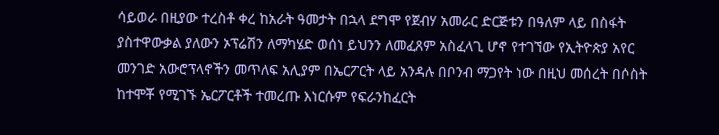ሳይወራ በዚያው ተረስቶ ቀረ ከአራት ዓመታት በኋላ ደግሞ የጀብሃ አመራር ድርጅቱን በዓለም ላይ በስፋት ያስተዋውቃል ያለውን ኦፕሬሽን ለማካሄድ ወሰነ ይህንን ለመፈጸም አስፈላጊ ሆኖ የተገኘው የኢትዮጵያ አየር መንገድ አውሮፕላኖችን መጥለፍ አሊያም በኤርፖርት ላይ አንዳሉ በቦንብ ማጋየት ነው በዚህ መሰረት በሶስት ከተሞቾ የሚገኙ ኤርፖርቶች ተመረጡ እነርሱም የፍራንከፈርት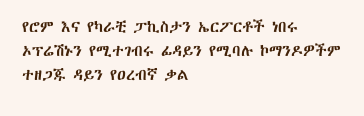የሮም እና የካራቺ ፓኪስታን ኤርፖርቶች ነበሩ ኦፕሬሽኑን የሚተገብሩ ፊዳይን የሚባሉ ኮማንዶዎችም ተዘጋጁ ዳይን የዐረብኛ ቃል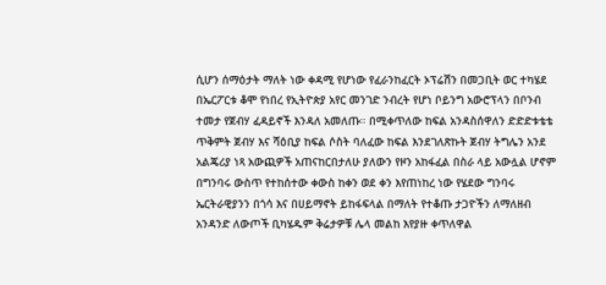ሲሆን ሰማዕታት ማለት ነው ቀዳሚ የሆነው የፈራንከፈርት ኦፕሬሽን በመጋቢት ወር ተካሄደ በኤርፖርቱ ቆሞ የነበረ የኢትዮጵያ አየር መንገድ ንብረት የሆነ ቦይንግ አውሮፕላን በቦንብ ተመታ የጀብሃ ፈዳይኖች እንዳለ አመለጡ። በሚቀጥለው ከፍል አንዳስሰዋለን ድድድቱቴቴ ጥቅምት ጀብሃ እና ሻዕቢያ ከፍል ሶስት ባለፈው ከፍል እንደገለጽኩት ጀብሃ ትግሌን አንደ አልጄሪያ ነጻ አውጪዎች አጠናከርበታለሁ ያለውን የዞን አከፋፈል በስራ ላይ አውሏል ሆኖም በግንባሩ ውስጥ የተከሰተው ቀውስ ከቀን ወደ ቀን እየጠነከረ ነው የሄደው ግንባሩ ኤርትራዊያንን በጎሳ እና በሀይማኖት ይከፋፍላል በማለት የተቆጡ ታጋዮችን ለማለዘብ አንዳንድ ለውጦች ቢካሄዱም ቅሬታዎቹ ሌላ መልከ እየያዙ ቀጥለዋል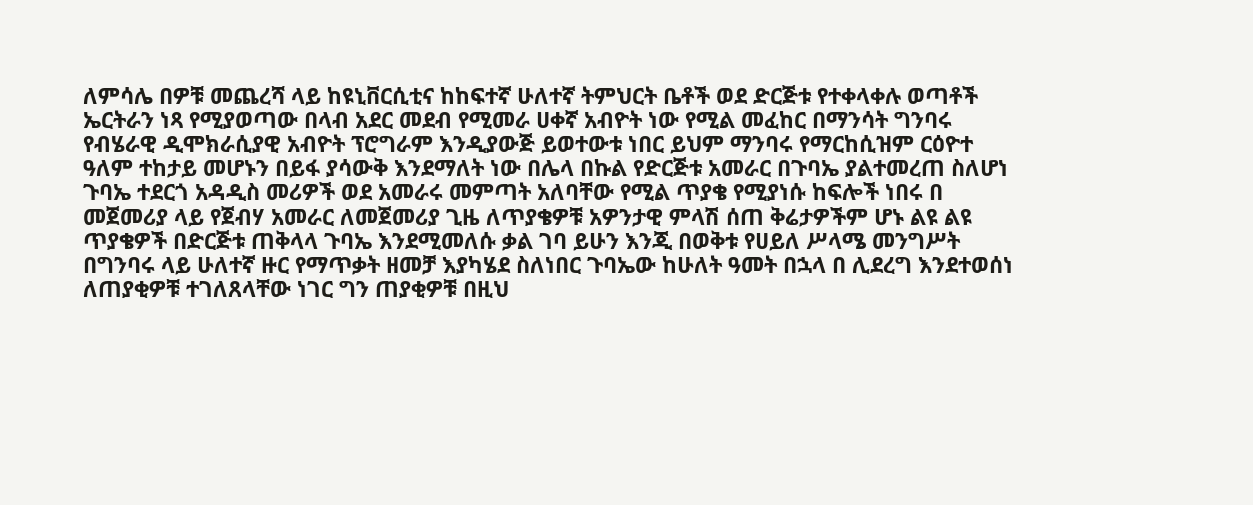ለምሳሌ በዎቹ መጨረሻ ላይ ከዩኒቨርሲቲና ከከፍተኛ ሁለተኛ ትምህርት ቤቶች ወደ ድርጅቱ የተቀላቀሉ ወጣቶች ኤርትራን ነጻ የሚያወጣው በላብ አደር መደብ የሚመራ ሀቀኛ አብዮት ነው የሚል መፈከር በማንሳት ግንባሩ የብሄራዊ ዲሞክራሲያዊ አብዮት ፕሮግራም እንዲያውጅ ይወተውቱ ነበር ይህም ማንባሩ የማርከሲዝም ርዕዮተ ዓለም ተከታይ መሆኑን በይፋ ያሳውቅ እንደማለት ነው በሌላ በኩል የድርጅቱ አመራር በጉባኤ ያልተመረጠ ስለሆነ ጉባኤ ተደርጎ አዳዲስ መሪዎች ወደ አመራሩ መምጣት አለባቸው የሚል ጥያቄ የሚያነሱ ከፍሎች ነበሩ በ መጀመሪያ ላይ የጀብሃ አመራር ለመጀመሪያ ጊዜ ለጥያቄዎቹ አዎንታዊ ምላሽ ሰጠ ቅሬታዎችም ሆኑ ልዩ ልዩ ጥያቄዎች በድርጅቱ ጠቅላላ ጉባኤ እንደሚመለሱ ቃል ገባ ይሁን እንጂ በወቅቱ የሀይለ ሥላሜ መንግሥት በግንባሩ ላይ ሁለተኛ ዙር የማጥቃት ዘመቻ እያካሄደ ስለነበር ጉባኤው ከሁለት ዓመት በኋላ በ ሊደረግ እንደተወሰነ ለጠያቂዎቹ ተገለጸላቸው ነገር ግን ጠያቂዎቹ በዚህ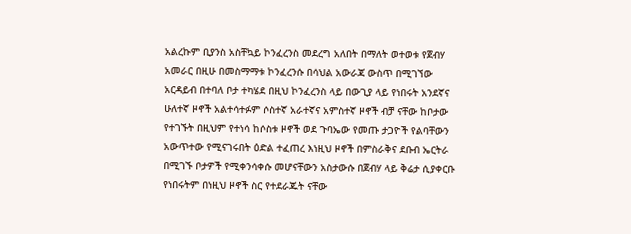አልረኩም ቢያንስ አስቸኳይ ኮንፈረንስ መደረግ አለበት በማለት ወተወቱ የጀብሃ አመራር በዚሁ በመስማማቱ ኮንፈረንሱ በሳህል አውራጃ ውስጥ በሚገኘው አርዳይብ በተባለ ቦታ ተካሄደ በዚህ ኮንፈረንስ ላይ በውጊያ ላይ የነበሩት አንደኛና ሁለተኛ ዞኖች አልተሳተፉም ሶስተኛ አራተኛና አምስተኛ ዞኖች ብቻ ናቸው ከቦታው የተገኙት በዚህም የተነሳ ከሶስቱ ዞኖች ወደ ጉባኤው የመጡ ታጋዮች የልባቸውን አውጥተው የሚናገሩበት ዕድል ተፈጠረ እነዚህ ዞኖች በምስራቅና ደቡብ ኤርትራ በሚገኙ ቦታዎች የሚቀንሳቀሱ መሆናቸውን አስታውሱ በጀብሃ ላይ ቅሬታ ሲያቀርቡ የነበሩትም በነዚህ ዞኖች ስር የተደራጁት ናቸው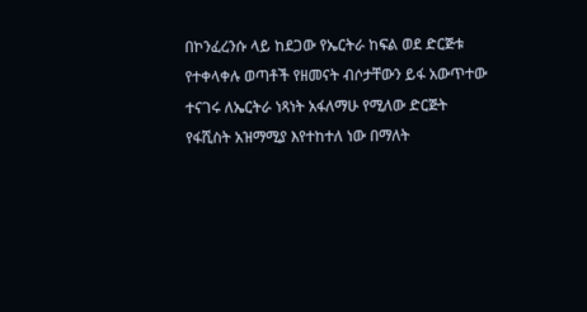በኮንፈረንሱ ላይ ከደጋው የኤርትራ ከፍል ወደ ድርጅቱ የተቀላቀሉ ወጣቶች የዘመናት ብሶታቸውን ይፋ አውጥተው ተናገሩ ለኤርትራ ነጻነት አፋለማሁ የሚለው ድርጅት የፋሺስት አዝማሚያ እየተከተለ ነው በማለት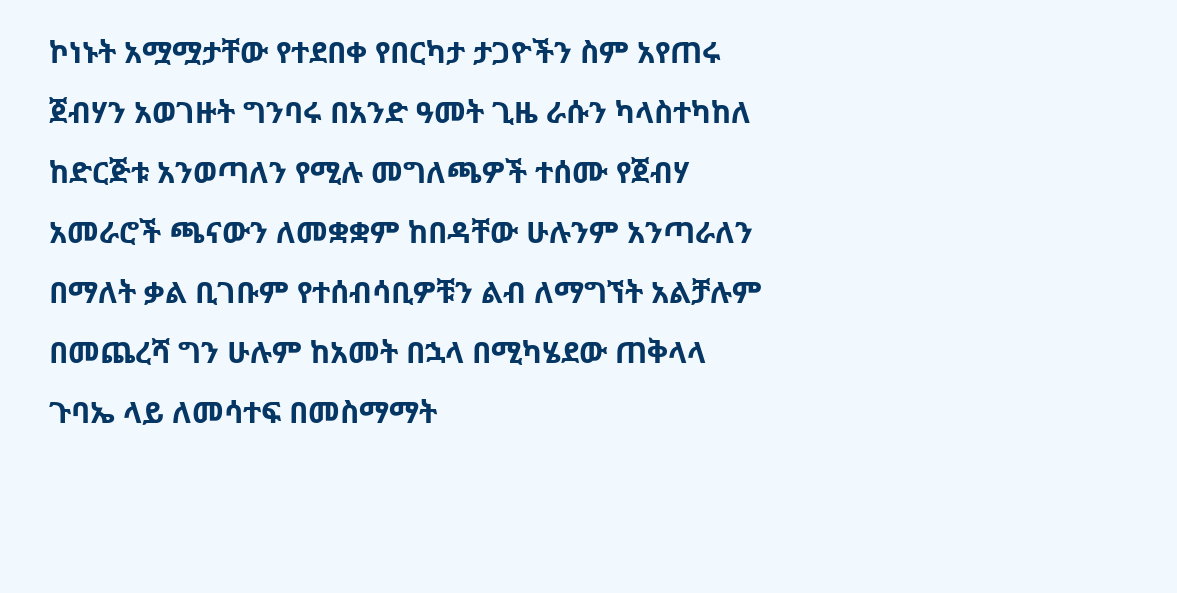ኮነኑት አሟሟታቸው የተደበቀ የበርካታ ታጋዮችን ስም አየጠሩ ጀብሃን አወገዙት ግንባሩ በአንድ ዓመት ጊዜ ራሱን ካላስተካከለ ከድርጅቱ አንወጣለን የሚሉ መግለጫዎች ተሰሙ የጀብሃ አመራሮች ጫናውን ለመቋቋም ከበዳቸው ሁሉንም አንጣራለን በማለት ቃል ቢገቡም የተሰብሳቢዎቹን ልብ ለማግኘት አልቻሉም በመጨረሻ ግን ሁሉም ከአመት በኋላ በሚካሄደው ጠቅላላ ጉባኤ ላይ ለመሳተፍ በመስማማት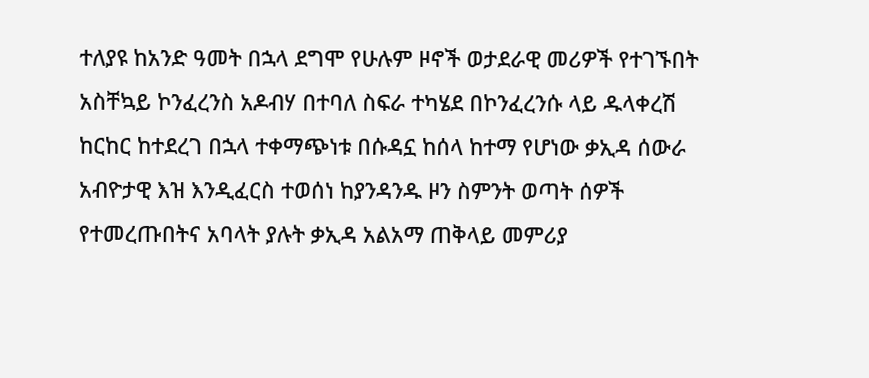ተለያዩ ከአንድ ዓመት በኋላ ደግሞ የሁሉም ዞኖች ወታደራዊ መሪዎች የተገኙበት አስቸኳይ ኮንፈረንስ አዶብሃ በተባለ ስፍራ ተካሄደ በኮንፈረንሱ ላይ ዱላቀረሽ ከርከር ከተደረገ በኋላ ተቀማጭነቱ በሱዳኗ ከሰላ ከተማ የሆነው ቃኢዳ ሰውራ አብዮታዊ እዝ እንዲፈርስ ተወሰነ ከያንዳንዱ ዞን ስምንት ወጣት ሰዎች የተመረጡበትና አባላት ያሉት ቃኢዳ አልአማ ጠቅላይ መምሪያ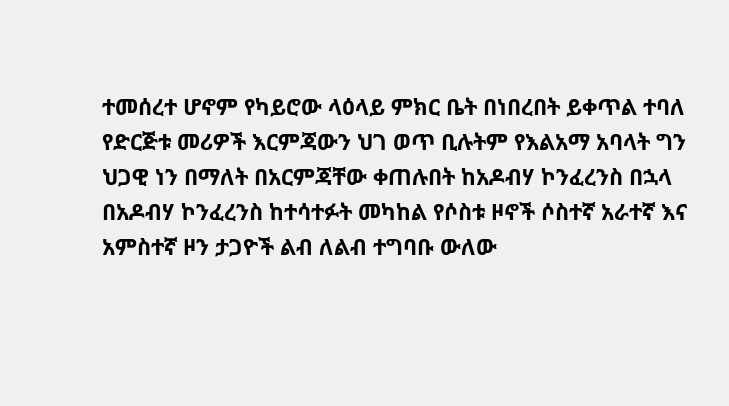ተመሰረተ ሆኖም የካይሮው ላዕላይ ምክር ቤት በነበረበት ይቀጥል ተባለ የድርጅቱ መሪዎች እርምጃውን ህገ ወጥ ቢሉትም የእልአማ አባላት ግን ህጋዊ ነን በማለት በአርምጃቸው ቀጠሉበት ከአዶብሃ ኮንፈረንስ በኋላ በአዶብሃ ኮንፈረንስ ከተሳተፉት መካከል የሶስቱ ዞኖች ሶስተኛ አራተኛ እና አምስተኛ ዞን ታጋዮች ልብ ለልብ ተግባቡ ውለው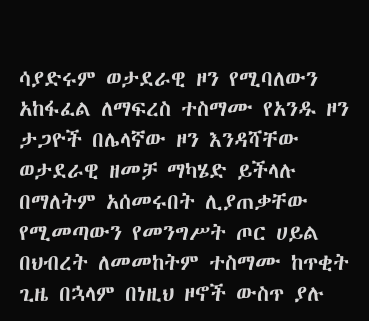ሳያድሩም ወታደራዊ ዞን የሚባለውን አከፋፈል ለማፍረስ ተስማሙ የአንዱ ዞን ታጋዮች በሌላኛው ዞን እንዳሻቸው ወታደራዊ ዘመቻ ማካሄድ ይችላሉ በማለትም አሰመሩበት ሊያጠቃቸው የሚመጣውን የመንግሥት ጦር ሀይል በህብረት ለመመከትም ተስማሙ ከጥቂት ጊዜ በኋላም በነዚህ ዞኖች ውስጥ ያሉ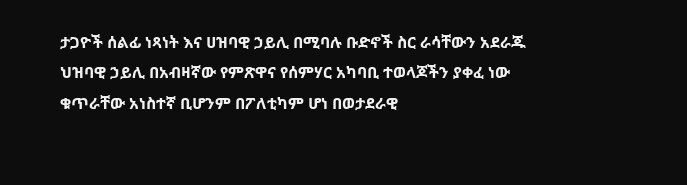ታጋዮች ሰልፊ ነጻነት እና ሀዝባዊ ኃይሊ በሚባሉ ቡድኖች ስር ራሳቸውን አደራጁ ህዝባዊ ኃይሊ በአብዛኛው የምጽዋና የሰምሃር አካባቢ ተወላጆችን ያቀፈ ነው ቁጥራቸው አነስተኛ ቢሆንም በፖለቲካም ሆነ በወታደራዊ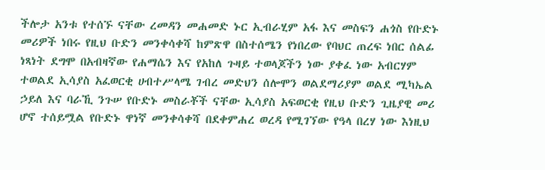ችሎታ አንቱ የተሰኙ ናቸው ረመዳን መሐመድ ኑር ኢብራሂም አፋ እና መስፍን ሐጎስ የቡድኑ መሪዎች ነበሩ የዚህ ቡድን መንቀሳቀሻ ከምጽዋ በስተሰሜን የነበረው የባህር ጠረፍ ነበር ሰልፊ ነጻነት ደግሞ በአብዛኛው የሐማሴን እና የአከለ ጉዛይ ተወላጆችን ነው ያቀፈ ነው አብርሃም ተወልደ ኢሳያስ አፈወርቂ ሀብተሥላሜ ገብረ መድህን ሰሎሞን ወልደማሪያም ወልደ ሚካኤል ኃይለ እና ባራኺ ንጉሠ የቡድኑ መስራቾች ናቸው ኢሳያስ አፍወርቂ የዚህ ቡድን ጊዜያዊ መሪ ሆኖ ተሰይሟል የቡድኑ ዋነኛ መንቀሳቀሻ በደቀምሐረ ወረዳ የሚገኘው የዓላ በረሃ ነው እነዚህ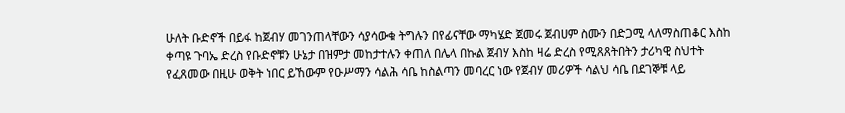ሁለት ቡድኖች በይፋ ከጀብሃ መገንጠላቸውን ሳያሳውቁ ትግሉን በየፊናቸው ማካሄድ ጀመሩ ጀብሀም ስሙን በድጋሚ ላለማስጠቆር እስከ ቀጣዩ ጉባኤ ድረስ የቡድኖቹን ሁኔታ በዝምታ መከታተሉን ቀጠለ በሌላ በኩል ጀብሃ እስከ ዛሬ ድረስ የሚጸጸትበትን ታሪካዊ ስህተት የፈጸመው በዚሁ ወቅት ነበር ይኸውም የዑሥማን ሳልሕ ሳቤ ከስልጣን መባረር ነው የጀብሃ መሪዎች ሳልህ ሳቤ በደገኞቹ ላይ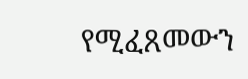የሚፈጸመውን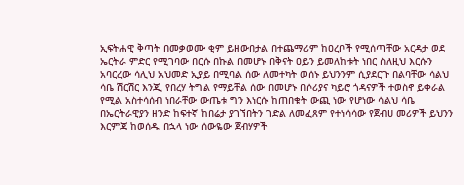ኢፍትሐዊ ቅጣት በመቃወሙ ቂም ይዘውበታል በተጨማሪም ከዐረቦች የሚሰጣቸው አርዳታ ወደ ኤርትራ ምድር የሚገባው በርሱ በኩል በመሆኑ በቅናት ዐይን ይመለከቱት ነበር ስለዚህ እርሱን አባርረው ሳሊህ አህመድ ኢያይ በሚባል ሰው ለመተካት ወሰኑ ይህንንም ሲያደርጉ በልባቸው ሳልህ ሳቤ ሽርሽር እንጂ የበረሃ ትግል የማይቸል ሰው በመሆኑ በሶሪያና ካይሮ ጎዳናዎች ተወስኖ ይቀራል የሚል አስተሳሰብ ነበራቸው ውጤቱ ግን እነርሱ ከጠበቁት ውጪ ነው የሆነው ሳልህ ሳቤ በኤርትራዊያን ዘንድ ከፍተኛ ከበሬታ ያገኘበትን ገድል ለመፈጸም የተነሳሳው የጀብሀ መሪዎች ይህንን እርምጃ ከወሰዱ በኋላ ነው ሰውዬው ጀብሃዎች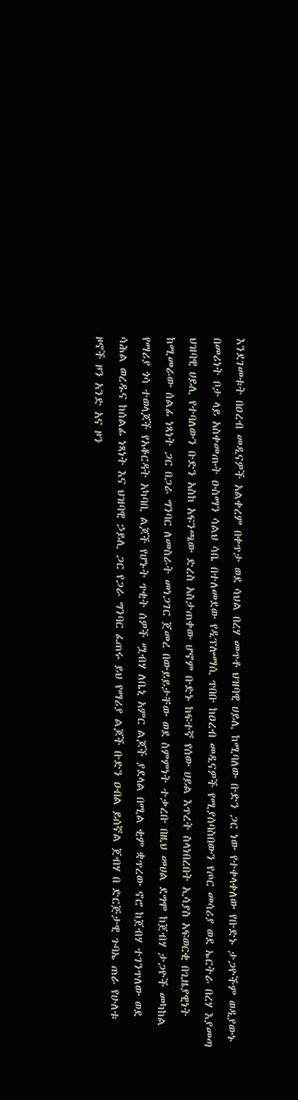እንደገመቱት በዐረብ መዲናዎች አልቀረም በቀጥታ ወደ ሳህል በረሃ መጥቶ ህዝባዊ ሀይሊ ከሚባለው ቡድን ጋር ነው የተቀላቀለው የቡድኑ ታጋዮችም ወዲያውኑ በመሪነት ቦታ ላይ አስቀመጡት ዑስማን ሳልህ ሳቤ በተለመደው የዲፕሎማሲ ጥበቡ ከዐረብ መዲናዎች የሚያሰባስበውን የጦር መሳሪያ ወደ ኤርትራ በረሃ እያመጣ ህዝባዊ ሀይሊ የተባለውን ቡድን አስከ አፍንጫው ድረስ አስታጠቀው ሆኖም ቡድኑ ከፍተኛ የሰው ሀይል እጥረት ስላነበረበት ኢሳያስ አፍወርቂ በጊዜያዊነት ከሚመራው ሰልፊ ነጻነት ጋር በጋራ ግንባር ለመስራት መነጋገር ጀመረ በውይይታቸው ወደ ስምምነት ተቃረቡ በዚህ መሀል ደግሞ ከጀብሃ ታጋዮች መካከል የማሪያ ጎሳ ተወላጆች የአቆርዳት አካባቢ ልጆች የሆኑት ጥቂት ሰዎች ሟብሃ ለቤኒ አምር ልጆች ያደላል በሚል ቂም ቋጥረው ኖሮ ከጀብሃ ተገንጥለው ወደ ሳሕል ወረዱና ከሰልፊ ነጻነት እና ህዝባዊ ኃይሊ ጋር የጋራ ግንባር ፈጠሩ ይህ የማሪያ ልጆች ቡድን ዑበል ይሰኛል ጀብሃ በ ድርጅታዊ ጉባኤ ጠራ የሁለቱ ዞኖች ዞን አንድ አና ዞን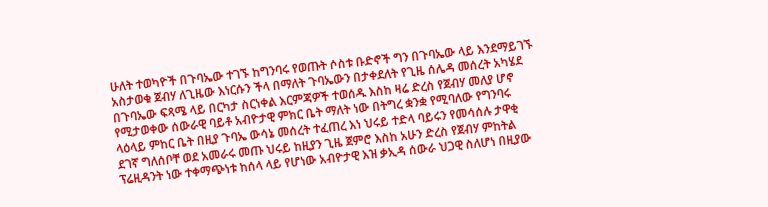ሁለት ተወካዮች በጉባኤው ተገኙ ከግንባሩ የወጡት ሶስቱ ቡድኖች ግን በጉባኤው ላይ እንደማይገኙ አስታወቁ ጀብሃ ለጊዜው እነርሱን ችላ በማለት ጉባኤውን በታቀደለት የጊዜ ሰሌዳ መሰረት አካሄደ በጉባኤው ፍጻሜ ላይ በርካታ ስርነቀል እርምጃዎች ተወሰዱ እስከ ዛሬ ድረስ የጀብሃ መለያ ሆኖ የሚታወቀው ሰውራዊ ባይቶ አብዮታዊ ምክር ቤት ማለት ነው በትግረ ቋንቋ የሚባለው የግንባሩ ላዕላይ ምከር ቤት በዚያ ጉባኤ ውሳኔ መሰረት ተፈጠረ እነ ህሩይ ተድላ ባይሩን የመሳሰሉ ታዋቂ ደገኛ ግለሰቦቸ ወደ አመራሩ መጡ ህሩይ ከዚያን ጊዜ ጀምሮ እስከ አሁን ድረስ የጀብሃ ምከትል ፕሬዚዳንት ነው ተቀማጭነቱ ከሰላ ላይ የሆነው አብዮታዊ እዝ ቃኢዳ ሰውራ ህጋዊ ስለሆነ በዚያው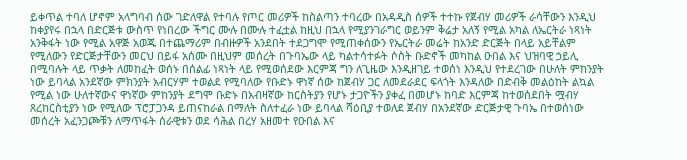ይቀጥል ተባለ ሆኖም አላግባብ ሰው ገድለዋል የተባሉ የጦር መሪዎች ከስልጣን ተባረው በአዳዲስ ሰዎች ተተኩ የጀብሃ መሪዎች ራሳቸውን እንዲህ ከቀያየሩ በኋላ በድርጅቱ ውስጥ የነበረው ችግር ሙሉ በሙሉ ተፈቷል ከዚህ በኋላ የሚያንገራግር ወይንም ቅሬታ አለኝ የሚል አካል ለኤርትራ ነጻነት አንቅፋት ነው የሚል አዋጅ አወጁ በተጨማሪም በብዙዎች አንደበት ተደጋግሞ የሚጠቀሰውን የኤርትራ መሬት ከአንድ ድርጅት በላይ አይቸልም የሚለውን የድርጅታቸውን መርህ በይፋ አሰሙ በዚህም መሰረት በጉባኤው ላይ ካልተሳተፉት ሶስት ቡድኖች መካከል ዑበል እና ህዝባዊ ኃይሊ በሚባሉት ላይ ጥቃት ለመከፈት ወሰኑ በሰልፊ ነጻነት ላይ የሚወሰደው እርምጃ ግን ለጊዜው እንዲዘገይ ተወሰነ እንዲህ የተደረገው በሁለት ምከንያት ነው ይባላል አንደኛው ምክንያት አብርሃም ተወልደ የሚባለው የቡድኑ ዋነኛ ሰው ከጀብሃ ጋር ለመደራደር ፍላጎት እንዳለው በድብቅ መልዕከት ልኳል የሚል ነው ሁለተኛውና ዋነኛው ምከንያት ደግሞ ቡድኑ በአብዛኛው ከርስትያን የሆኑ ታጋዮችን ያቀፈ በመሆኑ ከባድ እርምጃ ከተወሰደበት ሟብሃ ጸረከርስቲያን ነው የሚለው ፕሮፓጋንዳ ይጠናከራል በማለት ስለተፈራ ነው ይባላል ሻዕቢያ ተወለደ ጀብሃ በአንደኛው ድርጅታዊ ጉባኤ በተወሰነው መሰረት አፈንጋጮቹን ለማጥፋት ሰራዊቱን ወደ ሳሕል በረሃ አዘመተ የዑበል እና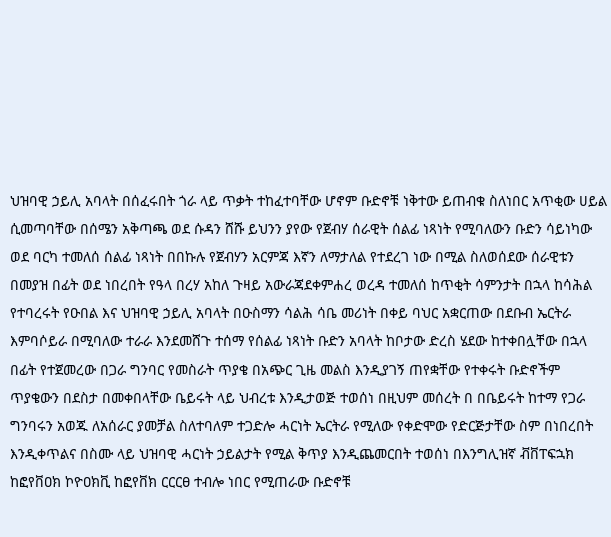ህዝባዊ ኃይሊ አባላት በሰፈሩበት ጎራ ላይ ጥቃት ተከፈተባቸው ሆኖም ቡድኖቹ ነቅተው ይጠብቁ ስለነበር አጥቂው ሀይል ሲመጣባቸው በሰሜን አቅጣጫ ወደ ሱዳን ሸሹ ይህንን ያየው የጀብሃ ሰራዊት ሰልፊ ነጻነት የሚባለውን ቡድን ሳይነካው ወደ ባርካ ተመለሰ ሰልፊ ነጻነት በበኩሉ የጀብሃን አርምጃ እኛን ለማታለል የተደረገ ነው በሚል ስለወሰደው ሰራዊቱን በመያዝ በፊት ወደ ነበረበት የዓላ በረሃ አከለ ጉዛይ አውራጃደቀምሐረ ወረዳ ተመለሰ ከጥቂት ሳምንታት በኋላ ከሳሕል የተባረሩት የዑበል እና ህዝባዊ ኃይሊ አባላት በዑስማን ሳልሕ ሳቤ መሪነት በቀይ ባህር አቋርጠው በደቡብ ኤርትራ እምባሶይራ በሚባለው ተራራ እንደመሸጉ ተሰማ የሰልፊ ነጻነት ቡድን አባላት ከቦታው ድረስ ሄደው ከተቀበሏቸው በኋላ በፊት የተጀመረው በጋራ ግንባር የመስራት ጥያቄ በአጭር ጊዜ መልስ እንዲያገኝ ጠየቋቸው የተቀሩት ቡድኖችም ጥያቄውን በደስታ በመቀበላቸው ቤይሩት ላይ ህብረቱ እንዲታወጅ ተወሰነ በዚህም መሰረት በ በቤይሩት ከተማ የጋራ ግንባሩን አወጁ ለአሰራር ያመቻል ስለተባለም ተጋድሎ ሓርነት ኤርትራ የሚለው የቀድሞው የድርጅታቸው ስም በነበረበት እንዲቀጥልና በስሙ ላይ ህዝባዊ ሓርነት ኃይልታት የሚል ቅጥያ እንዲጨመርበት ተወሰነ በእንግሊዝኛ ቭቨፐፍኋክ ከፎየቨዐክ ኮዮዐክቪ ከፎየቨክ ርርርፀ ተብሎ ነበር የሚጠራው ቡድኖቹ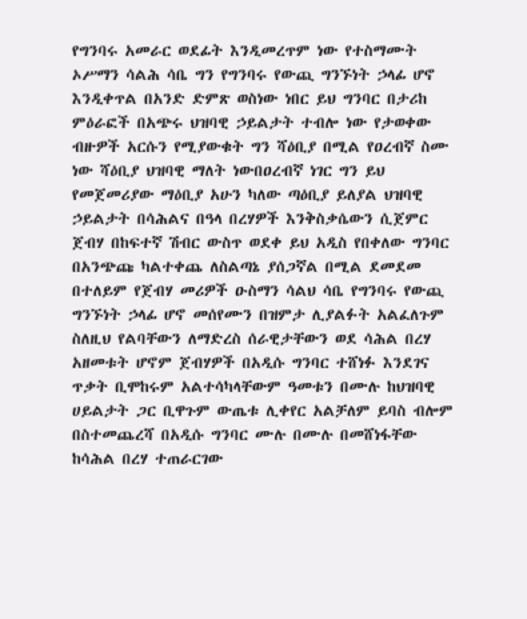የግንባሩ አመራር ወደፊት እንዲመረጥም ነው የተስማሙት ኦሥማን ሳልሕ ሳቤ ግን የግንባሩ የውጪ ግንኙነት ኃላፊ ሆኖ እንዲቀጥል በአንድ ድምጽ ወስነው ነበር ይህ ግንባር በታሪከ ምዕራፎች በአጭሩ ህዝባዊ ኃይልታት ተብሎ ነው የታወቀው ብዙዎች አርሱን የሚያውቁት ግን ሻዕቢያ በሚል የዐረብኛ ስሙ ነው ሻዕቢያ ህዝባዊ ማለት ነውበዐረብኛ ነገር ግን ይህ የመጀመሪያው ማዕቢያ አሁን ካለው ጣዕቢያ ይለያል ህዝባዊ ኃይልታት በሳሕልና በዓላ በረሃዎች እንቅስቃሴውን ሲጀምር ጀብሃ በከፍተኛ ሽብር ውስጥ ወደቀ ይህ አዲስ የበቀለው ግንባር በአንጭጩ ካልተቀጨ ለስልጣኔ ያሰጋኛል በሚል ደመደመ በተለይም የጀብሃ መሪዎች ዑስማን ሳልህ ሳቤ የግንባሩ የውጪ ግንኙነት ኃላፊ ሆኖ መሰየሙን በዝምታ ሊያልፉት አልፈለጉም ስለዚህ የልባቸውን ለማድረስ ሰራዊታቸውን ወደ ሳሕል በረሃ አዘመቱት ሆኖም ጀብሃዎች በአዲሱ ግንባር ተሸነፉ እንደገና ጥቃት ቢሞከሩም አልተሳካላቸውም ዓመቱን በሙሉ ከህዝባዊ ሀይልታት ጋር ቢዋጉም ውጤቱ ሊቀየር አልቻለም ይባስ ብሎም በስተመጨረሻ በአዲሱ ግንባር ሙሉ በሙሉ በመሸነፋቸው ከሳሕል በረሃ ተጠራርገው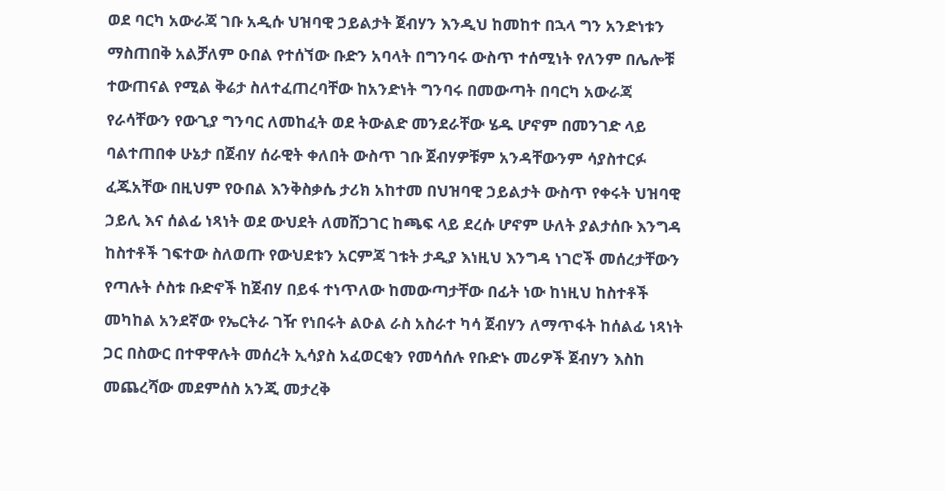ወደ ባርካ አውራጃ ገቡ አዲሱ ህዝባዊ ኃይልታት ጀብሃን እንዲህ ከመከተ በኋላ ግን አንድነቱን ማስጠበቅ አልቻለም ዑበል የተሰኘው ቡድን አባላት በግንባሩ ውስጥ ተሰሚነት የለንም በሌሎቹ ተውጠናል የሚል ቅሬታ ስለተፈጠረባቸው ከአንድነት ግንባሩ በመውጣት በባርካ አውራጃ የራሳቸውን የውጊያ ግንባር ለመከፈት ወደ ትውልድ መንደራቸው ሄዱ ሆኖም በመንገድ ላይ ባልተጠበቀ ሁኔታ በጀብሃ ሰራዊት ቀለበት ውስጥ ገቡ ጀብሃዎቹም አንዳቸውንም ሳያስተርፉ ፈጁአቸው በዚህም የዑበል እንቅስቃሴ ታሪክ አከተመ በህዝባዊ ኃይልታት ውስጥ የቀሩት ህዝባዊ ኃይሊ እና ሰልፊ ነጻነት ወደ ውህደት ለመሸጋገር ከጫፍ ላይ ደረሱ ሆኖም ሁለት ያልታሰቡ እንግዳ ከስተቶች ገፍተው ስለወጡ የውህደቱን አርምጃ ገቱት ታዲያ እነዚህ እንግዳ ነገሮች መሰረታቸውን የጣሉት ሶስቱ ቡድኖች ከጀብሃ በይፋ ተነጥለው ከመውጣታቸው በፊት ነው ከነዚህ ከስተቶች መካከል አንደኛው የኤርትራ ገዥ የነበሩት ልዑል ራስ አስራተ ካሳ ጀብሃን ለማጥፋት ከሰልፊ ነጻነት ጋር በስውር በተዋዋሉት መሰረት ኢሳያስ አፈወርቂን የመሳሰሉ የቡድኑ መሪዎች ጀብሃን እስከ መጨረሻው መደምሰስ አንጂ መታረቅ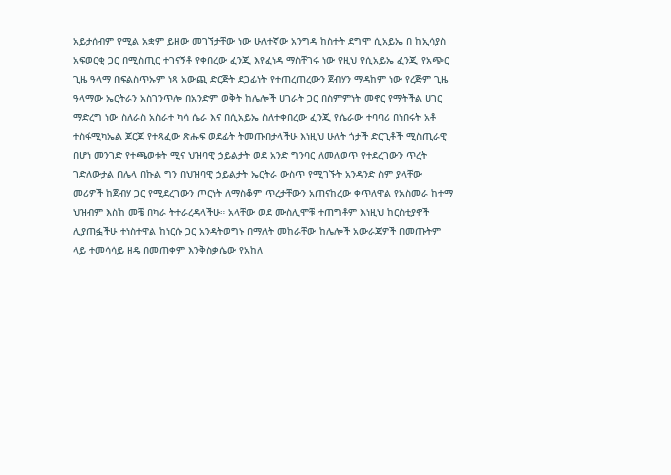አይታሰብም የሚል አቋም ይዘው መገኘታቸው ነው ሁለተኛው አንግዳ ከስተት ደግሞ ሲአይኤ በ ከኢሳያስ አፍወርቂ ጋር በሚስጢር ተገናኝቶ የቀበረው ፈንጂ እየፈነዳ ማስቸገሩ ነው የዚህ የሲአይኤ ፈንጂ የአጭር ጊዜ ዓላማ በፍልስጥኡም ነጻ አውጪ ድርጅት ደጋፊነት የተጠረጠረውን ጀብሃን ማዳከም ነው የረጅም ጊዜ ዓላማው ኤርትራን አስገንጥሎ በአንድም ወቅት ከሌሎች ሀገራት ጋር በስምምነት መኖር የማትችል ሀገር ማድረግ ነው ስለራስ አስራተ ካሳ ሴራ እና በሲአይኤ ስለተቀበረው ፈንጂ የሴራው ተባባሪ በነበሩት አቶ ተስፋሚካኤል ጆርጆ የተጻፈው ጽሑፍ ወደፊት ትመጡበታላችሁ እነዚህ ሁለት ጎታች ድርጊቶች ሚስጢራዊ በሆነ መንገድ የተጫወቱት ሚና ህዝባዊ ኃይልታት ወደ አንድ ግንባር ለመለወጥ የተደረገውን ጥረት ገድለውታል በሌላ በኩል ግን በህዝባዊ ኃይልታት ኤርትራ ውስጥ የሚገኙት አንዳንድ ስም ያላቸው መሪዎች ከጀብሃ ጋር የሚደረገውን ጦርነት ለማስቆም ጥረታቸውን አጠናከረው ቀጥለዋል የአስመራ ከተማ ህዝብም እስከ መቼ በካራ ትተራረዳላችሁ። አላቸው ወደ ሙስሊሞቹ ተጠግቶም እነዚህ ከርስቲያኖች ሊያጠፏችሁ ተነስተዋል ከነርሱ ጋር አንዳትወግኑ በማለት መከራቸው ከሌሎች አውራጃዎች በመጡትም ላይ ተመሳሳይ ዘዴ በመጠቀም እንቅስቃሴው የአከለ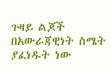ጉዛይ ልጆች በአውራጃዊነት ስሜት ያፈነዱት ነው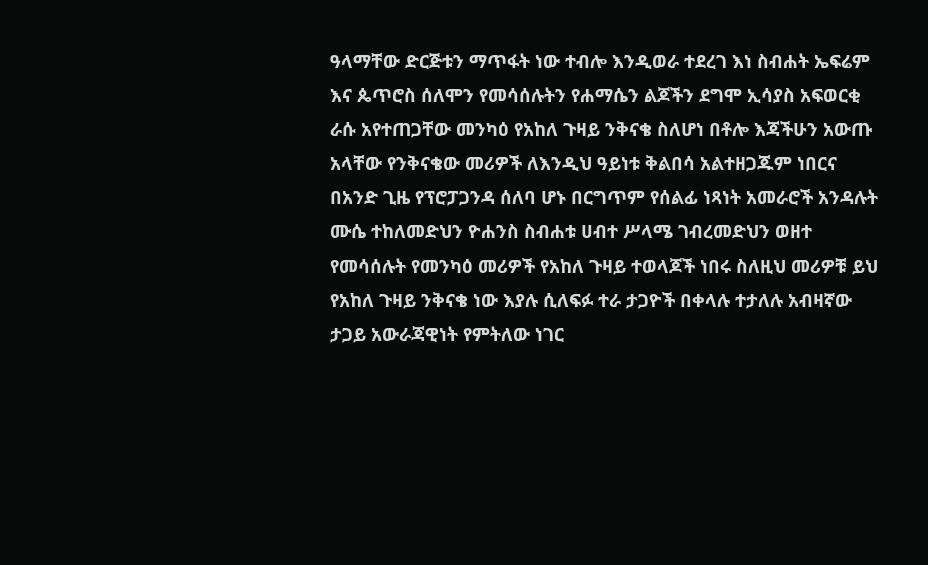ዓላማቸው ድርጅቱን ማጥፋት ነው ተብሎ እንዲወራ ተደረገ እነ ስብሐት ኤፍሬም እና ጴጥሮስ ሰለሞን የመሳሰሉትን የሐማሴን ልጆችን ደግሞ ኢሳያስ አፍወርቂ ራሱ አየተጠጋቸው መንካዕ የአከለ ጉዛይ ንቅናቄ ስለሆነ በቶሎ እጃችሁን አውጡ አላቸው የንቅናቄው መሪዎች ለእንዲህ ዓይነቱ ቅልበሳ አልተዘጋጁም ነበርና በአንድ ጊዜ የፕሮፓጋንዳ ሰለባ ሆኑ በርግጥም የሰልፊ ነጻነት አመራሮች አንዳሉት ሙሴ ተከለመድህን ዮሐንስ ስብሐቱ ሀብተ ሥላሜ ገብረመድህን ወዘተ የመሳሰሉት የመንካዕ መሪዎች የአከለ ጉዛይ ተወላጆች ነበሩ ስለዚህ መሪዎቹ ይህ የአከለ ጉዛይ ንቅናቄ ነው እያሉ ሲለፍፉ ተራ ታጋዮች በቀላሉ ተታለሉ አብዛኛው ታጋይ አውራጃዊነት የምትለው ነገር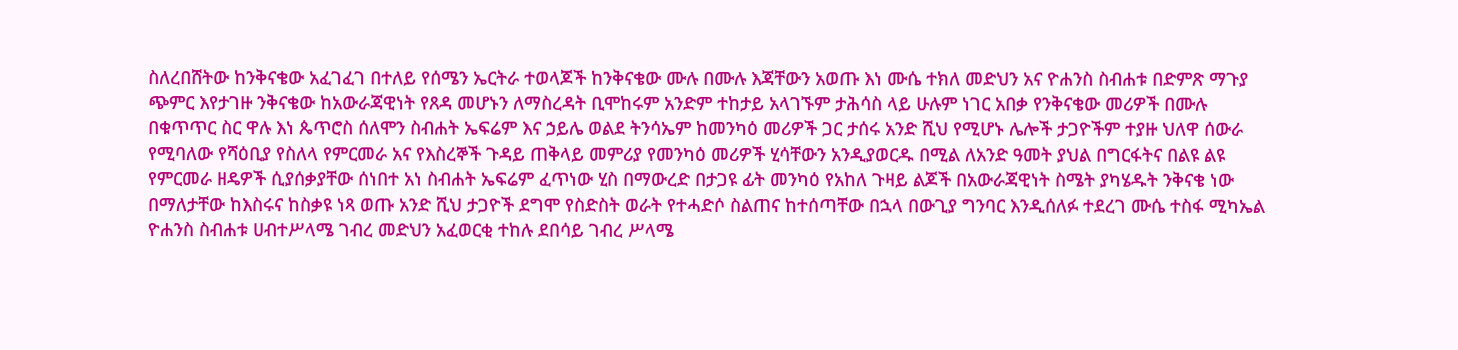ስለረበሸትው ከንቅናቄው አፈገፈገ በተለይ የሰሜን ኤርትራ ተወላጆች ከንቅናቄው ሙሉ በሙሉ እጃቸውን አወጡ እነ ሙሴ ተክለ መድህን አና ዮሐንስ ስብሐቱ በድምጽ ማጉያ ጭምር እየታገዙ ንቅናቄው ከአውራጃዊነት የጸዳ መሆኑን ለማስረዳት ቢሞከሩም አንድም ተከታይ አላገኙም ታሕሳስ ላይ ሁሉም ነገር አበቃ የንቅናቄው መሪዎች በሙሉ በቁጥጥር ስር ዋሉ እነ ጴጥሮስ ሰለሞን ስብሐት ኤፍሬም እና ኃይሌ ወልደ ትንሳኤም ከመንካዕ መሪዎች ጋር ታሰሩ አንድ ሺህ የሚሆኑ ሌሎች ታጋዮችም ተያዙ ህለዋ ሰውራ የሚባለው የሻዕቢያ የስለላ የምርመራ አና የእስረኞች ጉዳይ ጠቅላይ መምሪያ የመንካዕ መሪዎች ሂሳቸውን አንዲያወርዱ በሚል ለአንድ ዓመት ያህል በግርፋትና በልዩ ልዩ የምርመራ ዘዴዎች ሲያሰቃያቸው ሰነበተ አነ ስብሐት ኤፍሬም ፈጥነው ሂስ በማውረድ በታጋዩ ፊት መንካዕ የአከለ ጉዛይ ልጆች በአውራጃዊነት ስሜት ያካሄዱት ንቅናቄ ነው በማለታቸው ከእስሩና ከስቃዩ ነጻ ወጡ አንድ ሺህ ታጋዮች ደግሞ የስድስት ወራት የተሓድሶ ስልጠና ከተሰጣቸው በኋላ በውጊያ ግንባር እንዲሰለፉ ተደረገ ሙሴ ተስፋ ሚካኤል ዮሐንስ ስብሐቱ ሀብተሥላሜ ገብረ መድህን አፈወርቂ ተከሉ ደበሳይ ገብረ ሥላሜ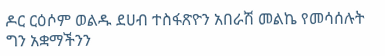ዶር ርዕሶም ወልዱ ደሀብ ተስፋጽዮን አበራሽ መልኬ የመሳሰሉት ግን አቋማችንን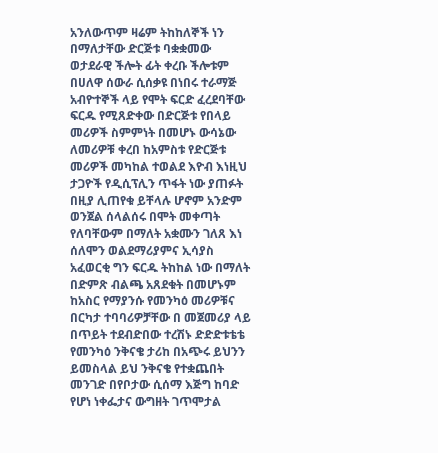አንለውጥም ዛሬም ትከከለኞች ነን በማለታቸው ድርጅቱ ባቋቋመው ወታደራዊ ችሎት ፊት ቀረቡ ችሎቱም በሀለዋ ሰውራ ሲሰቃዩ በነበሩ ተራማጅ አብዮተኞች ላይ የሞት ፍርድ ፈረደባቸው ፍርዱ የሚጸድቀው በድርጅቱ የበላይ መሪዎች ስምምነት በመሆኑ ውሳኔው ለመሪዎቹ ቀረበ ከአምስቱ የድርጅቱ መሪዎች መካከል ተወልደ እዮብ እነዚህ ታጋዮች የዲሲፕሊን ጥፋት ነው ያጠፉት በዚያ ሊጠየቁ ይቸላሉ ሆኖም አንድም ወንጀል ሰላልሰሩ በሞት መቀጣት የለባቸውም በማለት አቋሙን ገለጸ እነ ሰለሞን ወልደማሪያምና ኢሳያስ አፈወርቂ ግን ፍርዱ ትከከል ነው በማለት በድምጽ ብልጫ አጸደቁት በመሆኑም ከአስር የማያንሱ የመንካዕ መሪዎቹና በርካታ ተባባሪዎቻቸው በ መጀመሪያ ላይ በጥይት ተደብድበው ተረሽኑ ድድድቱቴቴ የመንካዕ ንቅናቄ ታሪከ በአጭሩ ይህንን ይመስላል ይህ ንቅናቄ የተቋጨበት መንገድ በየቦታው ሲሰማ እጅግ ከባድ የሆነ ነቀፌታና ውግዘት ገጥሞታል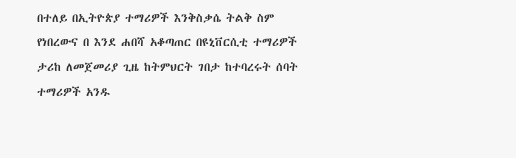በተለይ በኢትዮጵያ ተማሪዎች እንቅስቃሴ ትልቅ ስም የነበረውና በ እንደ ሐበሻ አቆጣጠር በዩኒቨርሲቲ ተማሪዎች ታሪከ ለመጀመሪያ ጊዜ ከትምህርት ገበታ ከተባረሩት ሰባት ተማሪዎች አንዱ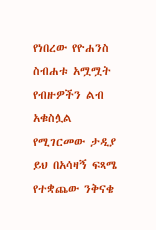የነበረው የዮሐንስ ስብሐቱ አሟሟት የብዙዎችን ልብ አቁስሏል የሚገርመው ታዲያ ይህ በአሳዛኝ ፍጻሜ የተቋጨው ንቅናቄ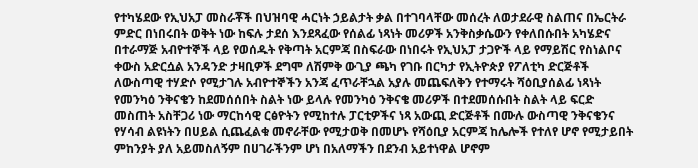የተካሄደው የኢህአፓ መስራቾች በህዝባዊ ሓርነት ኃይልታት ቃል በተገባላቸው መሰረት ለወታደራዊ ስልጠና በኤርትራ ምድር በነበሩበት ወቅት ነው ከፍሉ ታደሰ እንደጻፈው የሰልፊ ነጻነት መሪዎች አንቅስቃሴውን የቀለበሱበት አካሄድና በተራማጅ አብዮተኞች ላይ የወሰዱት የቅጣት አርምጃ በስፍራው በነበሩት የኢህአፓ ታጋዮች ላይ የማይሽር የስነልቦና ቀውስ አድርሷል አንዳንድ ታዛቢዎች ደግሞ ለሽምቅ ውጊያ ጫካ የገቡ በርካታ የኢትዮጵያ የፖለቲካ ድርጅቶች ለውስጣዊ ተሃድሶ የሚታገሉ አብዮተኞችን አንጃ ፈጥራቸኋል አያሉ መጨፍለቅን የተማሩት ሻዕቢያሰልፊ ነጻነት የመንካዕ ንቅናቄን ከደመሰሰበት ስልት ነው ይላሉ የመንካዕ ንቅናቄ መሪዎች በተደመሰሱበት ስልት ላይ ፍርድ መስጠት አስቸጋሪ ነው ማርከሳዊ ርፅዮትን የሚከተሉ ፓርቲዎችና ነጻ አውጪ ድርጅቶች በሙሉ ውስጣዊ ንቅናቄንና የሃሳብ ልዩነትን በሀይል ሲጨፈልቁ መኖራቸው የሚታወቅ በመሆኑ የሻዕቢያ አርምጃ ከሌሎች የተለየ ሆኖ የሚታይበት ምከንያት ያለ አይመስለኝም በሀገራችንም ሆነ በአለማችን በደንብ አይተነዋል ሆኖም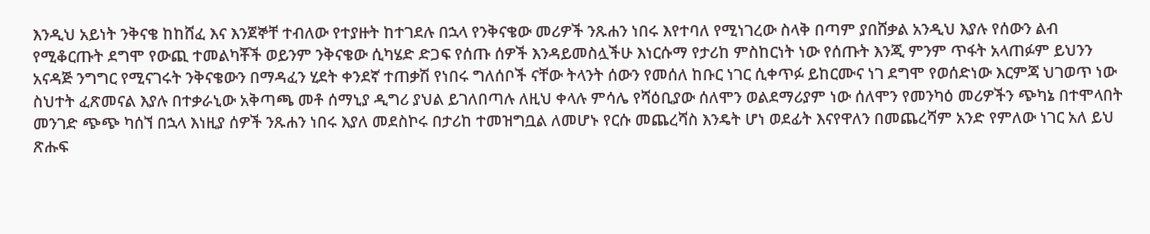እንዲህ አይነት ንቅናቄ ከከሸፈ እና እንጀኞቸ ተብለው የተያዙት ከተገደሉ በኋላ የንቅናቄው መሪዎች ንጹሐን ነበሩ እየተባለ የሚነገረው ስላቅ በጣም ያበሸቃል አንዲህ እያሉ የሰውን ልብ የሚቆርጡት ደግሞ የውጪ ተመልካቾች ወይንም ንቅናቄው ሲካሄድ ድጋፍ የሰጡ ሰዎች እንዳይመስሏችሁ እነርሱማ የታሪከ ምስከርነት ነው የሰጡት እንጂ ምንም ጥፋት አላጠፉም ይህንን አናዳጅ ንግግር የሚናገሩት ንቅናቄውን በማዳፈን ሂደት ቀንደኛ ተጠቃሽ የነበሩ ግለሰቦች ናቸው ትላንት ሰውን የመሰለ ከቡር ነገር ሲቀጥፉ ይከርሙና ነገ ደግሞ የወሰድነው እርምጃ ህገወጥ ነው ስህተት ፈጽመናል እያሉ በተቃራኒው አቅጣጫ መቶ ሰማኒያ ዲግሪ ያህል ይገለበጣሉ ለዚህ ቀላሉ ምሳሌ የሻዕቢያው ሰለሞን ወልደማሪያም ነው ሰለሞን የመንካዕ መሪዎችን ጭካኔ በተሞላበት መንገድ ጭጭ ካሰኘ በኋላ እነዚያ ሰዎች ንጹሐን ነበሩ እያለ መደስኮሩ በታሪከ ተመዝግቧል ለመሆኑ የርሱ መጨረሻስ እንዴት ሆነ ወደፊት እናየዋለን በመጨረሻም አንድ የምለው ነገር አለ ይህ ጽሑፍ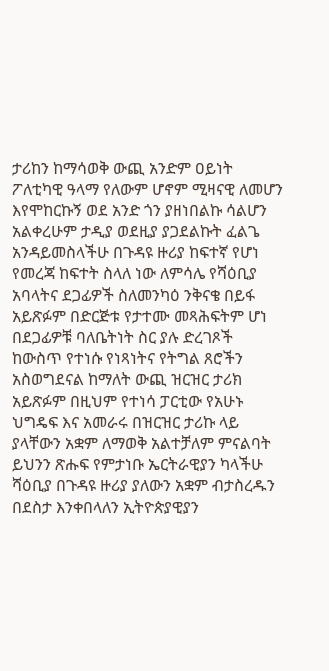ታሪከን ከማሳወቅ ውጪ አንድም ዐይነት ፖለቲካዊ ዓላማ የለውም ሆኖም ሚዛናዊ ለመሆን እየሞከርኩኝ ወደ አንድ ጎን ያዘነበልኩ ሳልሆን አልቀረሁም ታዲያ ወደዚያ ያጋደልኩት ፈልጌ አንዳይመስላችሁ በጉዳዩ ዙሪያ ከፍተኛ የሆነ የመረጃ ከፍተት ስላለ ነው ለምሳሌ የሻዕቢያ አባላትና ደጋፊዎች ስለመንካዕ ንቅናቄ በይፋ አይጽፉም በድርጅቱ የታተሙ መጻሕፍትም ሆነ በደጋፊዎቹ ባለቤትነት ስር ያሉ ድረገጾች ከውስጥ የተነሱ የነጻነትና የትግል ጸሮችን አስወግደናል ከማለት ውጪ ዝርዝር ታሪክ አይጽፉም በዚህም የተነሳ ፓርቲው የአሁኑ ህግዴፍ እና አመራሩ በዝርዝር ታሪኩ ላይ ያላቸውን አቋም ለማወቅ አልተቻለም ምናልባት ይህንን ጽሑፍ የምታነቡ ኤርትራዊያን ካላችሁ ሻዕቢያ በጉዳዩ ዙሪያ ያለውን አቋም ብታስረዱን በደስታ እንቀበላለን ኢትዮጵያዊያን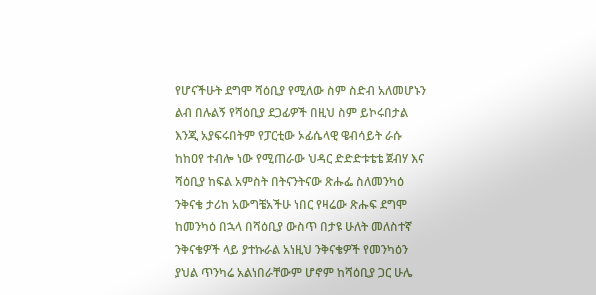የሆናችሁት ደግሞ ሻዕቢያ የሚለው ስም ስድብ አለመሆኑን ልብ በሉልኝ የሻዕቢያ ደጋፊዎች በዚህ ስም ይኮሩበታል እንጂ አያፍሩበትም የፓርቲው ኦፊሴላዊ ዌብሳይት ራሱ ከከዐየ ተብሎ ነው የሚጠራው ህዳር ድድድቱቴቴ ጀብሃ እና ሻዕቢያ ከፍል አምስት በትናንትናው ጽሑፌ ስለመንካዕ ንቅናቄ ታሪከ አውግቼአችሁ ነበር የዛሬው ጽሑፍ ደግሞ ከመንካዕ በኋላ በሻዕቢያ ውስጥ በታዩ ሁለት መለስተኛ ንቅናቄዎች ላይ ያተኩራል አነዚህ ንቅናቄዎች የመንካዕን ያህል ጥንካሬ አልነበራቸውም ሆኖም ከሻዕቢያ ጋር ሁሌ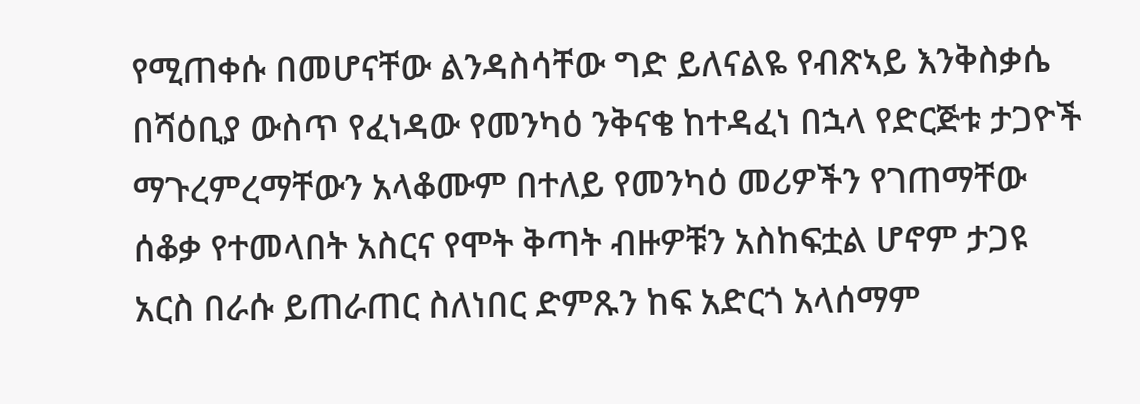የሚጠቀሱ በመሆናቸው ልንዳስሳቸው ግድ ይለናልዬ የብጽኣይ እንቅስቃሴ በሻዕቢያ ውስጥ የፈነዳው የመንካዕ ንቅናቄ ከተዳፈነ በኋላ የድርጅቱ ታጋዮች ማጉረምረማቸውን አላቆሙም በተለይ የመንካዕ መሪዎችን የገጠማቸው ሰቆቃ የተመላበት አስርና የሞት ቅጣት ብዙዎቹን አስከፍቷል ሆኖም ታጋዩ አርስ በራሱ ይጠራጠር ስለነበር ድምጹን ከፍ አድርጎ አላሰማም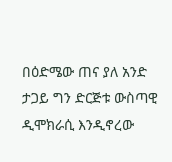በዕድሜው ጠና ያለ አንድ ታጋይ ግን ድርጅቱ ውስጣዊ ዲሞክራሲ እንዲኖረው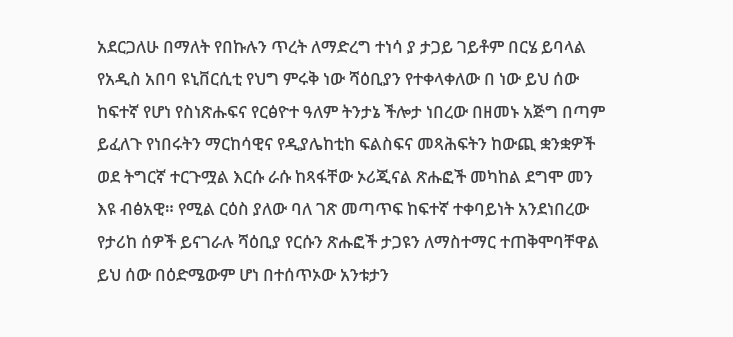አደርጋለሁ በማለት የበኩሉን ጥረት ለማድረግ ተነሳ ያ ታጋይ ገይቶም በርሄ ይባላል የአዲስ አበባ ዩኒቨርሲቲ የህግ ምሩቅ ነው ሻዕቢያን የተቀላቀለው በ ነው ይህ ሰው ከፍተኛ የሆነ የስነጽሑፍና የርፅዮተ ዓለም ትንታኔ ችሎታ ነበረው በዘመኑ አጅግ በጣም ይፈለጉ የነበሩትን ማርከሳዊና የዲያሌከቲከ ፍልስፍና መጻሕፍትን ከውጪ ቋንቋዎች ወደ ትግርኛ ተርጉሟል እርሱ ራሱ ከጻፋቸው ኦሪጂናል ጽሑፎች መካከል ደግሞ መን እዩ ብፅአዊ። የሚል ርዕስ ያለው ባለ ገጽ መጣጥፍ ከፍተኛ ተቀባይነት አንደነበረው የታሪከ ሰዎች ይናገራሉ ሻዕቢያ የርሱን ጽሑፎች ታጋዩን ለማስተማር ተጠቅሞባቸዋል ይህ ሰው በዕድሜውም ሆነ በተሰጥኦው አንቱታን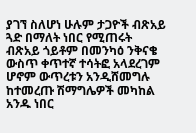ያገኘ ስለሆነ ሁሉም ታጋዮች ብጽአይ ጓድ በማለት ነበር የሚጠሩት ብጽአይ ጎይቶም በመንካዕ ንቅናቄ ውስጥ ቀጥተኛ ተሳትፎ አላደረገም ሆኖም ውጥረቱን አንዲሸመግሉ ከተመረጡ ሽማግሌዎች መካከል አንዱ ነበር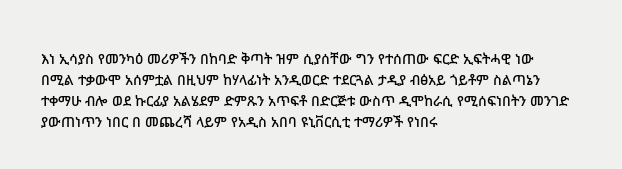እነ ኢሳያስ የመንካዕ መሪዎችን በከባድ ቅጣት ዝም ሲያሰቸው ግን የተሰጠው ፍርድ ኢፍትሓዊ ነው በሚል ተቃውሞ አሰምቷል በዚህም ከሃላፊነት አንዲወርድ ተደርጓል ታዲያ ብፅአይ ጎይቶም ስልጣኔን ተቀማሁ ብሎ ወደ ኩርፊያ አልሄደም ድምጹን አጥፍቶ በድርጅቱ ውስጥ ዲሞከራሲ የሚሰፍነበትን መንገድ ያውጠነጥን ነበር በ መጨረሻ ላይም የአዲስ አበባ ዩኒቨርሲቲ ተማሪዎች የነበሩ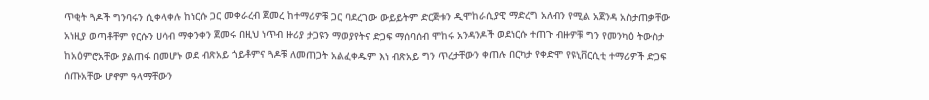ጥቂት ጓዶች ግንባሩን ሲቀላቀሉ ከነርሱ ጋር መቀራረብ ጀመረ ከተማሪዎቹ ጋር ባደረገው ውይይትም ድርጅቱን ዲሞከራሲያዊ ማድረግ አለብን የሚል አጀንዳ አስታጠቃቸው አነዚያ ወጣቶቸም የርሱን ሀሳብ ማቀንቀን ጀመሩ በዚህ ነጥብ ዙሪያ ታጋዩን ማወያየትና ድጋፍ ማሰባሰብ ሞከሩ አንዳንዶች ወደነርሱ ተጠጉ ብዙዎቹ ግን የመንካዕ ትውስታ ከአዕምሮአቸው ያልጠፋ በመሆኑ ወደ ብጽአይ ጎይቶምና ጓዶቹ ለመጠጋት አልፈቀዱም እነ ብጽአይ ግን ጥረታቸውን ቀጠሉ በርካታ የቀድሞ የዩኒቨርሲቲ ተማሪዎች ድጋፍ ሰጡአቸው ሆኖም ዓላማቸውን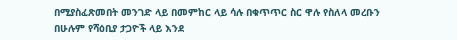በሚያስፈጽመበት መንገድ ላይ በመምከር ላይ ሳሉ በቁጥጥር ስር ዋሉ የስለላ መረቡን በሁሉም የሻዕቢያ ታጋዮች ላይ እንደ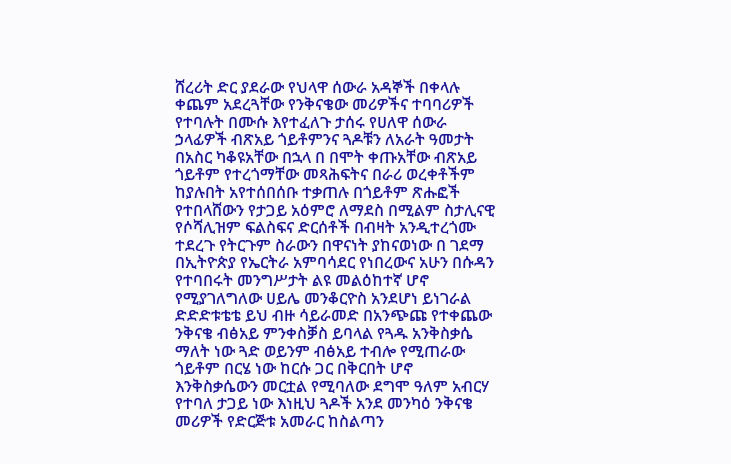ሸረሪት ድር ያደራው የህላዋ ሰውራ አዳኞች በቀላሉ ቀጨም አደረጓቸው የንቅናቄው መሪዎችና ተባባሪዎች የተባሉት በሙሱ እየተፈለጉ ታሰሩ የሀለዋ ሰውራ ኃላፊዎች ብጽአይ ጎይቶምንና ጓዶቹን ለአራት ዓመታት በአስር ካቆዩአቸው በኋላ በ በሞት ቀጡአቸው ብጽአይ ጎይቶም የተረጎማቸው መጻሕፍትና በራሪ ወረቀቶችም ከያሉበት አየተሰበሰቡ ተቃጠሉ በጎይቶም ጽሑፎች የተበላሸውን የታጋይ አዕምሮ ለማደስ በሚልም ስታሊናዊ የሶሻሊዝም ፍልስፍና ድርሰቶች በብዛት አንዲተረጎሙ ተደረጉ የትርጉም ስራውን በዋናነት ያከናወነው በ ገደማ በኢትዮጵያ የኤርትራ አምባሳደር የነበረውና አሁን በሱዳን የተባበሩት መንግሥታት ልዩ መልዕከተኛ ሆኖ የሚያገለግለው ሀይሌ መንቆርዮስ አንደሆነ ይነገራል ድድድቱቴቴ ይህ ብዙ ሳይራመድ በአንጭጩ የተቀጨው ንቅናቄ ብፅአይ ምንቀስቓስ ይባላል የጓዱ አንቅስቃሴ ማለት ነው ጓድ ወይንም ብፅአይ ተብሎ የሚጠራው ጎይቶም በርሄ ነው ከርሱ ጋር በቅርበት ሆኖ እንቅስቃሴውን መርቷል የሚባለው ደግሞ ዓለም አብርሃ የተባለ ታጋይ ነው እነዚህ ጓዶች አንደ መንካዕ ንቅናቄ መሪዎች የድርጅቱ አመራር ከስልጣን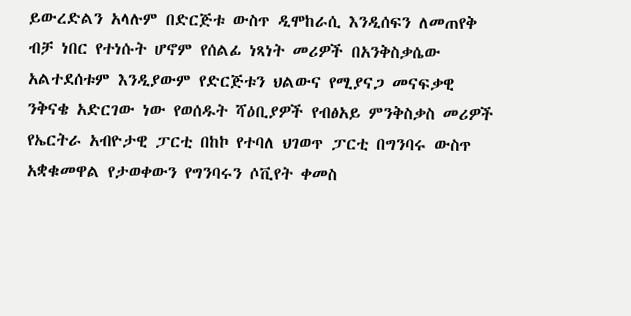ይውረድልን አላሉም በድርጅቱ ውስጥ ዲሞከራሲ እንዲሰፍን ለመጠየቅ ብቻ ነበር የተነሱት ሆኖም የሰልፊ ነጻነት መሪዎች በአንቅስቃሴው አልተደሰቱም እንዲያውም የድርጅቱን ህልውና የሚያናጋ መናፍቃዊ ንቅናቄ አድርገው ነው የወሰዱት ሻዕቢያዎች የብፅአይ ምንቅስቃስ መሪዎች የኤርትራ አብዮታዊ ፓርቲ በከኮ የተባለ ህገወጥ ፓርቲ በግንባሩ ውስጥ አቋቁመዋል የታወቀውን የግንባሩን ሶቪየት ቀመስ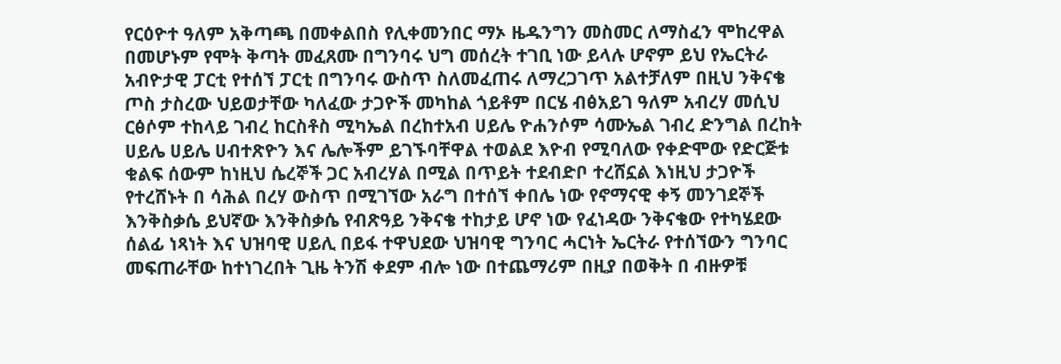የርዕዮተ ዓለም አቅጣጫ በመቀልበስ የሊቀመንበር ማኦ ዜዱንግን መስመር ለማስፈን ሞከረዋል በመሆኑም የሞት ቅጣት መፈጸሙ በግንባሩ ህግ መሰረት ተገቢ ነው ይላሉ ሆኖም ይህ የኤርትራ አብዮታዊ ፓርቲ የተሰኘ ፓርቲ በግንባሩ ውስጥ ስለመፈጠሩ ለማረጋገጥ አልተቻለም በዚህ ንቅናቄ ጦስ ታስረው ህይወታቸው ካለፈው ታጋዮች መካከል ጎይቶም በርሄ ብፅአይገ ዓለም አብረሃ መሲህ ርፅሶም ተከላይ ገብረ ከርስቶስ ሚካኤል በረከተአብ ሀይሌ ዮሐንሶም ሳሙኤል ገብረ ድንግል በረከት ሀይሌ ሀይሌ ሀብተጽዮን እና ሌሎችም ይገኙባቸዋል ተወልደ እዮብ የሚባለው የቀድሞው የድርጅቱ ቁልፍ ሰውም ከነዚህ ሴረኞች ጋር አብረሃል በሚል በጥይት ተደብድቦ ተረሸኗል እነዚህ ታጋዮች የተረሸኑት በ ሳሕል በረሃ ውስጥ በሚገኘው አራግ በተሰኘ ቀበሌ ነው የኖማናዊ ቀኝ መንገደኞች እንቅስቃሴ ይህኛው እንቅስቃሴ የብጽዓይ ንቅናቄ ተከታይ ሆኖ ነው የፈነዳው ንቅናቄው የተካሄደው ሰልፊ ነጻነት እና ህዝባዊ ሀይሊ በይፋ ተዋህደው ህዝባዊ ግንባር ሓርነት ኤርትራ የተሰኘውን ግንባር መፍጠራቸው ከተነገረበት ጊዜ ትንሽ ቀደም ብሎ ነው በተጨማሪም በዚያ በወቅት በ ብዙዎቹ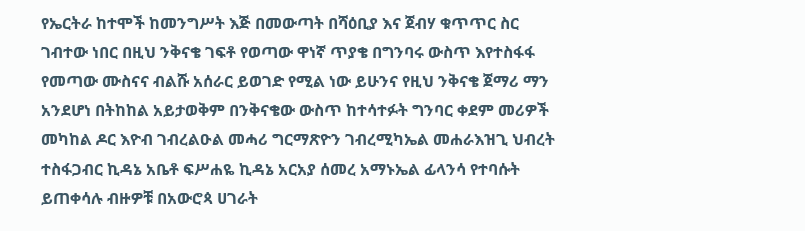የኤርትራ ከተሞች ከመንግሥት እጅ በመውጣት በሻዕቢያ እና ጀብሃ ቁጥጥር ስር ገብተው ነበር በዚህ ንቅናቄ ገፍቶ የወጣው ዋነኛ ጥያቄ በግንባሩ ውስጥ እየተስፋፋ የመጣው ሙስናና ብልሹ አሰራር ይወገድ የሚል ነው ይሁንና የዚህ ንቅናቄ ጀማሪ ማን አንደሆነ በትከከል አይታወቅም በንቅናቄው ውስጥ ከተሳተፉት ግንባር ቀደም መሪዎች መካከል ዶር እዮብ ገብረልዑል መሓሪ ግርማጽዮን ገብረሚካኤል መሐራእዝጊ ህብረት ተስፋጋብር ኪዳኔ አቤቶ ፍሥሐዬ ኪዳኔ አርአያ ሰመረ አማኑኤል ፊላንሳ የተባሱት ይጠቀሳሉ ብዙዎቹ በአውሮጳ ሀገራት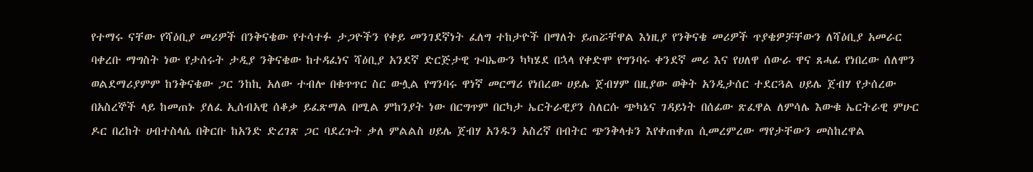የተማሩ ናቸው የሻዕቢያ መሪዎች በንቅናቄው የተሳተፉ ታጋዮችን የቀይ መንገደኛነት ፈለግ ተከታዮች በማለት ይጠሯቸዋል እነዚያ የንቅናቄ መሪዎች ጥያቄዎቻቸውን ለሻዕቢያ አመራር ባቀረቡ ማግስት ነው የታሰሩት ታዲያ ንቅናቄው ከተዳፈነና ሻዕቢያ አንደኛ ድርጅታዊ ጉባኤውን ካካሄደ በኋላ የቀድሞ የግንባሩ ቀንደኛ መሪ እና የሀለዋ ሰውራ ዋና ጸሓፊ የነበረው ሰለሞን ወልደማሪያምም ከንቅናቄው ጋር ንከኪ አለው ተብሎ በቁጥጥር ስር ውሏል የግንባሩ ዋነኛ መርማሪ የነበረው ሀይሌ ጀብሃም በዚያው ወቅት አንዲታሰር ተደርጓል ሀይሌ ጀብሃ የታሰረው በአስረኞች ላይ ከመጠኑ ያለፈ ኢሰብአዊ ሰቆቃ ይፈጽማል በሚል ምከንያት ነው በርግጥም በርካታ ኤርትራዊያን ስለርሱ ጭካኔና ገዳይነት በሰፊው ጽፈዋል ለምሳሌ እውቁ ኤርትራዊ ምሁር ዶር በረከት ሀብተስላሴ በቅርቡ ከአንድ ድረገጽ ጋር ባደረጉት ቃለ ምልልስ ሀይሌ ጀብሃ አንዱን አስረኛ በብትር ጭንቅላቱን እየቀጠቀጠ ሲመረምረው ማየታቸውን መስከረዋል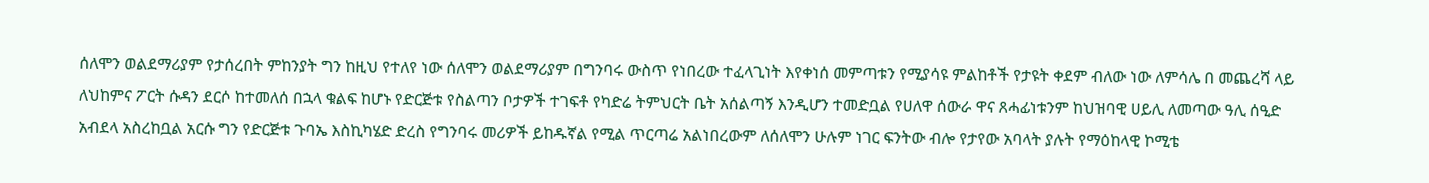ሰለሞን ወልደማሪያም የታሰረበት ምከንያት ግን ከዚህ የተለየ ነው ሰለሞን ወልደማሪያም በግንባሩ ውስጥ የነበረው ተፈላጊነት እየቀነሰ መምጣቱን የሚያሳዩ ምልከቶች የታዩት ቀደም ብለው ነው ለምሳሌ በ መጨረሻ ላይ ለህከምና ፖርት ሱዳን ደርሶ ከተመለሰ በኋላ ቁልፍ ከሆኑ የድርጅቱ የስልጣን ቦታዎች ተገፍቶ የካድሬ ትምህርት ቤት አሰልጣኝ እንዲሆን ተመድቧል የሀለዋ ሰውራ ዋና ጸሓፊነቱንም ከህዝባዊ ሀይሊ ለመጣው ዓሊ ሰዒድ አብደላ አስረከቧል አርሱ ግን የድርጅቱ ጉባኤ እስኪካሄድ ድረስ የግንባሩ መሪዎች ይከዱኛል የሚል ጥርጣሬ አልነበረውም ለሰለሞን ሁሉም ነገር ፍንትው ብሎ የታየው አባላት ያሉት የማዕከላዊ ኮሚቴ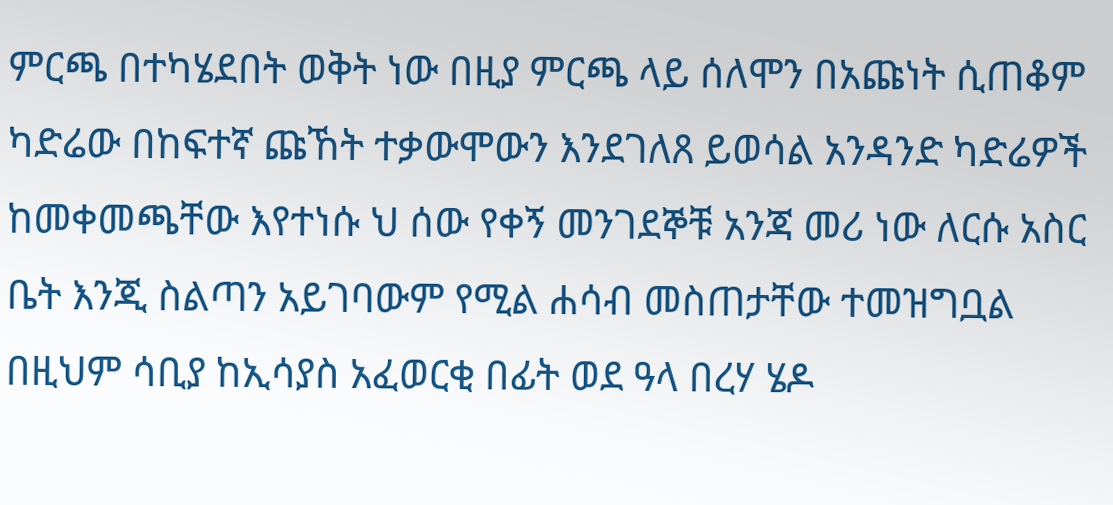ምርጫ በተካሄደበት ወቅት ነው በዚያ ምርጫ ላይ ሰለሞን በአጩነት ሲጠቆም ካድሬው በከፍተኛ ጩኸት ተቃውሞውን እንደገለጸ ይወሳል አንዳንድ ካድሬዎች ከመቀመጫቸው እየተነሱ ህ ሰው የቀኝ መንገደኞቹ አንጃ መሪ ነው ለርሱ አስር ቤት እንጂ ስልጣን አይገባውም የሚል ሐሳብ መስጠታቸው ተመዝግቧል በዚህም ሳቢያ ከኢሳያስ አፈወርቂ በፊት ወደ ዓላ በረሃ ሄዶ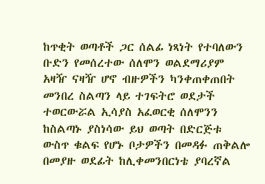ከጥቂት ወጣቶች ጋር ሰልፊ ነጻነት የተባለውን ቡድን የመሰረተው ሰለሞን ወልደማሪያም አዛዥ ናዛዥ ሆኖ ብዙዎችን ካንቀጠቀጠበት መንበረ ስልጣን ላይ ተገፍትሮ ወደታች ተወርውሯል ኢሳያስ አፈወርቂ ሰለሞንን ከስልጣኑ ያስነሳው ይህ ወጣት በድርጅቱ ውስጥ ቁልፍ የሆኑ ቦታዎችን በመዳፉ ጠቅልሎ በመያዙ ወደፊት ከሊቀመንበርነቴ ያባረኛል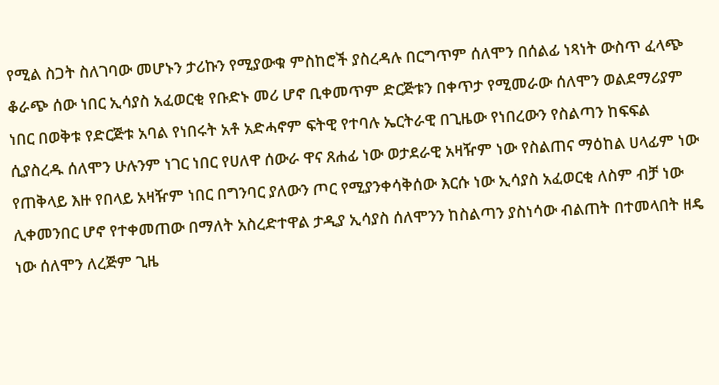የሚል ስጋት ስለገባው መሆኑን ታሪኩን የሚያውቁ ምስከሮች ያስረዳሉ በርግጥም ሰለሞን በሰልፊ ነጻነት ውስጥ ፈላጭ ቆራጭ ሰው ነበር ኢሳያስ አፈወርቂ የቡድኑ መሪ ሆኖ ቢቀመጥም ድርጅቱን በቀጥታ የሚመራው ሰለሞን ወልደማሪያም ነበር በወቅቱ የድርጅቱ አባል የነበሩት አቶ አድሓኖም ፍትዊ የተባሉ ኤርትራዊ በጊዜው የነበረውን የስልጣን ከፍፍል ሲያስረዱ ሰለሞን ሁሉንም ነገር ነበር የሀለዋ ሰውራ ዋና ጸሐፊ ነው ወታደራዊ አዛዥም ነው የስልጠና ማዕከል ሀላፊም ነው የጠቅላይ እዙ የበላይ አዛዥም ነበር በግንባር ያለውን ጦር የሚያንቀሳቅሰው እርሱ ነው ኢሳያስ አፈወርቂ ለስም ብቻ ነው ሊቀመንበር ሆኖ የተቀመጠው በማለት አስረድተዋል ታዲያ ኢሳያስ ሰለሞንን ከስልጣን ያስነሳው ብልጠት በተመላበት ዘዴ ነው ሰለሞን ለረጅም ጊዜ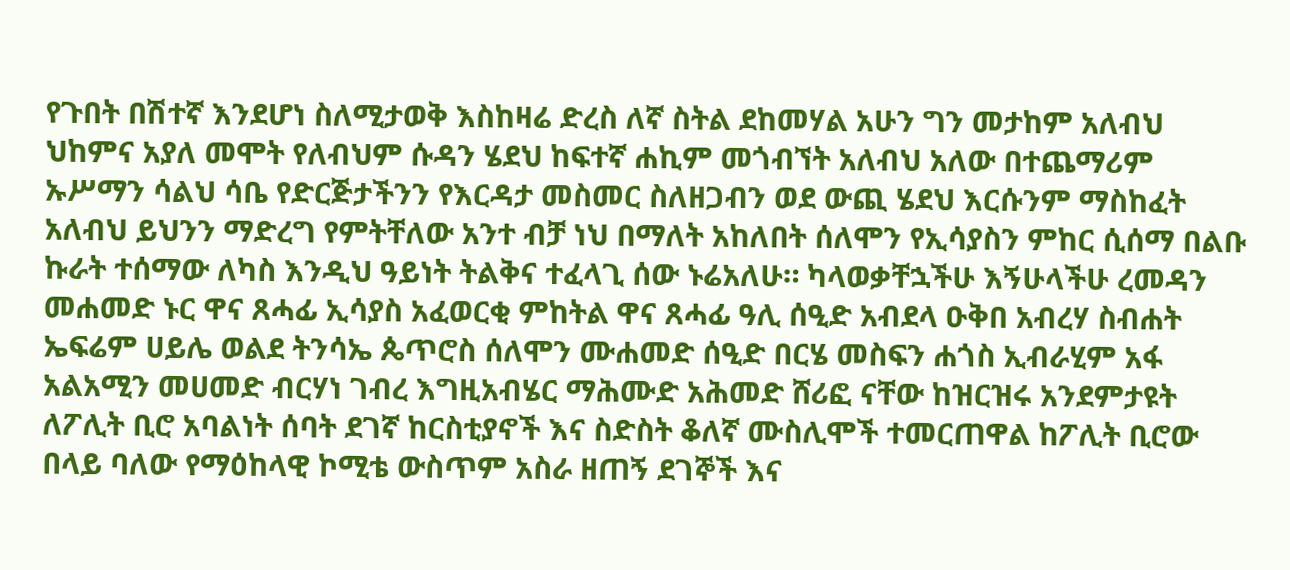የጉበት በሽተኛ እንደሆነ ስለሚታወቅ እስከዛሬ ድረስ ለኛ ስትል ደከመሃል አሁን ግን መታከም አለብህ ህከምና አያለ መሞት የለብህም ሱዳን ሄደህ ከፍተኛ ሐኪም መጎብኘት አለብህ አለው በተጨማሪም ኡሥማን ሳልህ ሳቤ የድርጅታችንን የእርዳታ መስመር ስለዘጋብን ወደ ውጪ ሄደህ እርሱንም ማስከፈት አለብህ ይህንን ማድረግ የምትቸለው አንተ ብቻ ነህ በማለት አከለበት ሰለሞን የኢሳያስን ምከር ሲሰማ በልቡ ኩራት ተሰማው ለካስ እንዲህ ዓይነት ትልቅና ተፈላጊ ሰው ኑሬአለሁ። ካላወቃቸኋችሁ እኝሁላችሁ ረመዳን መሐመድ ኑር ዋና ጸሓፊ ኢሳያስ አፈወርቂ ምከትል ዋና ጸሓፊ ዓሊ ሰዒድ አብደላ ዑቅበ አብረሃ ስብሐት ኤፍሬም ሀይሌ ወልደ ትንሳኤ ጴጥሮስ ሰለሞን ሙሐመድ ሰዒድ በርሄ መስፍን ሐጎስ ኢብራሂም አፋ አልአሚን መሀመድ ብርሃነ ገብረ እግዚአብሄር ማሕሙድ አሕመድ ሸሪፎ ናቸው ከዝርዝሩ አንደምታዩት ለፖሊት ቢሮ አባልነት ሰባት ደገኛ ከርስቲያኖች እና ስድስት ቆለኛ ሙስሊሞች ተመርጠዋል ከፖሊት ቢሮው በላይ ባለው የማዕከላዊ ኮሚቴ ውስጥም አስራ ዘጠኝ ደገኞች እና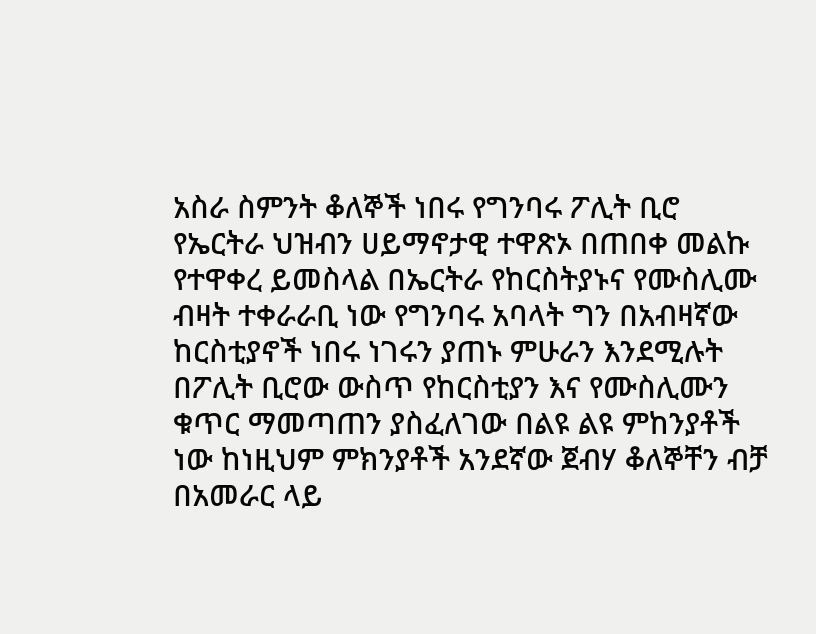አስራ ስምንት ቆለኞች ነበሩ የግንባሩ ፖሊት ቢሮ የኤርትራ ህዝብን ሀይማኖታዊ ተዋጽኦ በጠበቀ መልኩ የተዋቀረ ይመስላል በኤርትራ የከርስትያኑና የሙስሊሙ ብዛት ተቀራራቢ ነው የግንባሩ አባላት ግን በአብዛኛው ከርስቲያኖች ነበሩ ነገሩን ያጠኑ ምሁራን እንደሚሉት በፖሊት ቢሮው ውስጥ የከርስቲያን እና የሙስሊሙን ቁጥር ማመጣጠን ያስፈለገው በልዩ ልዩ ምከንያቶች ነው ከነዚህም ምክንያቶች አንደኛው ጀብሃ ቆለኞቸን ብቻ በአመራር ላይ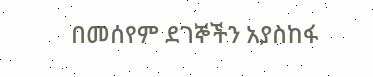በመሰየም ደገኞችን አያስከፋ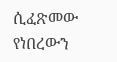ሲፈጽመው የነበረውን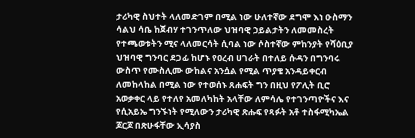ታሪካዊ ስህተት ላለመድገም በሚል ነው ሁለተኛው ደግሞ እነ ዑስማን ሳልህ ሳቤ ከጀብሃ ተገንጥለው ህዝባዊ ኃይልታትን ለመመስረት የተጫወቱትን ሚና ላለመርሳት ሲባል ነው ሶስተኛው ምከንያት የሻዕቢያ ህዝባዊ ግንባር ደጋፊ ከሆኑ የዐረብ ሀገራት በተለይ ሱዳን በግንባሩ ውስጥ የሙስሊሙ ውከልና አንሷል የሚል ጥያቄ አንዳይቀርብ ለመከላከል በሚል ነው የተወሰኑ ጸሐፍት ግን በዚህ የፖሊት ቢሮ አወቃቀር ላይ የተለየ አመለካከት አላቸው ለምሳሌ የተገንጣዮችና እና የሲአይኤ ግንኙነት የሚለውን ታሪካዊ ጽሑፍ የጻፉት አቶ ተስፋሚካኤል ጆርጆ በጽሁፋቸው ኢሳያስ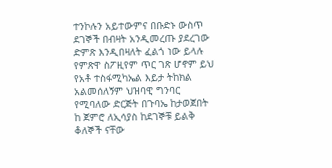ተንኮሉን አይተውምና በቡድኑ ውስጥ ደገኞች በብዛት አንዲመረጡ ያደረገው ድምጽ እንዲበዛለት ፈልጎ ነው ይላሉ የምጽዋ ስፖዚየም ጥር ገጽ ሆኖም ይህ የአቶ ተስፋሚካኤል እይታ ትከክል አልመሰለኝም ህዝባዊ ግንባር የሚባለው ድርጅት በጉባኤ ከታወጀበት ከ ጀምሮ ለኢሳያስ ከደገኞቹ ይልቅ ቆለኞች ናቸው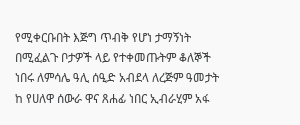የሚቀርቡበት እጅግ ጥብቅ የሆነ ታማኝነት በሚፈልጉ ቦታዎች ላይ የተቀመጡትም ቆለኞች ነበሩ ለምሳሌ ዓሊ ሰዒድ አብደላ ለረጅም ዓመታት ከ የሀለዋ ሰውራ ዋና ጸሐፊ ነበር ኢብራሂም አፋ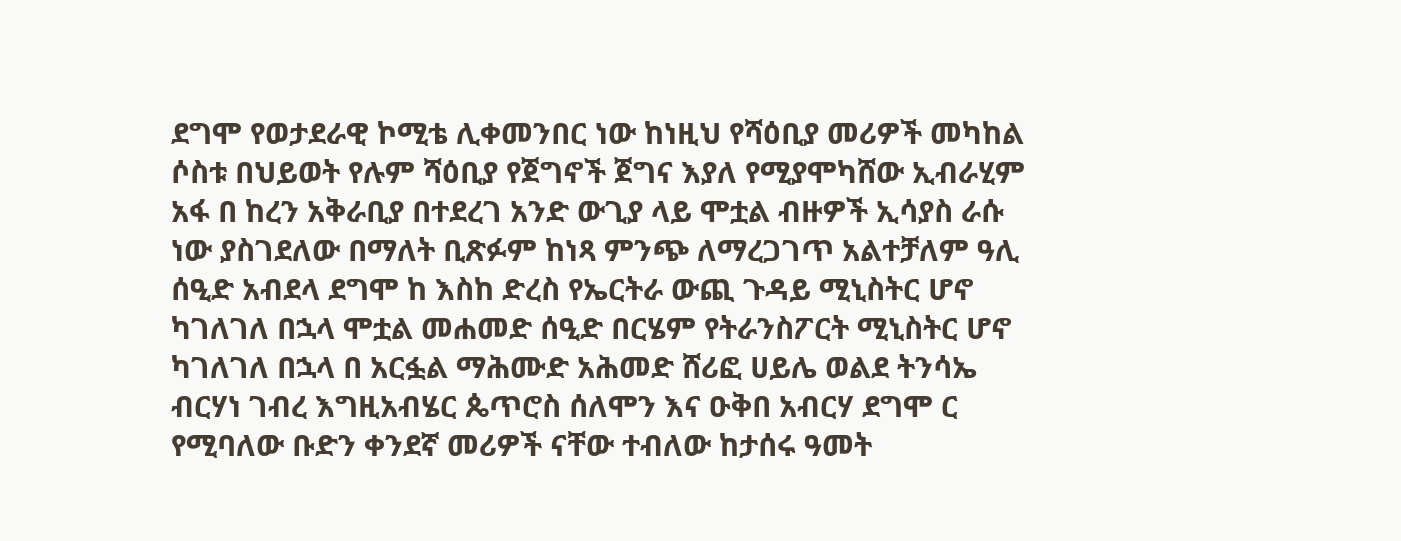ደግሞ የወታደራዊ ኮሚቴ ሊቀመንበር ነው ከነዚህ የሻዕቢያ መሪዎች መካከል ሶስቱ በህይወት የሉም ሻዕቢያ የጀግኖች ጀግና እያለ የሚያሞካሸው ኢብራሂም አፋ በ ከረን አቅራቢያ በተደረገ አንድ ውጊያ ላይ ሞቷል ብዙዎች ኢሳያስ ራሱ ነው ያስገደለው በማለት ቢጽፉም ከነጻ ምንጭ ለማረጋገጥ አልተቻለም ዓሊ ሰዒድ አብደላ ደግሞ ከ እስከ ድረስ የኤርትራ ውጪ ጉዳይ ሚኒስትር ሆኖ ካገለገለ በኋላ ሞቷል መሐመድ ሰዒድ በርሄም የትራንስፖርት ሚኒስትር ሆኖ ካገለገለ በኋላ በ አርፏል ማሕሙድ አሕመድ ሸሪፎ ሀይሌ ወልደ ትንሳኤ ብርሃነ ገብረ እግዚአብሄር ጴጥሮስ ሰለሞን እና ዑቅበ አብርሃ ደግሞ ር የሚባለው ቡድን ቀንደኛ መሪዎች ናቸው ተብለው ከታሰሩ ዓመት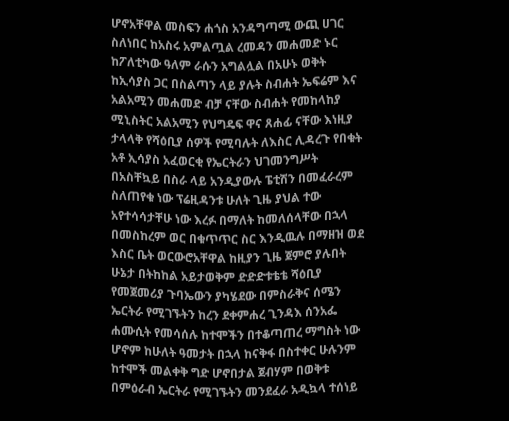ሆኖአቸዋል መስፍን ሐጎስ አንዳግጣሚ ውጪ ሀገር ስለነበር ከአስሩ አምልጧል ረመዳን መሐመድ ኑር ከፖለቲካው ዓለም ራሱን አግልሏል በአሁኑ ወቅት ከኢሳያስ ጋር በስልጣን ላይ ያሉት ስብሐት ኤፍሬም እና አልአሚን መሐመድ ብቻ ናቸው ስብሐት የመከላከያ ሚኒስትር አልአሚን የህግዴፍ ዋና ጸሐፊ ናቸው እነዚያ ታላላቅ የሻዕቢያ ሰዎች የሚባሉት ለእስር ሊዳረጉ የበቁት አቶ ኢሳያስ አፈወርቂ የኤርትራን ህገመንግሥት በአስቸኳይ በስራ ላይ አንዲያውሉ ፔቲሽን በመፈራረም ስለጠየቁ ነው ፕሬዚዳንቱ ሁለት ጊዜ ያህል ተው አየተሳሳታቸሁ ነው እረፉ በማለት ከመለሰላቸው በኋላ በመስከረም ወር በቁጥጥር ስር እንዲዉሉ በማዘዝ ወደ እስር ቤት ወርውሮአቸዋል ከዚያን ጊዜ ጀምሮ ያሉበት ሁኔታ በትከከል አይታወቅም ድድድቱቴቴ ሻዕቢያ የመጀመሪያ ጉባኤውን ያካሄደው በምስራቅና ሰሜን ኤርትራ የሚገኙትን ከረን ደቀምሐረ ጊንዳእ ሰንአፌ ሐሙሲት የመሳሰሉ ከተሞችን በተቆጣጠረ ማግስት ነው ሆኖም ከሁለት ዓመታት በኋላ ከናቅፋ በስተቀር ሁሉንም ከተሞች መልቀቅ ግድ ሆኖበታል ጀብሃም በወቅቱ በምዕራብ ኤርትራ የሚገኙትን መንደፈራ አዲኳላ ተሰነይ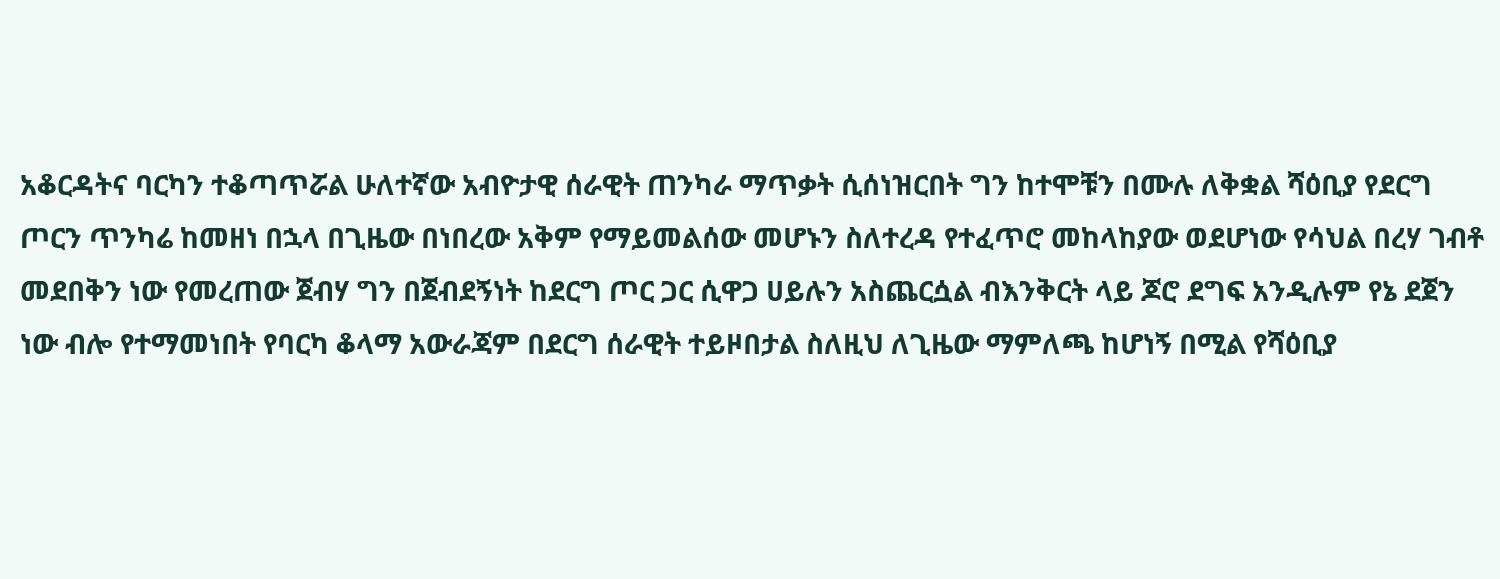አቆርዳትና ባርካን ተቆጣጥሯል ሁለተኛው አብዮታዊ ሰራዊት ጠንካራ ማጥቃት ሲሰነዝርበት ግን ከተሞቹን በሙሉ ለቅቋል ሻዕቢያ የደርግ ጦርን ጥንካሬ ከመዘነ በኋላ በጊዜው በነበረው አቅም የማይመልሰው መሆኑን ስለተረዳ የተፈጥሮ መከላከያው ወደሆነው የሳህል በረሃ ገብቶ መደበቅን ነው የመረጠው ጀብሃ ግን በጀብደኝነት ከደርግ ጦር ጋር ሲዋጋ ሀይሉን አስጨርሷል ብእንቅርት ላይ ጆሮ ደግፍ አንዲሉም የኔ ደጀን ነው ብሎ የተማመነበት የባርካ ቆላማ አውራጃም በደርግ ሰራዊት ተይዞበታል ስለዚህ ለጊዜው ማምለጫ ከሆነኝ በሚል የሻዕቢያ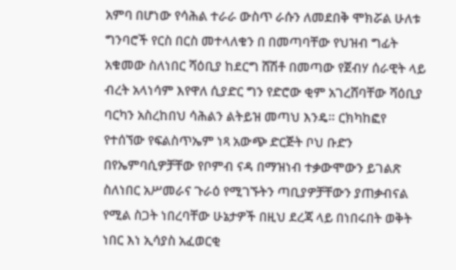አምባ በሆነው የሳሕል ተራራ ውስጥ ራሱን ለመደበቅ ሞክሯል ሁለቱ ግንባሮች የርስ በርስ መተላለቁን በ በመጣባቸው የህዝብ ግፊት አቁመው ስለነበር ሻዕቢያ ከደርግ ሸሽቶ በመጣው የጀብሃ ሰራዊት ላይ ብረት አላነሳም እየዋለ ሲያድር ግን የድሮው ቂም አገረሸባቸው ሻዕቢያ ባርካን አስረከበህ ሳሕልን ልትይዝ መጣህ እንዴ። ርክካከፎየ የተሰኘው የፍልስጥኤም ነጻ አውጭ ድርጅት ቦህ ቡድን በየኤምባሲዎቻቸው የቦምብ ናዳ በማዝነብ ተቃውሞውን ይገልጽ ስለነበር አሥመራና ጉራዕ የሚገኙትን ጣቢያዎቻቸውን ያጠቃብናል የሚል ስጋት ነበረባቸው ሁኔታዎች በዚህ ደረጃ ላይ በነበሩበት ወቅት ነበር እነ ኢሳያስ አፈወርቂ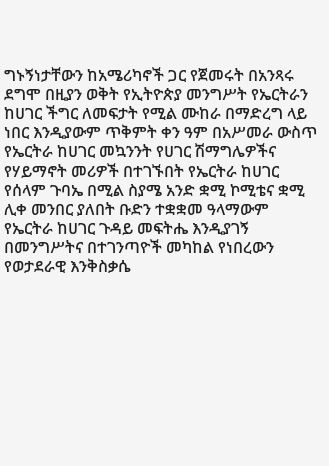ግኑኝነታቸውን ከአሜሪካኖች ጋር የጀመሩት በአንጻሩ ደግሞ በዚያን ወቅት የኢትዮጵያ መንግሥት የኤርትራን ከሀገር ችግር ለመፍታት የሚል ሙከራ በማድረግ ላይ ነበር እንዲያውም ጥቅምት ቀን ዓም በአሥመራ ውስጥ የኤርትራ ከሀገር መኳንንት የሀገር ሽማግሌዎችና የሃይማኖት መሪዎች በተገኙበት የኤርትራ ከሀገር የሰላም ጉባኤ በሚል ስያሜ አንድ ቋሚ ኮሚቴና ቋሚ ሊቀ መንበር ያለበት ቡድን ተቋቋመ ዓላማውም የኤርትራ ከሀገር ጉዳይ መፍትሔ እንዲያገኝ በመንግሥትና በተገንጣዮች መካከል የነበረውን የወታደራዊ እንቅስቃሴ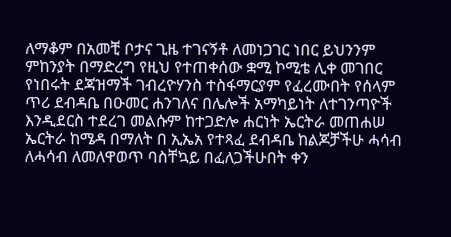ለማቆም በአመቺ ቦታና ጊዜ ተገናኝቶ ለመነጋገር ነበር ይህንንም ምከንያት በማድረግ የዚህ የተጠቀሰው ቋሚ ኮሚቴ ሊቀ መገበር የነበሩት ደጃዝማች ገብረዮሃንስ ተስፋማርያም የፈረሙበት የሰላም ጥሪ ደብዳቤ በዑመር ሐንገለና በሌሎች አማካይነት ለተገንጣዮች እንዲደርስ ተደረገ መልሱም ከተጋድሎ ሐርነት ኤርትራ መጠሐሠ ኤርትራ ከሜዳ በማለት በ ኢኤአ የተጻፈ ደብዳቤ ከልጆቻችሁ ሓሳብ ለሓሳብ ለመለዋወጥ ባስቸኳይ በፈለጋችሁበት ቀን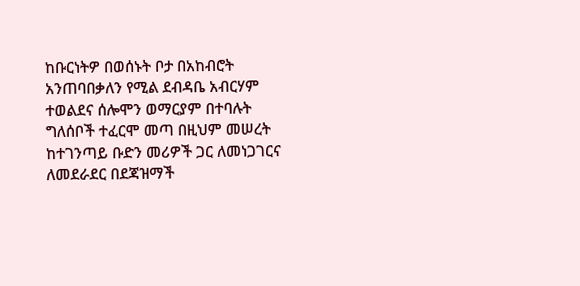ከቡርነትዎ በወሰኑት ቦታ በአከብሮት አንጠባበቃለን የሚል ደብዳቤ አብርሃም ተወልደና ሰሎሞን ወማርያም በተባሉት ግለሰቦች ተፈርሞ መጣ በዚህም መሠረት ከተገንጣይ ቡድን መሪዎች ጋር ለመነጋገርና ለመደራደር በደጃዝማች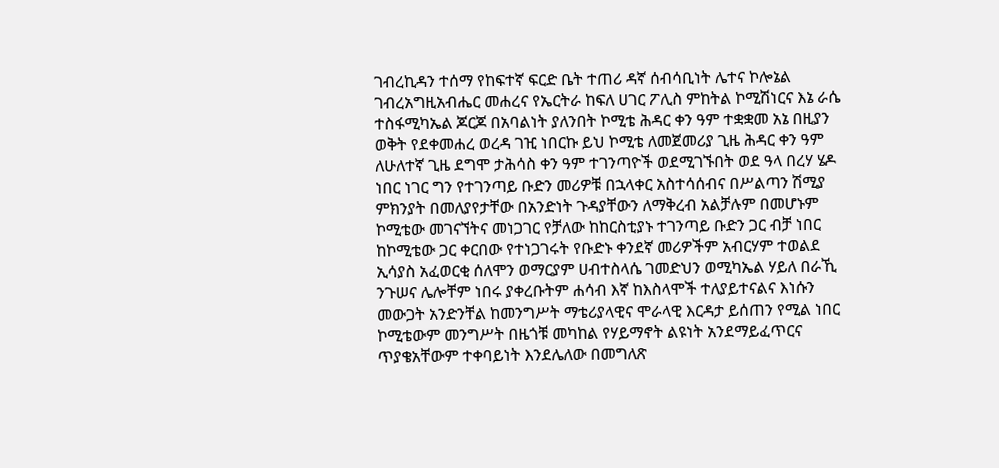ገብረኪዳን ተሰማ የከፍተኛ ፍርድ ቤት ተጠሪ ዳኛ ሰብሳቢነት ሌተና ኮሎኔል ገብረአግዚአብሔር መሐረና የኤርትራ ከፍለ ሀገር ፖሊስ ምከትል ኮሚሽነርና እኔ ራሴ ተስፋሚካኤል ጆርጆ በአባልነት ያለንበት ኮሚቴ ሕዳር ቀን ዓም ተቋቋመ አኔ በዚያን ወቅት የደቀመሐረ ወረዳ ገዢ ነበርኩ ይህ ኮሚቴ ለመጀመሪያ ጊዜ ሕዳር ቀን ዓም ለሁለተኛ ጊዜ ደግሞ ታሕሳስ ቀን ዓም ተገንጣዮች ወደሚገኙበት ወደ ዓላ በረሃ ሄዶ ነበር ነገር ግን የተገንጣይ ቡድን መሪዎቹ በኋላቀር አስተሳሰብና በሥልጣን ሽሚያ ምክንያት በመለያየታቸው በአንድነት ጉዳያቸውን ለማቅረብ አልቻሉም በመሆኑም ኮሚቴው መገናኘትና መነጋገር የቻለው ከከርስቲያኑ ተገንጣይ ቡድን ጋር ብቻ ነበር ከኮሚቴው ጋር ቀርበው የተነጋገሩት የቡድኑ ቀንደኛ መሪዎችም አብርሃም ተወልደ ኢሳያስ አፈወርቂ ሰለሞን ወማርያም ሀብተስላሴ ገመድህን ወሚካኤል ሃይለ በራኺ ንጉሠና ሌሎቸም ነበሩ ያቀረቡትም ሐሳብ እኛ ከእስላሞች ተለያይተናልና እነሱን መውጋት አንድንቸል ከመንግሥት ማቴሪያላዊና ሞራላዊ እርዳታ ይሰጠን የሚል ነበር ኮሚቴውም መንግሥት በዜጎቹ መካከል የሃይማኖት ልዩነት አንደማይፈጥርና ጥያቄአቸውም ተቀባይነት እንደሌለው በመግለጽ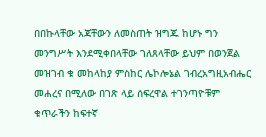በበኩላቸው አጃቸውን ለመስጠት ዝግጁ ከሆኑ ግን መንግሥት እንደሚቀበላቸው ገለጸላቸው ይህም በወንጀል መዝገብ ቁ መከላከያ ምስከር ሌኮሎኔል ገብረአግዚአብሔር መሐረና በሚለው በገጽ ላይ ሰፍረዋል ተገንጣዮቹም ቁጥራችን ከፍተኛ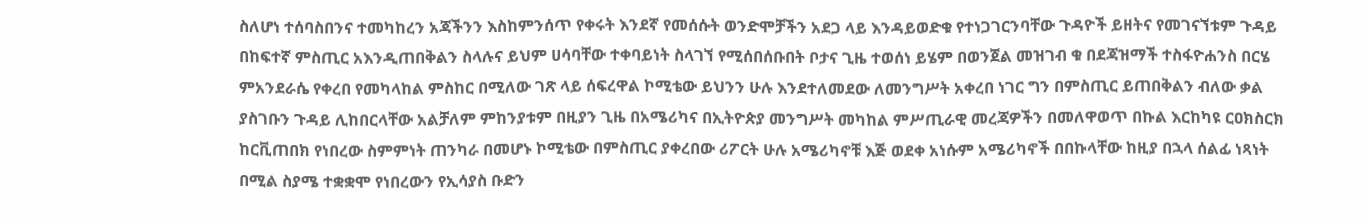ስለሆነ ተሰባስበንና ተመካከረን አጃችንን እስከምንሰጥ የቀሩት እንደኛ የመሰሱት ወንድሞቻችን አደጋ ላይ እንዳይወድቁ የተነጋገርንባቸው ጉዳዮች ይዘትና የመገናኘቱም ጉዳይ በከፍተኛ ምስጢር አእንዲጠበቅልን ስላሉና ይህም ሀሳባቸው ተቀባይነት ስላገኘ የሚሰበሰቡበት ቦታና ጊዜ ተወሰነ ይሄም በወንጀል መዝገብ ቁ በደጃዝማች ተስፋዮሐንስ በርሄ ምአንደራሴ የቀረበ የመካላከል ምስከር በሚለው ገጽ ላይ ሰፍረዋል ኮሚቴው ይህንን ሁሉ እንደተለመደው ለመንግሥት አቀረበ ነገር ግን በምስጢር ይጠበቅልን ብለው ቃል ያስገቡን ጉዳይ ሊከበርላቸው አልቻለም ምከንያቱም በዚያን ጊዜ በአሜሪካና በኢትዮጵያ መንግሥት መካከል ምሥጢራዊ መረጃዎችን በመለዋወጥ በኩል እርከካዩ ርዐክስርክ ከርቪጠበክ የነበረው ስምምነት ጠንካራ በመሆኑ ኮሚቴው በምስጢር ያቀረበው ሪፖርት ሁሉ አሜሪካኖቹ እጅ ወደቀ አነሱም አሜሪካኖች በበኩላቸው ከዚያ በኋላ ሰልፊ ነጻነት በሚል ስያሜ ተቋቋሞ የነበረውን የኢሳያስ ቡድን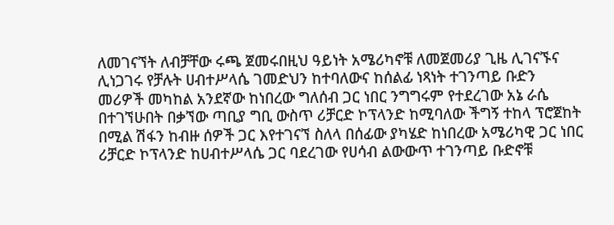ለመገናኘት ለብቻቸው ሩጫ ጀመሩበዚህ ዓይነት አሜሪካኖቹ ለመጀመሪያ ጊዜ ሊገናኙና ሊነጋገሩ የቻሉት ሀብተሥላሴ ገመድህን ከተባለውና ከሰልፊ ነጻነት ተገንጣይ ቡድን መሪዎች መካከል አንደኛው ከነበረው ግለሰብ ጋር ነበር ንግግሩም የተደረገው አኔ ራሴ በተገኘሁበት በቃኘው ጣቢያ ግቢ ውስጥ ሪቻርድ ኮፕላንድ ከሚባለው ችግኝ ተከላ ፕሮጀከት በሚል ሽፋን ከብዙ ሰዎች ጋር እየተገናኘ ስለላ በሰፊው ያካሄድ ከነበረው አሜሪካዊ ጋር ነበር ሪቻርድ ኮፕላንድ ከሀብተሥላሴ ጋር ባደረገው የሀሳብ ልውውጥ ተገንጣይ ቡድኖቹ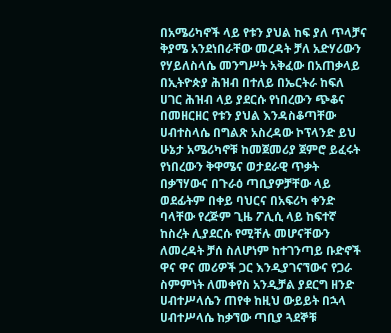በአሜሪካኖች ላይ የቱን ያህል ከፍ ያለ ጥላቻና ቅያሜ አንደነበራቸው መረዳት ቻለ አድሃሪውን የሃይለስላሴ መንግሥት አቅፈው በአጠቃላይ በኢትዮጵያ ሕዝብ በተለይ በኤርትራ ከፍለ ሀገር ሕዝብ ላይ ያደርሱ የነበረውን ጭቆና በመዘርዘር የቱን ያህል እንዳስቆጣቸው ሀብተስላሴ በግልጽ አስረዳው ኮፕላንድ ይህ ሁኔታ አሜሪካኖቹ ከመጀመሪያ ጀምሮ ይፈሩት የነበረውን ቅዋሜና ወታደራዊ ጥቃት በቃኘሃውና በጉራዕ ጣቢያዎቻቸው ላይ ወደፊትም በቀይ ባህርና በአፍሪካ ቀንድ ባላቸው የረጅም ጊዜ ፖሊሲ ላይ ከፍተኛ ከስረት ሊያደርሱ የሚቸሉ መሆናቸውን ለመረዳት ቻሰ ስለሆነም ከተገንጣይ ቡድኖች ዋና ዋና መሪዎች ጋር እንዲያገናኘውና የጋራ ስምምነት ለመቀየስ አንዲቻል ያደርግ ዘንድ ሀብተሥላሴን ጠየቀ ከዚህ ውይይት በኋላ ሀብተሥላሴ ከቃኘው ጣቢያ ጓደኞቹ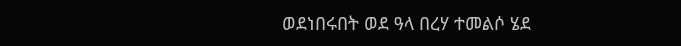ወደነበሩበት ወደ ዓላ በረሃ ተመልሶ ሄደ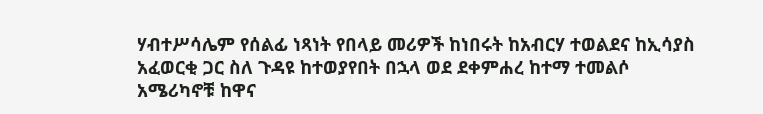ሃብተሥሳሌም የሰልፊ ነጻነት የበላይ መሪዎች ከነበሩት ከአብርሃ ተወልደና ከኢሳያስ አፈወርቂ ጋር ስለ ጉዳዩ ከተወያየበት በኋላ ወደ ደቀምሐረ ከተማ ተመልሶ አሜሪካኖቹ ከዋና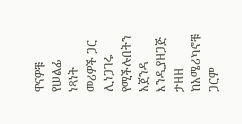ዋናዎቹ የሠልፊ ነጻነት መሪዎች ጋር ሊነጋገሩ የሚችሉበትን አጀንዳ እንዲያዘጋጅ ታዘዘ ከአሜሪካኖቹ ጋርም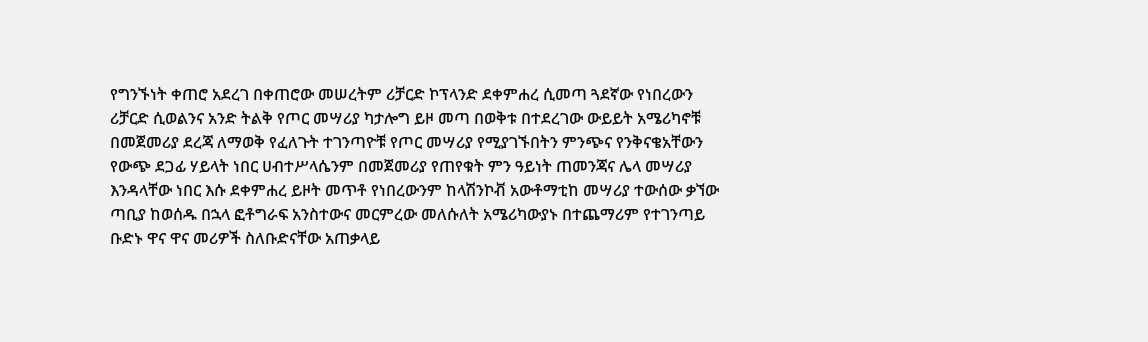የግንኙነት ቀጠሮ አደረገ በቀጠሮው መሠረትም ሪቻርድ ኮፕላንድ ደቀምሐረ ሲመጣ ጓደኛው የነበረውን ሪቻርድ ሲወልንና አንድ ትልቅ የጦር መሣሪያ ካታሎግ ይዞ መጣ በወቅቱ በተደረገው ውይይት አሜሪካኖቹ በመጀመሪያ ደረጃ ለማወቅ የፈለጉት ተገንጣዮቹ የጦር መሣሪያ የሚያገኙበትን ምንጭና የንቅናቄአቸውን የውጭ ደጋፊ ሃይላት ነበር ሀብተሥላሴንም በመጀመሪያ የጠየቁት ምን ዓይነት ጠመንጃና ሌላ መሣሪያ እንዳላቸው ነበር እሱ ደቀምሐረ ይዞት መጥቶ የነበረውንም ከላሽንኮቭ አውቶማቲከ መሣሪያ ተውሰው ቃኘው ጣቢያ ከወሰዱ በኋላ ፎቶግራፍ አንስተውና መርምረው መለሱለት አሜሪካውያኑ በተጨማሪም የተገንጣይ ቡድኑ ዋና ዋና መሪዎች ስለቡድናቸው አጠቃላይ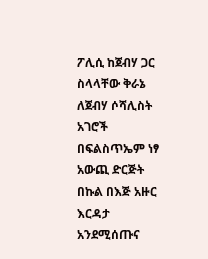ፖሊሲ ከጀብሃ ጋር ስላላቸው ቅራኔ ለጀብሃ ሶሻሊስት አገሮች በፍልስጥኤም ነፃ አውጪ ድርጅት በኩል በእጅ አዙር እርዳታ አንደሚሰጡና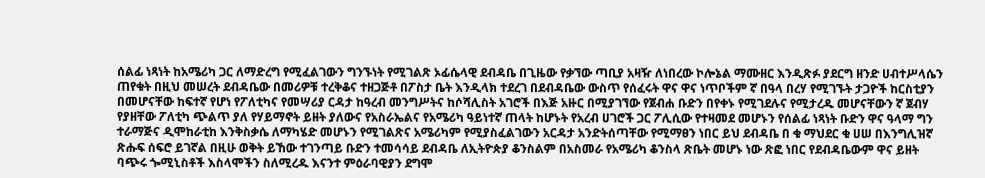ሰልፊ ነጻነት ከአሜሪካ ጋር ለማድረግ የሚፈልገውን ግንኙነት የሚገልጽ ኦፊሴላዊ ደብዳቤ በጊዜው የቃኘው ጣቢያ አዛዥ ለነበረው ኮሎኔል ማሙዘር እንዲጽፉ ያደርግ ዘንድ ሀብተሥላሴን ጠየቁት በዚህ መሠረት ደብዳቤው በመሪዎቹ ተረቅቆና ተዘጋጅቶ በፖስታ ቤት እንዲላክ ተደረገ በደብዳቤው ውስጥ የሰፈሩት ዋና ዋና ነጥቦችም ኛ በዓላ በረሃ የሚገኙት ታጋዮች ከርስቲያን በመሆናቸው ከፍተኛ የሆነ የፖለቲካና የመሣሪያ ርዳታ ከዓረብ መንግሥትና ከሶሻሊስት አገሮች በእጅ አዙር በሚያገኘው የጀብሐ ቡድን በየቀኑ የሚገደሉና የሚታረዱ መሆናቸውን ኛ ጀብሃ የያዘቸው ፖለቲካ ጭልጥ ያለ የሃይማኖት ይዘት ያለውና የአስራኤልና የአሜሪካ ዓይነተኛ ጠላት ከሆኑት የአረብ ሀገሮች ጋር ፖሊሲው የተዛመደ መሆኑን የሰልፊ ነጻነት ቡድን ዋና ዓላማ ግን ተራማጅና ዲሞከራቲከ እንቅስቃሴ ለማካሄድ መሆኑን የሚገልጽና አሜሪካም የሚያስፈልገውን አርዳታ አንድትሰጣቸው የሚማፀን ነበር ይህ ደብዳቤ በ ቁ ማህደር ቁ ሀሠ በእንግሊዝኛ ጽሑፍ ሰፍሮ ይገኛል በዚሁ ወቅት ይኸው ተገንጣይ ቡድን ተመሳሳይ ደብዳቤ ለኢትዮጵያ ቆንስልም በአስመራ የአሜሪካ ቆንስላ ጽቤት መሆኑ ነው ጽፎ ነበር የደብዳቤውም ዋና ይዘት ባጭሩ ጐሚኒስቶች እስላሞችን ስለሚረዱ እናንተ ምዕራባዊያን ደግሞ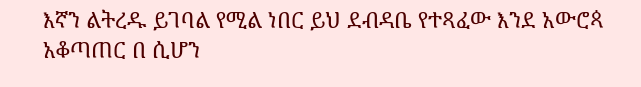እኛን ልትረዱ ይገባል የሚል ነበር ይህ ደብዳቤ የተጻፈው እንደ አውሮጳ አቆጣጠር በ ሲሆን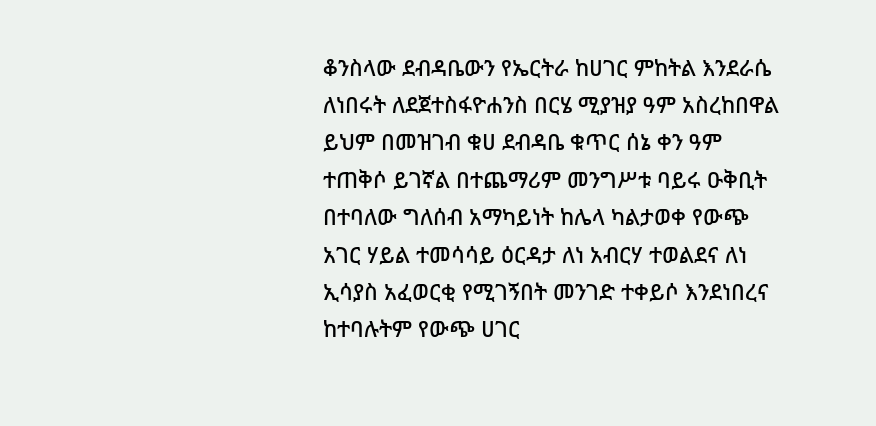ቆንስላው ደብዳቤውን የኤርትራ ከሀገር ምከትል እንደራሴ ለነበሩት ለደጀተስፋዮሐንስ በርሄ ሚያዝያ ዓም አስረከበዋል ይህም በመዝገብ ቁሀ ደብዳቤ ቁጥር ሰኔ ቀን ዓም ተጠቅሶ ይገኛል በተጨማሪም መንግሥቱ ባይሩ ዑቅቢት በተባለው ግለሰብ አማካይነት ከሌላ ካልታወቀ የውጭ አገር ሃይል ተመሳሳይ ዕርዳታ ለነ አብርሃ ተወልደና ለነ ኢሳያስ አፈወርቂ የሚገኝበት መንገድ ተቀይሶ እንደነበረና ከተባሉትም የውጭ ሀገር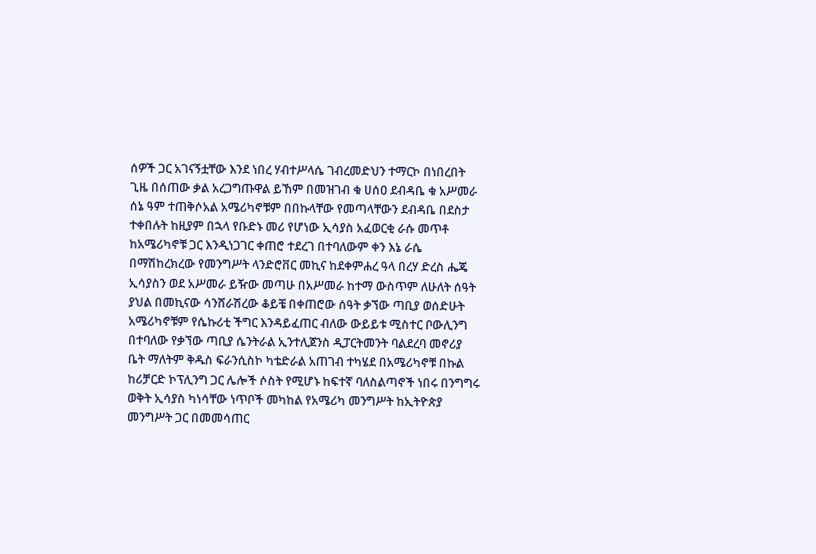ሰዎች ጋር አገናኝቷቸው እንደ ነበረ ሃብተሥላሴ ገብረመድህን ተማርኮ በነበረበት ጊዜ በሰጠው ቃል አረጋግጡዋል ይኸም በመዝገብ ቁ ሀሰዐ ደብዳቤ ቁ አሥመራ ሰኔ ዓም ተጠቅሶአል አሜሪካኖቹም በበኩላቸው የመጣላቸውን ደብዳቤ በደስታ ተቀበሉት ከዚያም በኋላ የቡድኑ መሪ የሆነው ኢሳያስ አፈወርቂ ራሱ መጥቶ ከአሜሪካኖቹ ጋር እንዲነጋገር ቀጠሮ ተደረገ በተባለውም ቀን እኔ ራሴ በማሽከረክረው የመንግሥት ላንድሮቨር መኪና ከደቀምሐረ ዓላ በረሃ ድረስ ሔጄ ኢሳያስን ወደ አሥመራ ይዥው መጣሁ በአሥመራ ከተማ ውስጥም ለሁለት ሰዓት ያህል በመኪናው ሳንሸራሽረው ቆይቼ በቀጠሮው ሰዓት ቃኘው ጣቢያ ወሰድሁት አሜሪካኖቹም የሴኩሪቲ ችግር እንዳይፈጠር ብለው ውይይቱ ሚስተር ቦውሊንግ በተባለው የቃኘው ጣቢያ ሴንትራል ኢንተሊጀንስ ዲፓርትመንት ባልደረባ መኖሪያ ቤት ማለትም ቅዱስ ፍራንሲስኮ ካቴድራል አጠገብ ተካሄደ በአሜሪካኖቹ በኩል ከሪቻርድ ኮፕሊንግ ጋር ሌሎች ሶስት የሚሆኑ ከፍተኛ ባለስልጣኖች ነበሩ በንግግሩ ወቅት ኢሳያስ ካነሳቸው ነጥቦች መካከል የአሜሪካ መንግሥት ከኢትዮጵያ መንግሥት ጋር በመመሳጠር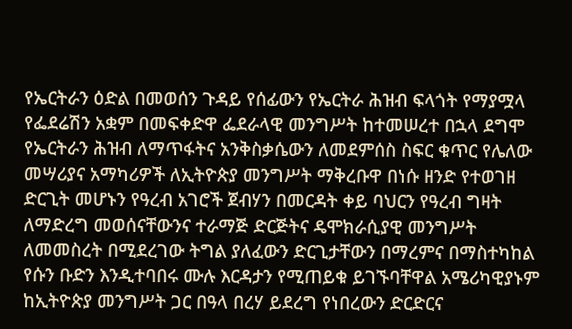የኤርትራን ዕድል በመወሰን ጉዳይ የሰፊውን የኤርትራ ሕዝብ ፍላጎት የማያሟላ የፌደሬሽን አቋም በመፍቀድዋ ፌደራላዊ መንግሥት ከተመሠረተ በኋላ ደግሞ የኤርትራን ሕዝብ ለማጥፋትና አንቅስቃሴውን ለመደምሰስ ስፍር ቁጥር የሌለው መሣሪያና አማካሪዎች ለኢትዮጵያ መንግሥት ማቅረቡዋ በነሱ ዘንድ የተወገዘ ድርጊት መሆኑን የዓረብ አገሮች ጀብሃን በመርዳት ቀይ ባህርን የዓረብ ግዛት ለማድረግ መወሰናቸውንና ተራማጅ ድርጅትና ዴሞክራሲያዊ መንግሥት ለመመስረት በሚደረገው ትግል ያለፈውን ድርጊታቸውን በማረምና በማስተካከል የሱን ቡድን እንዲተባበሩ ሙሉ እርዳታን የሚጠይቁ ይገኙባቸዋል አሜሪካዊያኑም ከኢትዮጵያ መንግሥት ጋር በዓላ በረሃ ይደረግ የነበረውን ድርድርና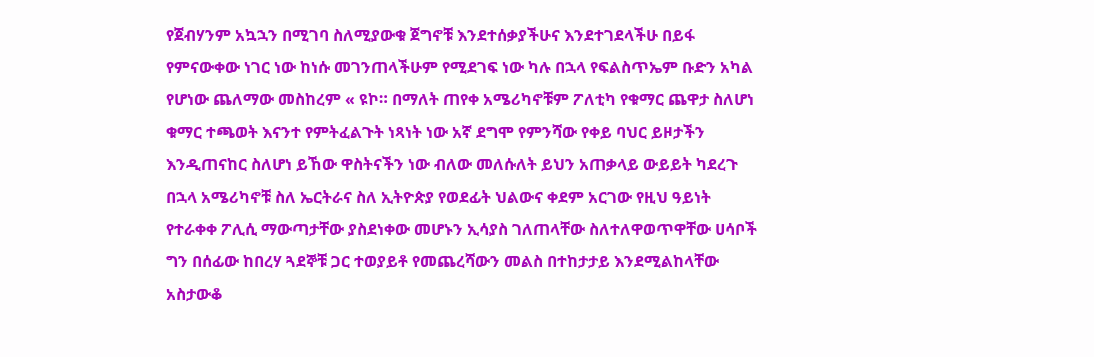የጀብሃንም አኳኋን በሚገባ ስለሚያውቁ ጀግኖቹ እንደተሰቃያችሁና እንደተገደላችሁ በይፋ የምናውቀው ነገር ነው ከነሱ መገንጠላችሁም የሚደገፍ ነው ካሉ በኋላ የፍልስጥኤም ቡድን አካል የሆነው ጨለማው መስከረም « ዩኮ። በማለት ጠየቀ አሜሪካኖቹም ፖለቲካ የቁማር ጨዋታ ስለሆነ ቁማር ተጫወት እናንተ የምትፈልጉት ነጻነት ነው አኛ ደግሞ የምንሻው የቀይ ባህር ይዞታችን እንዲጠናከር ስለሆነ ይኸው ዋስትናችን ነው ብለው መለሱለት ይህን አጠቃላይ ውይይት ካደረጉ በኋላ አሜሪካኖቹ ስለ ኤርትራና ስለ ኢትዮጵያ የወደፊት ህልውና ቀደም አርገው የዚህ ዓይነት የተራቀቀ ፖሊሲ ማውጣታቸው ያስደነቀው መሆኑን ኢሳያስ ገለጠላቸው ስለተለዋወጥዋቸው ሀሳቦች ግን በሰፊው ከበረሃ ጓደኞቹ ጋር ተወያይቶ የመጨረሻውን መልስ በተከታታይ እንደሚልከላቸው አስታውቆ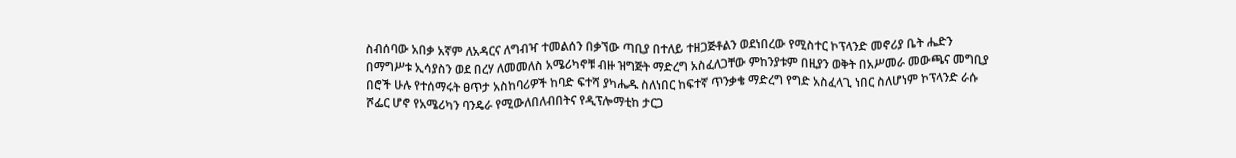ስብሰባው አበቃ አኛም ለአዳርና ለግብዣ ተመልሰን በቃኘው ጣቢያ በተለይ ተዘጋጅቶልን ወደነበረው የሚስተር ኮፕላንድ መኖሪያ ቤት ሔድን በማግሥቱ ኢሳያስን ወደ በረሃ ለመመለስ አሜሪካኖቹ ብዙ ዝግጅት ማድረግ አስፈለጋቸው ምከንያቱም በዚያን ወቅት በአሥመራ መውጫና መግቢያ በሮች ሁሉ የተሰማሩት ፀጥታ አስከባሪዎች ከባድ ፍተሻ ያካሔዱ ስለነበር ከፍተኛ ጥንቃቄ ማድረግ የግድ አስፈላጊ ነበር ስለሆነም ኮፕላንድ ራሱ ሾፌር ሆኖ የአሜሪካን ባንዴራ የሚውለበለብበትና የዲፕሎማቲከ ታርጋ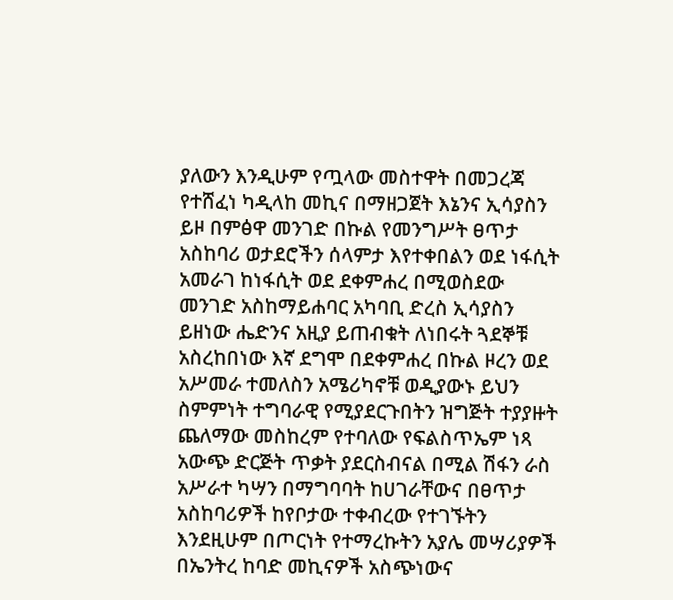ያለውን እንዲሁም የጧላው መስተዋት በመጋረጃ የተሸፈነ ካዲላከ መኪና በማዘጋጀት እኔንና ኢሳያስን ይዞ በምፅዋ መንገድ በኩል የመንግሥት ፀጥታ አስከባሪ ወታደሮችን ሰላምታ እየተቀበልን ወደ ነፋሲት አመራገ ከነፋሲት ወደ ደቀምሐረ በሚወስደው መንገድ አስከማይሐባር አካባቢ ድረስ ኢሳያስን ይዘነው ሔድንና አዚያ ይጠብቁት ለነበሩት ጓደኞቹ አስረከበነው እኛ ደግሞ በደቀምሐረ በኩል ዞረን ወደ አሥመራ ተመለስን አሜሪካኖቹ ወዲያውኑ ይህን ስምምነት ተግባራዊ የሚያደርጉበትን ዝግጅት ተያያዙት ጨለማው መስከረም የተባለው የፍልስጥኤም ነጻ አውጭ ድርጅት ጥቃት ያደርስብናል በሚል ሽፋን ራስ አሥራተ ካሣን በማግባባት ከሀገራቸውና በፀጥታ አስከባሪዎች ከየቦታው ተቀብረው የተገኙትን እንደዚሁም በጦርነት የተማረኩትን አያሌ መሣሪያዎች በኤንትረ ከባድ መኪናዎች አስጭነውና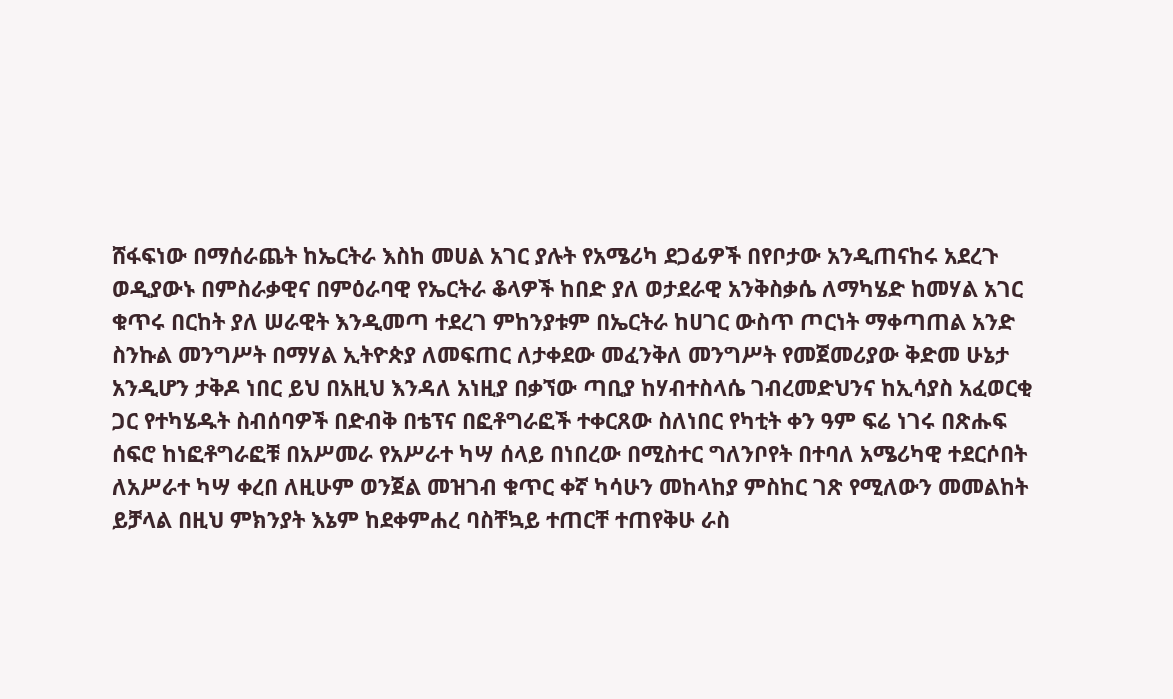ሸፋፍነው በማሰራጨት ከኤርትራ እስከ መሀል አገር ያሉት የአሜሪካ ደጋፊዎች በየቦታው አንዲጠናከሩ አደረጉ ወዲያውኑ በምስራቃዊና በምዕራባዊ የኤርትራ ቆላዎች ከበድ ያለ ወታደራዊ አንቅስቃሴ ለማካሄድ ከመሃል አገር ቁጥሩ በርከት ያለ ሠራዊት እንዲመጣ ተደረገ ምከንያቱም በኤርትራ ከሀገር ውስጥ ጦርነት ማቀጣጠል አንድ ስንኩል መንግሥት በማሃል ኢትዮጵያ ለመፍጠር ለታቀደው መፈንቅለ መንግሥት የመጀመሪያው ቅድመ ሁኔታ አንዲሆን ታቅዶ ነበር ይህ በአዚህ እንዳለ አነዚያ በቃኘው ጣቢያ ከሃብተስላሴ ገብረመድህንና ከኢሳያስ አፈወርቂ ጋር የተካሄዱት ስብሰባዎች በድብቅ በቴፕና በፎቶግራፎች ተቀርጸው ስለነበር የካቲት ቀን ዓም ፍሬ ነገሩ በጽሑፍ ሰፍሮ ከነፎቶግራፎቹ በአሥመራ የአሥራተ ካሣ ሰላይ በነበረው በሚስተር ግለንቦየት በተባለ አሜሪካዊ ተደርሶበት ለአሥራተ ካሣ ቀረበ ለዚሁም ወንጀል መዝገብ ቁጥር ቀኛ ካሳሁን መከላከያ ምስከር ገጽ የሚለውን መመልከት ይቻላል በዚህ ምክንያት እኔም ከደቀምሐረ ባስቸኳይ ተጠርቸ ተጠየቅሁ ራስ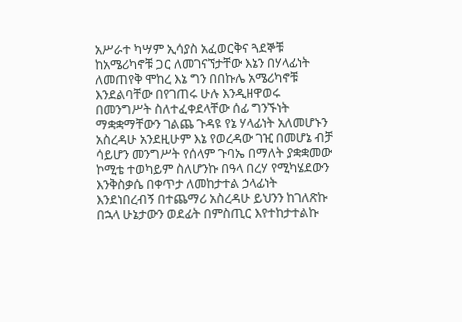አሥራተ ካሣም ኢሳያስ አፈወርቅና ጓደኞቹ ከአሜሪካኖቹ ጋር ለመገናኘታቸው እኔን በሃላፊነት ለመጠየቅ ሞከረ እኔ ግን በበኩሌ አሜሪካኖቹ እንደልባቸው በየገጠሩ ሁሉ እንዲዘዋወሩ በመንግሥት ስለተፈቀደላቸው ሰፊ ግንኙነት ማቋቋማቸውን ገልጨ ጉዳዩ የኔ ሃላፊነት አለመሆኑን አስረዳሁ አንደዚሁም እኔ የወረዳው ገዢ በመሆኔ ብቻ ሳይሆን መንግሥት የሰላም ጉባኤ በማለት ያቋቋመው ኮሚቴ ተወካይም ስለሆንኩ በዓላ በረሃ የሚካሄደውን እንቅስቃሴ በቀጥታ ለመከታተል ኃላፊነት እንደነበረብኝ በተጨማሪ አስረዳሁ ይህንን ከገለጽኩ በኋላ ሁኔታውን ወደፊት በምስጢር እየተከታተልኩ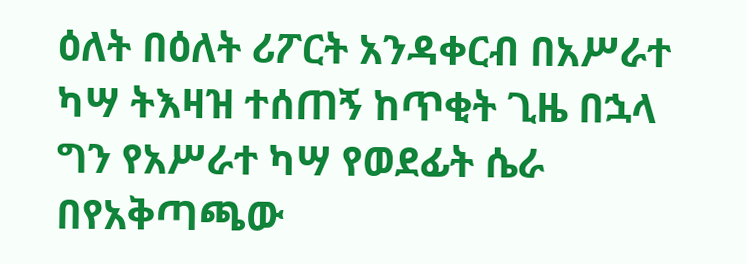ዕለት በዕለት ሪፖርት አንዳቀርብ በአሥራተ ካሣ ትእዛዝ ተሰጠኝ ከጥቂት ጊዜ በኋላ ግን የአሥራተ ካሣ የወደፊት ሴራ በየአቅጣጫው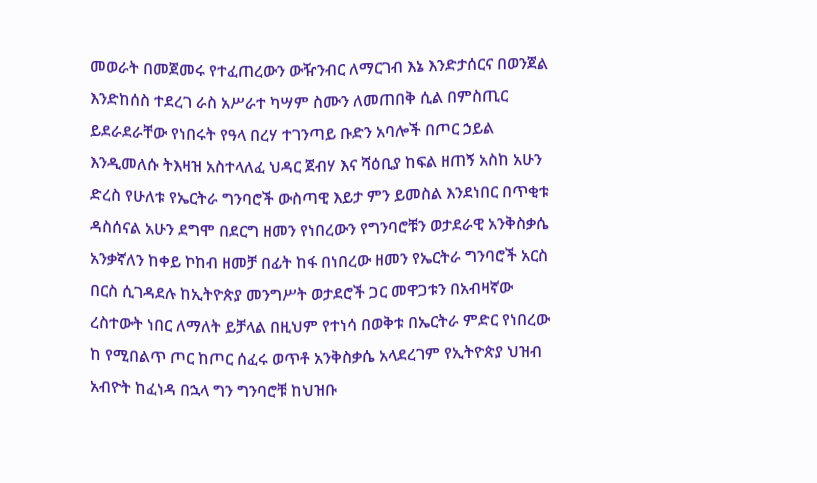መወራት በመጀመሩ የተፈጠረውን ውዥንብር ለማርገብ እኔ እንድታሰርና በወንጀል እንድከሰስ ተደረገ ራስ አሥራተ ካሣም ስሙን ለመጠበቅ ሲል በምስጢር ይደራደራቸው የነበሩት የዓላ በረሃ ተገንጣይ ቡድን አባሎች በጦር ኃይል እንዲመለሱ ትእዛዝ አስተላለፈ ህዳር ጀብሃ እና ሻዕቢያ ከፍል ዘጠኝ አስከ አሁን ድረስ የሁለቱ የኤርትራ ግንባሮች ውስጣዊ እይታ ምን ይመስል እንደነበር በጥቂቱ ዳስሰናል አሁን ደግሞ በደርግ ዘመን የነበረውን የግንባሮቹን ወታደራዊ አንቅስቃሴ አንቃኛለን ከቀይ ኮከብ ዘመቻ በፊት ከፋ በነበረው ዘመን የኤርትራ ግንባሮች አርስ በርስ ሲገዳደሉ ከኢትዮጵያ መንግሥት ወታደሮች ጋር መዋጋቱን በአብዛኛው ረስተውት ነበር ለማለት ይቻላል በዚህም የተነሳ በወቅቱ በኤርትራ ምድር የነበረው ከ የሚበልጥ ጦር ከጦር ሰፈሩ ወጥቶ አንቅስቃሴ አላደረገም የኢትዮጵያ ህዝብ አብዮት ከፈነዳ በኋላ ግን ግንባሮቹ ከህዝቡ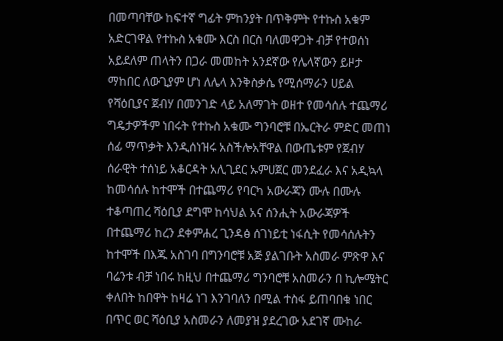በመጣባቸው ከፍተኛ ግፊት ምከንያት በጥቅምት የተኩስ አቁም አድርገዋል የተኩስ አቁሙ እርስ በርስ ባለመዋጋት ብቻ የተወሰነ አይደለም ጠላትን በጋራ መመከት አንደኛው የሌላኛውን ይዞታ ማከበር ለውጊያም ሆነ ለሌላ እንቅስቃሴ የሚሰማራን ሀይል የሻዕቢያና ጀብሃ በመንገድ ላይ አለማገት ወዘተ የመሳሰሉ ተጨማሪ ግዴታዎችም ነበሩት የተኩስ አቁሙ ግንባሮቹ በኤርትራ ምድር መጠነ ሰፊ ማጥቃት እንዲሰነዝሩ አስችሎአቸዋል በውጤቱም የጀብሃ ሰራዊት ተሰነይ አቆርዳት አሊጊደር ኡምሀጀር መንደፈራ እና አዲኳላ ከመሳሰሉ ከተሞች በተጨማሪ የባርካ አውራጃን ሙሉ በሙሉ ተቆጣጠረ ሻዕቢያ ደግሞ ከሳህል አና ሰንሒት አውራጃዎች በተጨማሪ ከረን ደቀምሐረ ጊንዳፅ ሰገነይቲ ነፋሲት የመሳሰሉትን ከተሞች በእጁ አስገባ በግንባሮቹ አጅ ያልገቡት አስመራ ምጽዋ እና ባሬንቱ ብቻ ነበሩ ከዚህ በተጨማሪ ግንባሮቹ አስመራን በ ኪሎሜትር ቀለበት ከበዋት ከዛሬ ነገ እንገባለን በሚል ተስፋ ይጠባበቁ ነበር በጥር ወር ሻዕቢያ አስመራን ለመያዝ ያደረገው አደገኛ ሙከራ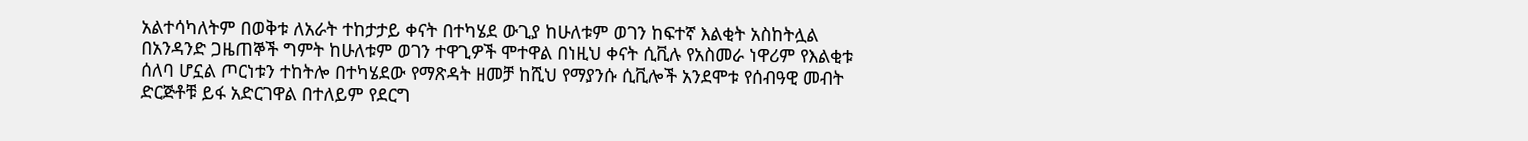አልተሳካለትም በወቅቱ ለአራት ተከታታይ ቀናት በተካሄደ ውጊያ ከሁለቱም ወገን ከፍተኛ እልቂት አስከትሏል በአንዳንድ ጋዜጠኞች ግምት ከሁለቱም ወገን ተዋጊዎች ሞተዋል በነዚህ ቀናት ሲቪሉ የአስመራ ነዋሪም የእልቂቱ ሰለባ ሆኗል ጦርነቱን ተከትሎ በተካሄደው የማጽዳት ዘመቻ ከሺህ የማያንሱ ሲቪሎች አንደሞቱ የሰብዓዊ መብት ድርጅቶቹ ይፋ አድርገዋል በተለይም የደርግ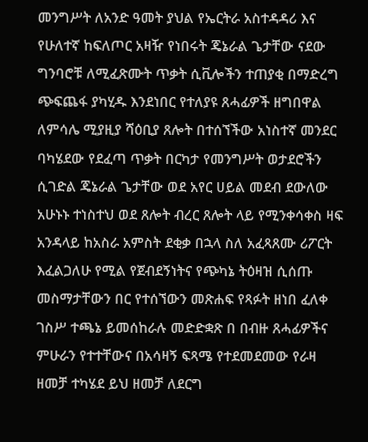መንግሥት ለአንድ ዓመት ያህል የኤርትራ አስተዳዳሪ እና የሁለተኛ ከፍለጦር አዛዥ የነበሩት ጄኔራል ጌታቸው ናደው ግንባሮቹ ለሚፈጽሙት ጥቃት ሲቪሎችን ተጠያቂ በማድረግ ጭፍጨፋ ያካሂዱ እንደነበር የተለያዩ ጸሓፊዎች ዘግበዋል ለምሳሌ ሚያዚያ ሻዕቢያ ጸሎት በተሰኘችው አነስተኛ መንደር ባካሄደው የደፈጣ ጥቃት በርካታ የመንግሥት ወታደሮችን ሲገድል ጄኔራል ጌታቸው ወደ አየር ሀይል መደብ ደውለው አሁኑኑ ተነስተህ ወደ ጸሎት ብረር ጸሎት ላይ የሚንቀሳቀስ ዛፍ አንዳላይ ከአስራ አምስት ደቂቃ በኋላ ስለ አፈጻጸሙ ሪፖርት እፈልጋለሁ የሚል የጀብደኝነትና የጭካኔ ትዕዛዝ ሲሰጡ መስማታቸውን በር የተሰኘውን መጽሐፍ የጻፉት ዘነበ ፈለቀ ገስሥ ተጫኔ ይመሰከራሉ መድድቋጽ በ በብዙ ጸሓፊዎችና ምሁራን የተተቸውና በአሳዛኝ ፍጻሜ የተደመደመው የራዛ ዘመቻ ተካሄደ ይህ ዘመቻ ለደርግ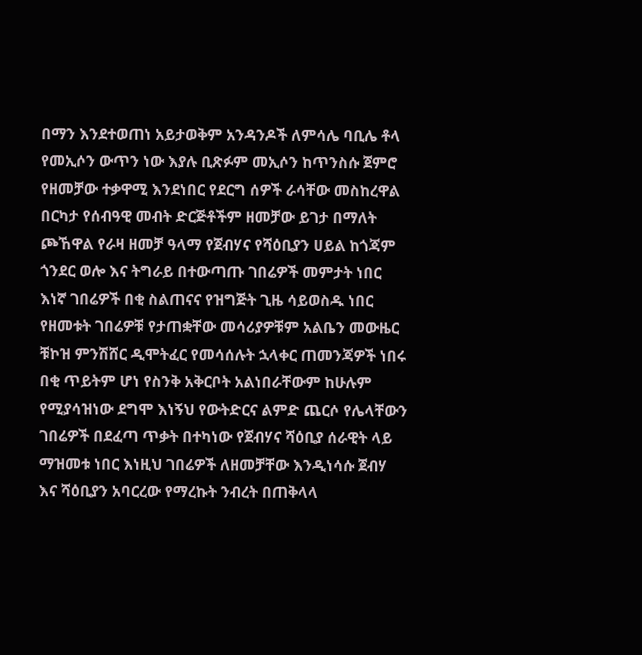በማን እንደተወጠነ አይታወቅም አንዳንዶች ለምሳሌ ባቢሌ ቶላ የመኢሶን ውጥን ነው እያሉ ቢጽፉም መኢሶን ከጥንስሱ ጀምሮ የዘመቻው ተቃዋሚ እንደነበር የደርግ ሰዎች ራሳቸው መስከረዋል በርካታ የሰብዓዊ መብት ድርጅቶችም ዘመቻው ይገታ በማለት ጮኸዋል የራዛ ዘመቻ ዓላማ የጀብሃና የሻዕቢያን ሀይል ከጎጃም ጎንደር ወሎ እና ትግራይ በተውጣጡ ገበሬዎች መምታት ነበር እነኛ ገበሬዎች በቂ ስልጠናና የዝግጅት ጊዜ ሳይወስዱ ነበር የዘመቱት ገበሬዎቹ የታጠቋቸው መሳሪያዎቹም አልቤን መውዜር ቹኮዝ ምንሽሸር ዲሞትፈር የመሳሰሉት ኋላቀር ጠመንጃዎች ነበሩ በቂ ጥይትም ሆነ የስንቅ አቅርቦት አልነበራቸውም ከሁሉም የሚያሳዝነው ደግሞ እነኝህ የውትድርና ልምድ ጨርሶ የሌላቸውን ገበሬዎች በደፈጣ ጥቃት በተካነው የጀብሃና ሻዕቢያ ሰራዊት ላይ ማዝመቱ ነበር እነዚህ ገበሬዎች ለዘመቻቸው እንዲነሳሱ ጀብሃ እና ሻዕቢያን አባርረው የማረኩት ንብረት በጠቅላላ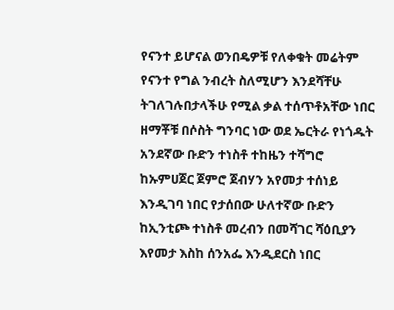የናንተ ይሆናል ወንበዴዎቹ የለቀቁት መሬትም የናንተ የግል ንብረት ስለሚሆን እንደሻቸሁ ትገለገሉበታላችሁ የሚል ቃል ተሰጥቶአቸው ነበር ዘማቾቹ በሶስት ግንባር ነው ወደ ኤርትራ የነጎዱት አንደኛው ቡድን ተነስቶ ተከዜን ተሻግሮ ከኡምሀጀር ጀምሮ ጀብሃን አየመታ ተሰነይ እንዲገባ ነበር የታሰበው ሁለተኛው ቡድን ከኢንቲጮ ተነስቶ መረብን በመሻገር ሻዕቢያን እየመታ እስከ ሰንአፌ እንዲደርስ ነበር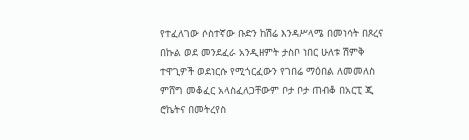የተፈለገው ሶስተኛው ቡድን ከሽሬ እንዳሥላሜ በመነሳት በጾረና በኩል ወደ መንደፈራ አንዲዘምት ታስቦ ነበር ሁለቱ ሽምቅ ተዋጊዎች ወደነርሱ የሚጎርፈውን የገበሬ ማዕበል ለመመለስ ምሸግ መቆፈር አላስፈለጋቸውም ቦታ ቦታ ጠብቆ በአርፒ ጂ ሮኬትና በመትረየስ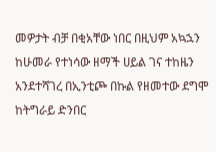መዎታት ብቻ በቂአቸው ነበር በዚህም አኳኋን ከሁመራ የተነሳው ዘማች ሀይል ገና ተከዜን አንደተሻገረ በኢንቲጮ በኩል የዘመተው ደግሞ ከትግራይ ድንበር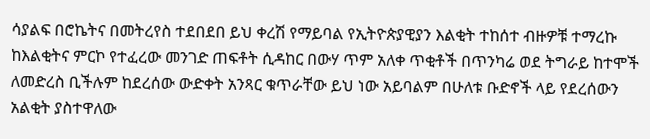ሳያልፍ በሮኬትና በመትረየስ ተደበደበ ይህ ቀረሽ የማይባል የኢትዮጵያዊያን እልቂት ተከሰተ ብዙዎቹ ተማረኩ ከእልቂትና ምርኮ የተፈረው መንገድ ጠፍቶት ሲዳከር በውሃ ጥም አለቀ ጥቂቶች በጥንካሬ ወደ ትግራይ ከተሞች ለመድረስ ቢችሉም ከደረሰው ውድቀት አንጻር ቁጥራቸው ይህ ነው አይባልም በሁለቱ ቡድኖች ላይ የደረሰውን አልቂት ያስተዋለው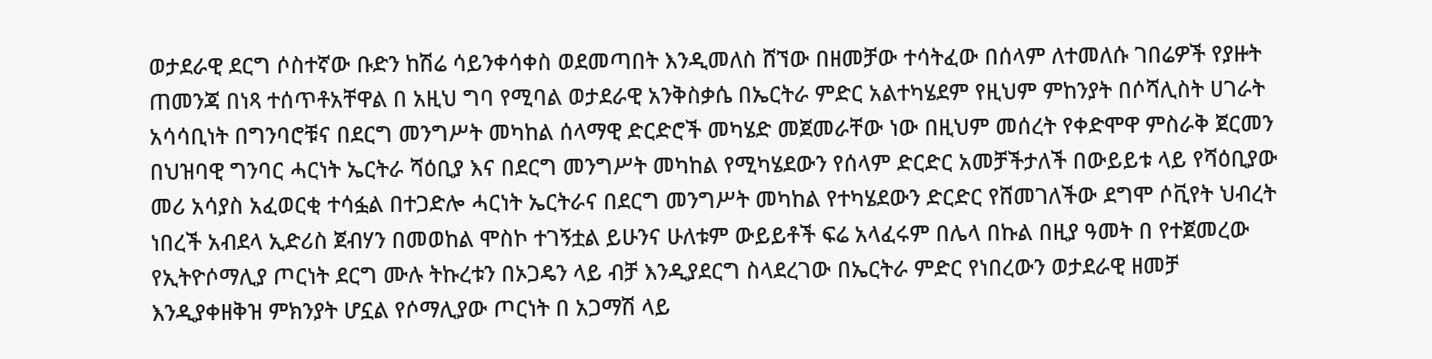ወታደራዊ ደርግ ሶስተኛው ቡድን ከሽሬ ሳይንቀሳቀስ ወደመጣበት እንዲመለስ ሸኘው በዘመቻው ተሳትፈው በሰላም ለተመለሱ ገበሬዎች የያዙት ጠመንጃ በነጻ ተሰጥቶአቸዋል በ አዚህ ግባ የሚባል ወታደራዊ አንቅስቃሴ በኤርትራ ምድር አልተካሄደም የዚህም ምከንያት በሶሻሊስት ሀገራት አሳሳቢነት በግንባሮቹና በደርግ መንግሥት መካከል ሰላማዊ ድርድሮች መካሄድ መጀመራቸው ነው በዚህም መሰረት የቀድሞዋ ምስራቅ ጀርመን በህዝባዊ ግንባር ሓርነት ኤርትራ ሻዕቢያ እና በደርግ መንግሥት መካከል የሚካሄደውን የሰላም ድርድር አመቻችታለች በውይይቱ ላይ የሻዕቢያው መሪ አሳያስ አፈወርቂ ተሳፏል በተጋድሎ ሓርነት ኤርትራና በደርግ መንግሥት መካከል የተካሄደውን ድርድር የሸመገለችው ደግሞ ሶቪየት ህብረት ነበረች አብደላ ኢድሪስ ጀብሃን በመወከል ሞስኮ ተገኝቷል ይሁንና ሁለቱም ውይይቶች ፍሬ አላፈሩም በሌላ በኩል በዚያ ዓመት በ የተጀመረው የኢትዮሶማሊያ ጦርነት ደርግ ሙሉ ትኩረቱን በኦጋዴን ላይ ብቻ እንዲያደርግ ስላደረገው በኤርትራ ምድር የነበረውን ወታደራዊ ዘመቻ እንዲያቀዘቅዝ ምክንያት ሆኗል የሶማሊያው ጦርነት በ አጋማሽ ላይ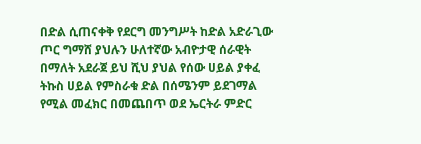በድል ሲጠናቀቅ የደርግ መንግሥት ከድል አድራጊው ጦር ግማሸ ያህሉን ሁለተኛው አብዮታዊ ሰራዊት በማለት አደራጀ ይህ ሺህ ያህል የሰው ሀይል ያቀፈ ትኩስ ሀይል የምስራቁ ድል በሰሜንም ይደገማል የሚል መፈክር በመጨበጥ ወደ ኤርትራ ምድር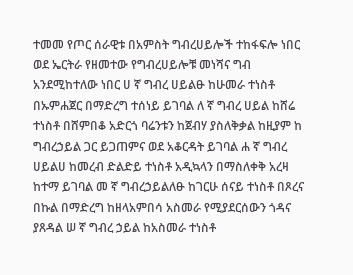ተመመ የጦር ሰራዊቱ በአምስት ግብረሀይሎች ተከፋፍሎ ነበር ወደ ኤርትራ የዘመተው የግብረሀይሎቹ መነሻና ግብ አንደሚከተለው ነበር ሀ ኛ ግብረ ሀይልፁ ከሁመራ ተነስቶ በኡምሐጀር በማድረግ ተሰነይ ይገባል ለ ኛ ግብረ ሀይል ከሸሬ ተነስቶ በሸምበቆ አድርጎ ባሬንቱን ከጀብሃ ያስለቅቃል ከዚያም ከ ግብረኃይል ጋር ይጋጠምና ወደ አቆርዳት ይገባል ሐ ኛ ግብረ ሀይልሀ ከመረብ ድልድይ ተነስቶ አዲኳላን በማስለቀቅ አረዛ ከተማ ይገባል መ ኛ ግብረኃይልለፁ ከገርሁ ሰናይ ተነስቶ በጾረና በኩል በማድረግ ከዘላአምበሳ አስመራ የሚያደርሰውን ጎዳና ያጸዳል ሠ ኛ ግብረ ኃይል ከአስመራ ተነስቶ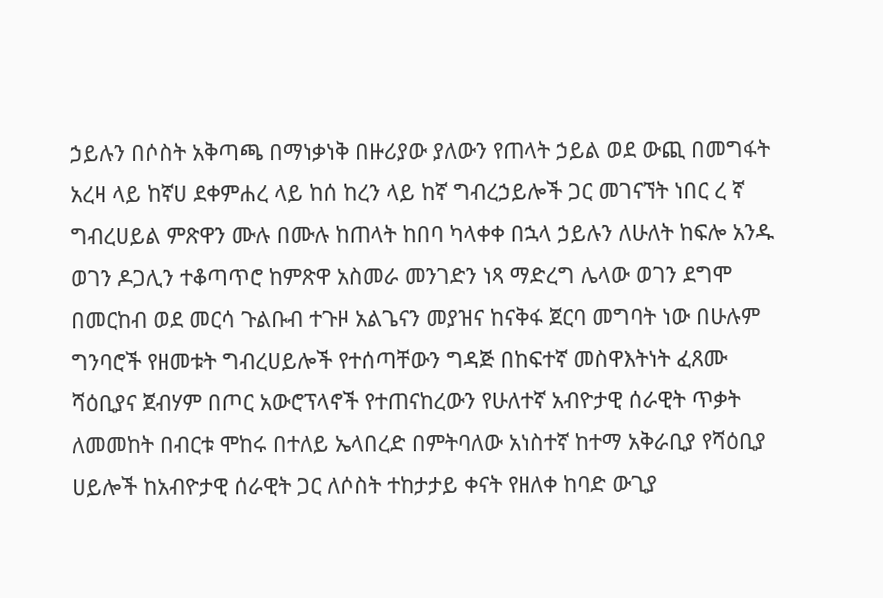ኃይሉን በሶስት አቅጣጫ በማነቃነቅ በዙሪያው ያለውን የጠላት ኃይል ወደ ውጪ በመግፋት አረዛ ላይ ከኛሀ ደቀምሐረ ላይ ከሰ ከረን ላይ ከኛ ግብረኃይሎች ጋር መገናኘት ነበር ረ ኛ ግብረሀይል ምጽዋን ሙሉ በሙሉ ከጠላት ከበባ ካላቀቀ በኋላ ኃይሉን ለሁለት ከፍሎ አንዱ ወገን ዶጋሊን ተቆጣጥሮ ከምጽዋ አስመራ መንገድን ነጻ ማድረግ ሌላው ወገን ደግሞ በመርከብ ወደ መርሳ ጉልቡብ ተጉዞ አልጌናን መያዝና ከናቅፋ ጀርባ መግባት ነው በሁሉም ግንባሮች የዘመቱት ግብረሀይሎች የተሰጣቸውን ግዳጅ በከፍተኛ መስዋእትነት ፈጸሙ ሻዕቢያና ጀብሃም በጦር አውሮፕላኖች የተጠናከረውን የሁለተኛ አብዮታዊ ሰራዊት ጥቃት ለመመከት በብርቱ ሞከሩ በተለይ ኤላበረድ በምትባለው አነስተኛ ከተማ አቅራቢያ የሻዕቢያ ሀይሎች ከአብዮታዊ ሰራዊት ጋር ለሶስት ተከታታይ ቀናት የዘለቀ ከባድ ውጊያ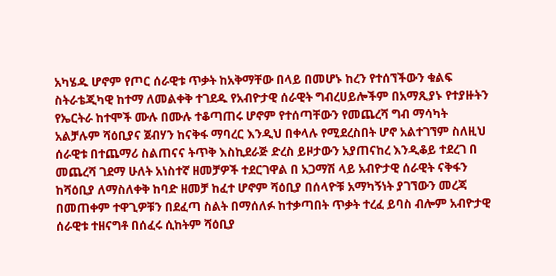አካሄዱ ሆኖም የጦር ሰራዊቱ ጥቃት ከአቅማቸው በላይ በመሆኑ ከረን የተሰኘችውን ቁልፍ ስትራቴጂካዊ ከተማ ለመልቀቅ ተገደዱ የአብዮታዊ ሰራዊት ግብረሀይሎችም በአማጺያኑ የተያዙትን የኤርትራ ከተሞች ሙሉ በሙሉ ተቆጣጠሩ ሆኖም የተሰጣቸውን የመጨረሻ ግብ ማሳካት አልቻሉም ሻዕቢያና ጀብሃን ከናቅፋ ማባረር እንዲህ በቀላሉ የሚደረስበት ሆኖ አልተገኘም ስለዚህ ሰራዊቱ በተጨማሪ ስልጠናና ትጥቅ እስኪደራጅ ድረስ ይዞታውን አያጠናከረ እንዲቆይ ተደረገ በ መጨረሻ ገደማ ሁለት አነስተኛ ዘመቻዎች ተደርገዋል በ አጋማሽ ላይ አብዮታዊ ሰራዊት ናቅፋን ከሻዕቢያ ለማስለቀቅ ከባድ ዘመቻ ከፈተ ሆኖም ሻዕቢያ በሰላዮቹ አማካኝነት ያገኘውን መረጃ በመጠቀም ተዋጊዎቹን በደፈጣ ስልት በማሰለፉ ከተቃጣበት ጥቃት ተረፈ ይባስ ብሎም አብዮታዊ ሰራዊቱ ተዘናግቶ በሰፈሩ ሲከትም ሻዕቢያ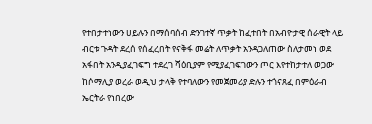የተበታተነውን ሀይሉን በማሰባሰብ ድንገተኛ ጥቃት ከፈተበት በአብዮታዊ ሰራዊት ላይ ብርቱ ጉዳት ደረሰ የሰፈረበት የናቅፋ መሬት ለጥቃት አንዳጋለጠው ስለታመነ ወደ አፋበት አንዲያፈገፍግ ተደረገ ሻዕቢያም የሚያፈገፍገውን ጦር እየተከታተለ ወጋው ከሶማሊያ ወረራ ወዲህ ታላቅ የተባለውን የመጀመሪያ ድሉን ተጎናጸፈ በምዕራብ ኤርትራ የነበረው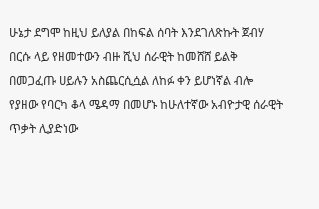ሁኔታ ደግሞ ከዚህ ይለያል በከፍል ሰባት እንደገለጽኩት ጀብሃ በርሱ ላይ የዘመተውን ብዙ ሺህ ሰራዊት ከመሸሸ ይልቅ በመጋፈጡ ሀይሉን አስጨርሲሷል ለከፉ ቀን ይሆነኛል ብሎ የያዘው የባርካ ቆላ ሜዳማ በመሆኑ ከሁለተኛው አብዮታዊ ሰራዊት ጥቃት ሊያድነው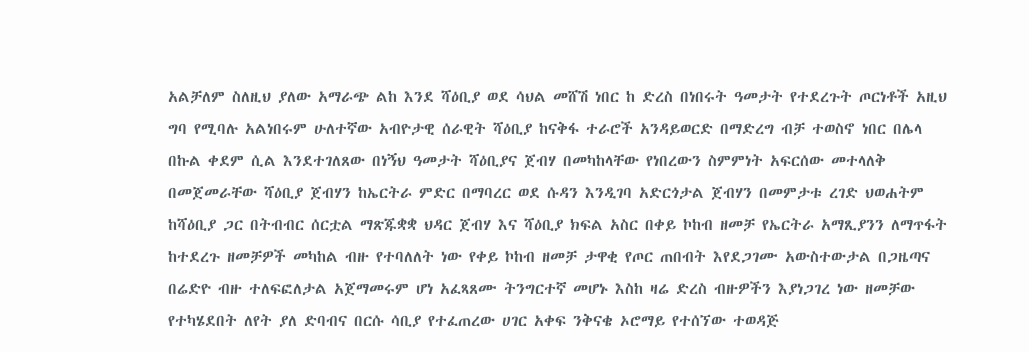አልቻለም ስለዚህ ያለው አማራጭ ልከ እንደ ሻዕቢያ ወደ ሳህል መሸሽ ነበር ከ ድረስ በነበሩት ዓመታት የተደረጉት ጦርነቶች አዚህ ግባ የሚባሉ አልነበሩም ሁለተኛው አብዮታዊ ሰራዊት ሻዕቢያ ከናቅፋ ተራሮች አንዳይወርድ በማድረግ ብቻ ተወስኖ ነበር በሌላ በኩል ቀደም ሲል እንደተገለጸው በነኝህ ዓመታት ሻዕቢያና ጀብሃ በመካከላቸው የነበረውን ስምምነት አፍርሰው መተላለቅ በመጀመራቸው ሻዕቢያ ጀብሃን ከኤርትራ ምድር በማባረር ወደ ሱዳን እንዲገባ አድርጎታል ጀብሃን በመምታቱ ረገድ ህወሐትም ከሻዕቢያ ጋር በትብብር ሰርቷል ማጽጁቋቋ ህዳር ጀብሃ እና ሻዕቢያ ክፍል አስር በቀይ ኮከብ ዘመቻ የኤርትራ አማጺያንን ለማጥፋት ከተደረጉ ዘመቻዎች መካከል ብዙ የተባለለት ነው የቀይ ኮከብ ዘመቻ ታዋቂ የጦር ጠበብት እየደጋገሙ አውስተውታል በጋዜጣና በሬድዮ ብዙ ተለፍፎለታል አጀማመሩም ሆነ አፈጻጸሙ ትንግርተኛ መሆኑ እስከ ዛሬ ድረስ ብዙዎችን እያነጋገረ ነው ዘመቻው የተካሄደበት ለየት ያለ ድባብና በርሱ ሳቢያ የተፈጠረው ሀገር አቀፍ ንቅናቄ ኦሮማይ የተሰኘው ተወዳጅ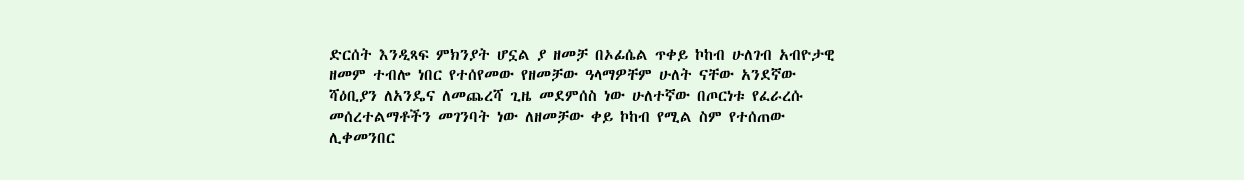ድርሰት እንዲጻፍ ምክንያት ሆኗል ያ ዘመቻ በኦፊሴል ጥቀይ ኮከብ ሁለገብ አብዮታዊ ዘመም ተብሎ ነበር የተሰየመው የዘመቻው ዓላማዎቸም ሁለት ናቸው አንደኛው ሻዕቢያን ለአንዴና ለመጨረሻ ጊዜ መደምሰስ ነው ሁለተኛው በጦርነቱ የፈራረሱ መሰረተልማቶችን መገንባት ነው ለዘመቻው ቀይ ኮከብ የሚል ስም የተሰጠው ሊቀመንበር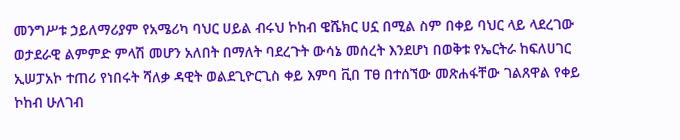መንግሥቱ ኃይለማሪያም የአሜሪካ ባህር ሀይል ብሩህ ኮከብ ዌሼክር ሀኗ በሚል ስም በቀይ ባህር ላይ ላደረገው ወታደራዊ ልምምድ ምላሽ መሆን አለበት በማለት ባደረጉት ውሳኔ መሰረት እንደሆነ በወቅቱ የኤርትራ ከፍለሀገር ኢሠፓአኮ ተጠሪ የነበሩት ሻለቃ ዳዊት ወልደጊዮርጊስ ቀይ እምባ ቪበ ፐፀ በተሰኘው መጽሐፋቸው ገልጸዋል የቀይ ኮከብ ሁለገብ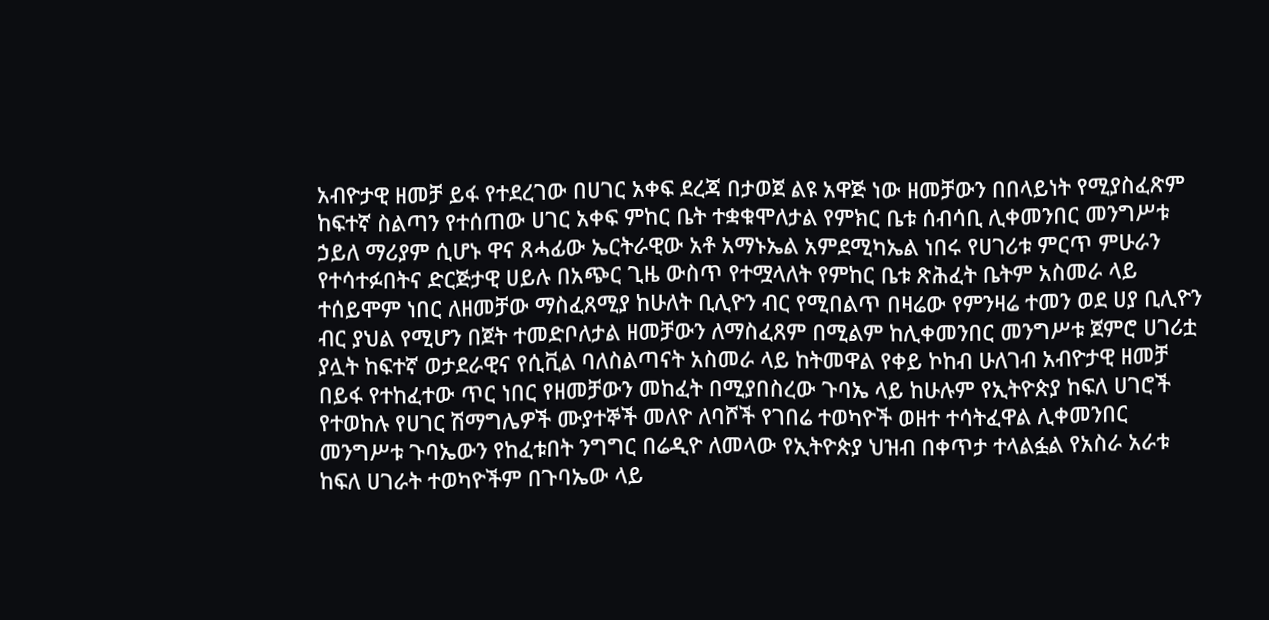አብዮታዊ ዘመቻ ይፋ የተደረገው በሀገር አቀፍ ደረጃ በታወጀ ልዩ አዋጅ ነው ዘመቻውን በበላይነት የሚያስፈጽም ከፍተኛ ስልጣን የተሰጠው ሀገር አቀፍ ምከር ቤት ተቋቁሞለታል የምክር ቤቱ ሰብሳቢ ሊቀመንበር መንግሥቱ ኃይለ ማሪያም ሲሆኑ ዋና ጸሓፊው ኤርትራዊው አቶ አማኑኤል አምደሚካኤል ነበሩ የሀገሪቱ ምርጥ ምሁራን የተሳተፉበትና ድርጅታዊ ሀይሉ በአጭር ጊዜ ውስጥ የተሟላለት የምከር ቤቱ ጽሕፈት ቤትም አስመራ ላይ ተሰይሞም ነበር ለዘመቻው ማስፈጸሚያ ከሁለት ቢሊዮን ብር የሚበልጥ በዛሬው የምንዛሬ ተመን ወደ ሀያ ቢሊዮን ብር ያህል የሚሆን በጀት ተመድቦለታል ዘመቻውን ለማስፈጸም በሚልም ከሊቀመንበር መንግሥቱ ጀምሮ ሀገሪቷ ያሏት ከፍተኛ ወታደራዊና የሲቪል ባለስልጣናት አስመራ ላይ ከትመዋል የቀይ ኮከብ ሁለገብ አብዮታዊ ዘመቻ በይፋ የተከፈተው ጥር ነበር የዘመቻውን መከፈት በሚያበስረው ጉባኤ ላይ ከሁሉም የኢትዮጵያ ከፍለ ሀገሮች የተወከሉ የሀገር ሽማግሌዎች ሙያተኞች መለዮ ለባሾች የገበሬ ተወካዮች ወዘተ ተሳትፈዋል ሊቀመንበር መንግሥቱ ጉባኤውን የከፈቱበት ንግግር በሬዲዮ ለመላው የኢትዮጵያ ህዝብ በቀጥታ ተላልፏል የአስራ አራቱ ከፍለ ሀገራት ተወካዮችም በጉባኤው ላይ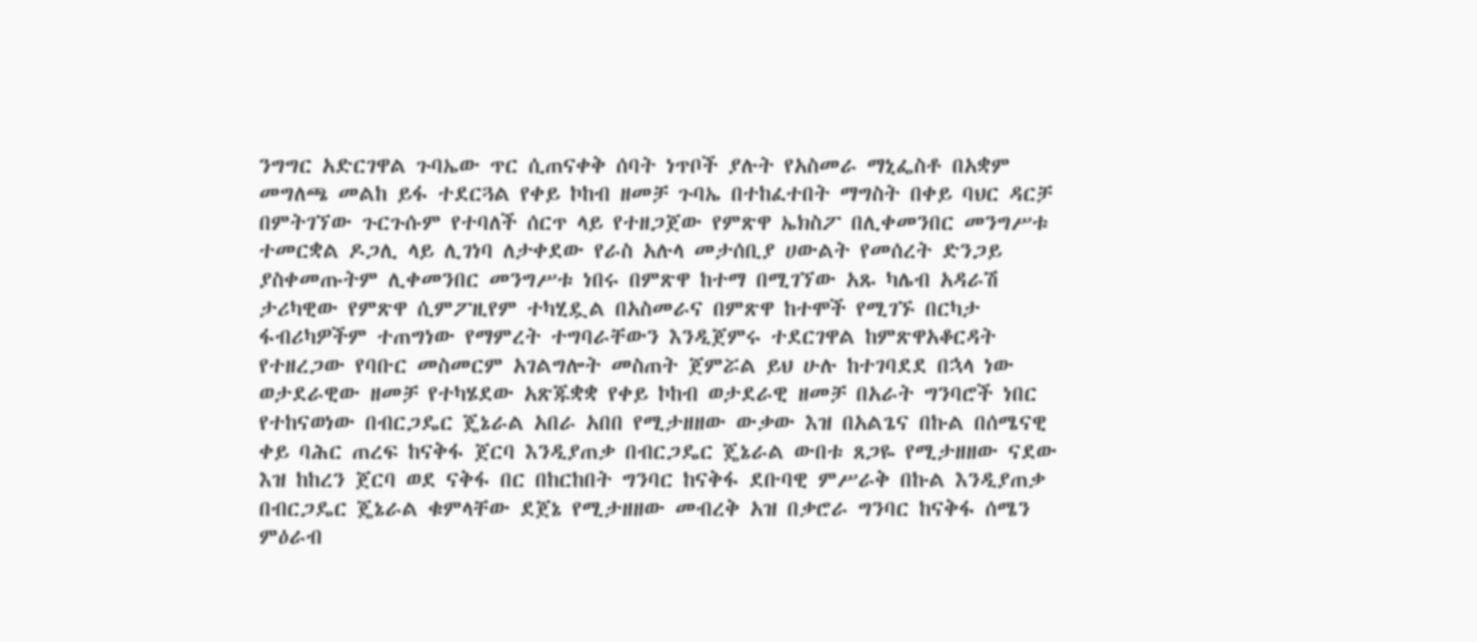ንግግር አድርገዋል ጉባኤው ጥር ሲጠናቀቅ ሰባት ነጥቦች ያሉት የአስመራ ማኒፌስቶ በአቋም መግለጫ መልከ ይፋ ተደርጓል የቀይ ኮከብ ዘመቻ ጉባኤ በተከፈተበት ማግስት በቀይ ባህር ዳርቻ በምትገኘው ጉርጉሱም የተባለች ሰርጥ ላይ የተዘጋጀው የምጽዋ ኤክስፖ በሊቀመንበር መንግሥቱ ተመርቋል ዶጋሊ ላይ ሊገነባ ለታቀደው የራስ አሉላ መታሰቢያ ሀውልት የመሰረት ድንጋይ ያስቀመጡትም ሊቀመንበር መንግሥቱ ነበሩ በምጽዋ ከተማ በሚገኘው አጹ ካሌብ አዳራሽ ታሪካዊው የምጽዋ ሲምፖዚየም ተካሂዷል በአስመራና በምጽዋ ከተሞች የሚገኙ በርካታ ፋብሪካዎችም ተጠግነው የማምረት ተግባራቸውን እንዲጀምሩ ተደርገዋል ከምጽዋአቆርዳት የተዘረጋው የባቡር መስመርም አገልግሎት መስጠት ጀምሯል ይህ ሁሉ ከተገባደደ በኋላ ነው ወታደራዊው ዘመቻ የተካሄደው አጽጁቋቋ የቀይ ኮከብ ወታደራዊ ዘመቻ በአራት ግንባሮች ነበር የተከናወነው በብርጋዴር ጄኔራል አበራ አበበ የሚታዘዘው ውቃው እዝ በአልጌና በኩል በሰሜናዊ ቀይ ባሕር ጠረፍ ከናቅፋ ጀርባ እንዲያጠቃ በብርጋዴር ጄኔራል ውበቱ ጸጋዬ የሚታዘዘው ናደው እዝ ከከረን ጀርባ ወደ ናቅፋ በር በከርከበት ግንባር ከናቅፋ ደቡባዊ ምሥራቅ በኩል እንዲያጠቃ በብርጋዴር ጄኔራል ቁምላቸው ደጀኔ የሚታዘዘው መብረቅ አዝ በቃሮራ ግንባር ከናቅፋ ሰሜን ምዕራብ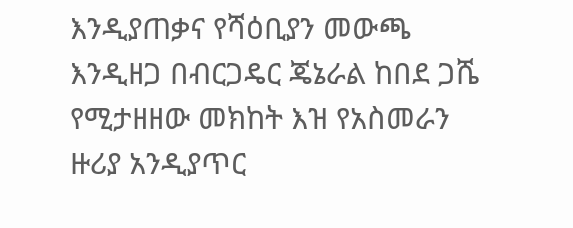እንዲያጠቃና የሻዕቢያን መውጫ እንዲዘጋ በብርጋዴር ጄኔራል ከበደ ጋሼ የሚታዘዘው መክከት እዝ የአስመራን ዙሪያ አንዲያጥር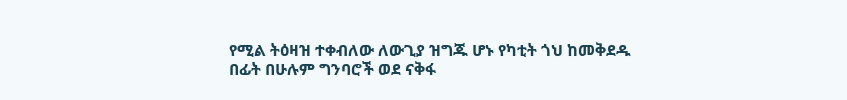የሚል ትዕዛዝ ተቀብለው ለውጊያ ዝግጁ ሆኑ የካቲት ጎህ ከመቅደዱ በፊት በሁሉም ግንባሮች ወደ ናቅፋ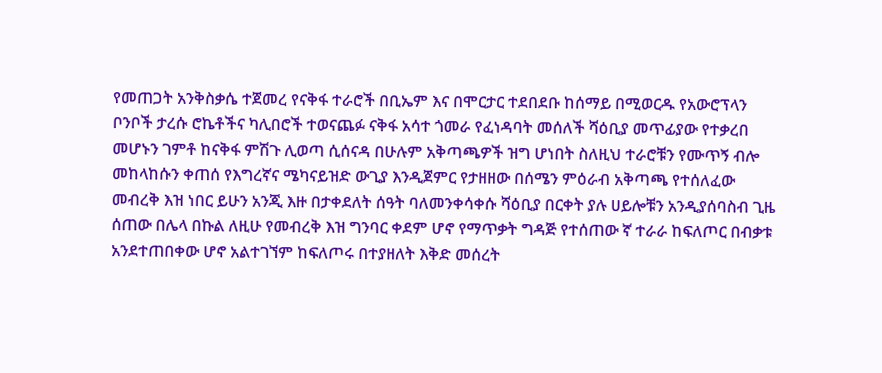የመጠጋት አንቅስቃሴ ተጀመረ የናቅፋ ተራሮች በቢኤም እና በሞርታር ተደበደቡ ከሰማይ በሚወርዱ የአውሮፕላን ቦንቦች ታረሱ ሮኬቶችና ካሊበሮች ተወናጨፉ ናቅፋ አሳተ ጎመራ የፈነዳባት መሰለች ሻዕቢያ መጥፊያው የተቃረበ መሆኑን ገምቶ ከናቅፋ ምሽጉ ሊወጣ ሲሰናዳ በሁሉም አቅጣጫዎች ዝግ ሆነበት ስለዚህ ተራሮቹን የሙጥኝ ብሎ መከላከሱን ቀጠሰ የእግረኛና ሜካናይዝድ ውጊያ እንዲጀምር የታዘዘው በሰሜን ምዕራብ አቅጣጫ የተሰለፈው መብረቅ እዝ ነበር ይሁን አንጂ እዙ በታቀደለት ሰዓት ባለመንቀሳቀሱ ሻዕቢያ በርቀት ያሉ ሀይሎቹን አንዲያሰባስብ ጊዜ ሰጠው በሌላ በኩል ለዚሁ የመብረቅ እዝ ግንባር ቀደም ሆኖ የማጥቃት ግዳጅ የተሰጠው ኛ ተራራ ከፍለጦር በብቃቱ አንደተጠበቀው ሆኖ አልተገኘም ከፍለጦሩ በተያዘለት እቅድ መሰረት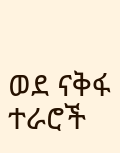ወደ ናቅፋ ተራሮች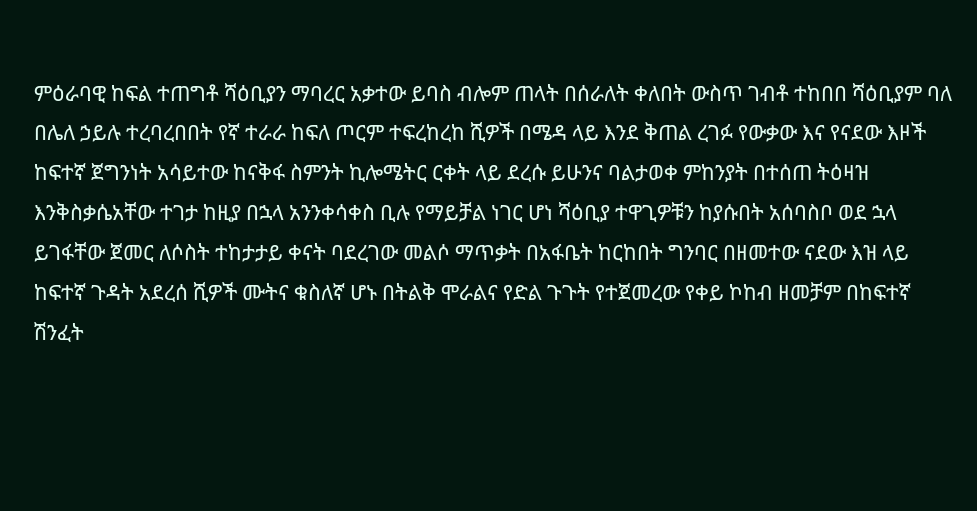ምዕራባዊ ከፍል ተጠግቶ ሻዕቢያን ማባረር አቃተው ይባስ ብሎም ጠላት በሰራለት ቀለበት ውስጥ ገብቶ ተከበበ ሻዕቢያም ባለ በሌለ ኃይሉ ተረባረበበት የኛ ተራራ ከፍለ ጦርም ተፍረከረከ ሺዎች በሜዳ ላይ እንደ ቅጠል ረገፉ የውቃው እና የናደው እዞች ከፍተኛ ጀግንነት አሳይተው ከናቅፋ ስምንት ኪሎሜትር ርቀት ላይ ደረሱ ይሁንና ባልታወቀ ምከንያት በተሰጠ ትዕዛዝ እንቅስቃሴአቸው ተገታ ከዚያ በኋላ አንንቀሳቀስ ቢሉ የማይቻል ነገር ሆነ ሻዕቢያ ተዋጊዎቹን ከያሱበት አሰባስቦ ወደ ኋላ ይገፋቸው ጀመር ለሶስት ተከታታይ ቀናት ባደረገው መልሶ ማጥቃት በአፋቤት ከርከበት ግንባር በዘመተው ናደው እዝ ላይ ከፍተኛ ጉዳት አደረሰ ሺዎች ሙትና ቁስለኛ ሆኑ በትልቅ ሞራልና የድል ጉጉት የተጀመረው የቀይ ኮከብ ዘመቻም በከፍተኛ ሽንፈት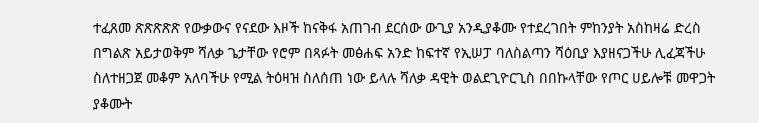ተፈጸመ ጽጽጽጽጽ የውቃውና የናደው እዞች ከናቅፋ አጠገብ ደርሰው ውጊያ አንዲያቆሙ የተደረገበት ምከንያት አስከዛሬ ድረስ በግልጽ አይታወቅም ሻለቃ ጌታቸው የሮም በጻፉት መፅሐፍ አንድ ከፍተኛ የኢሠፓ ባለስልጣን ሻዕቢያ እያዘናጋችሁ ሊፈጃችሁ ስለተዘጋጀ መቆም አለባችሁ የሚል ትዕዛዝ ስለሰጠ ነው ይላሉ ሻለቃ ዳዊት ወልደጊዮርጊስ በበኩላቸው የጦር ሀይሎቹ መዋጋት ያቆሙት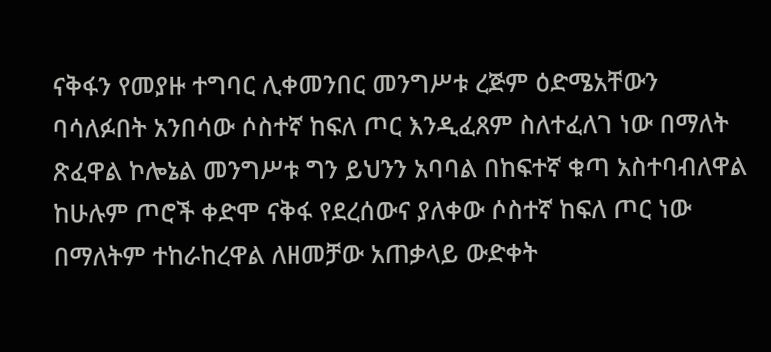ናቅፋን የመያዙ ተግባር ሊቀመንበር መንግሥቱ ረጅም ዕድሜአቸውን ባሳለፉበት አንበሳው ሶስተኛ ከፍለ ጦር እንዲፈጸም ስለተፈለገ ነው በማለት ጽፈዋል ኮሎኔል መንግሥቱ ግን ይህንን አባባል በከፍተኛ ቁጣ አስተባብለዋል ከሁሉም ጦሮች ቀድሞ ናቅፋ የደረሰውና ያለቀው ሶስተኛ ከፍለ ጦር ነው በማለትም ተከራከረዋል ለዘመቻው አጠቃላይ ውድቀት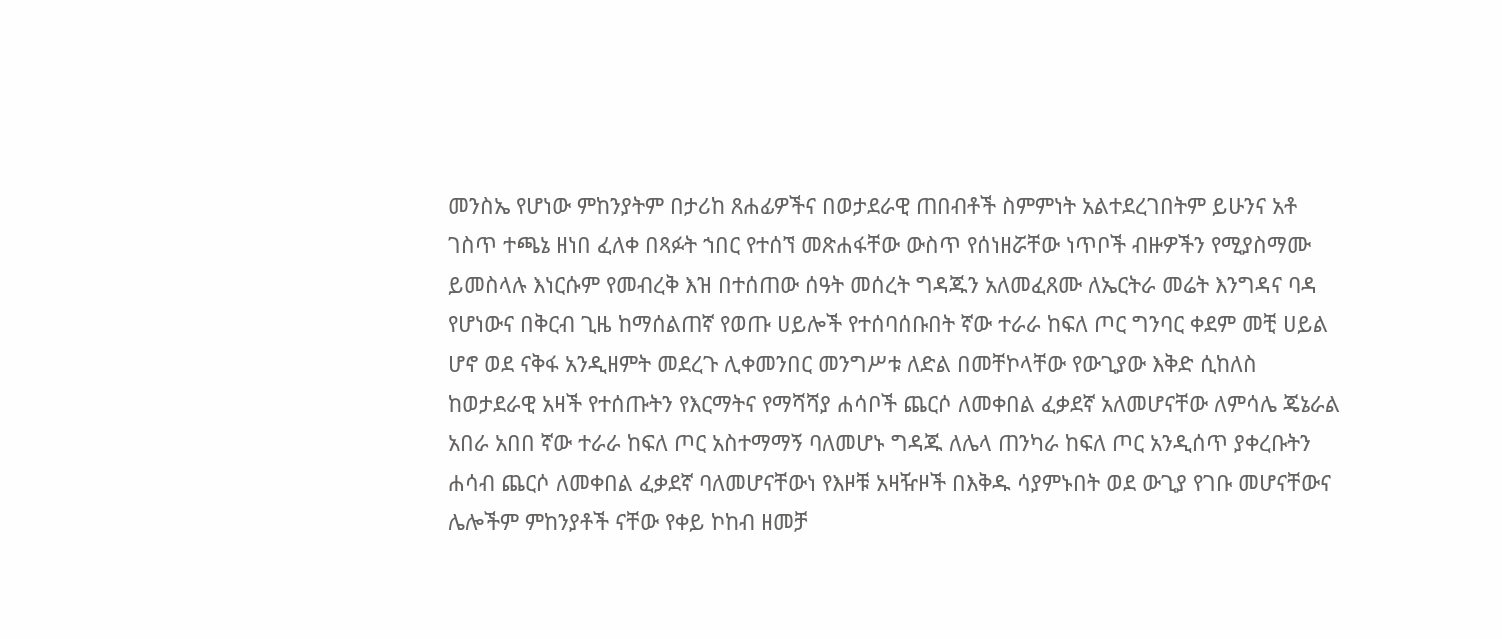መንስኤ የሆነው ምከንያትም በታሪከ ጸሐፊዎችና በወታደራዊ ጠበብቶች ስምምነት አልተደረገበትም ይሁንና አቶ ገስጥ ተጫኔ ዘነበ ፈለቀ በጻፉት ኀበር የተሰኘ መጽሐፋቸው ውስጥ የሰነዘሯቸው ነጥቦች ብዙዎችን የሚያስማሙ ይመስላሉ እነርሱም የመብረቅ እዝ በተሰጠው ሰዓት መሰረት ግዳጁን አለመፈጸሙ ለኤርትራ መሬት እንግዳና ባዳ የሆነውና በቅርብ ጊዜ ከማሰልጠኛ የወጡ ሀይሎች የተሰባሰቡበት ኛው ተራራ ከፍለ ጦር ግንባር ቀደም መቺ ሀይል ሆኖ ወደ ናቅፋ አንዲዘምት መደረጉ ሊቀመንበር መንግሥቱ ለድል በመቸኮላቸው የውጊያው እቅድ ሲከለስ ከወታደራዊ አዛች የተሰጡትን የእርማትና የማሻሻያ ሐሳቦች ጨርሶ ለመቀበል ፈቃደኛ አለመሆናቸው ለምሳሌ ጄኔራል አበራ አበበ ኛው ተራራ ከፍለ ጦር አስተማማኝ ባለመሆኑ ግዳጁ ለሌላ ጠንካራ ከፍለ ጦር አንዲሰጥ ያቀረቡትን ሐሳብ ጨርሶ ለመቀበል ፈቃደኛ ባለመሆናቸውነ የእዞቹ አዛዥዞች በእቅዱ ሳያምኑበት ወደ ውጊያ የገቡ መሆናቸውና ሌሎችም ምከንያቶች ናቸው የቀይ ኮከብ ዘመቻ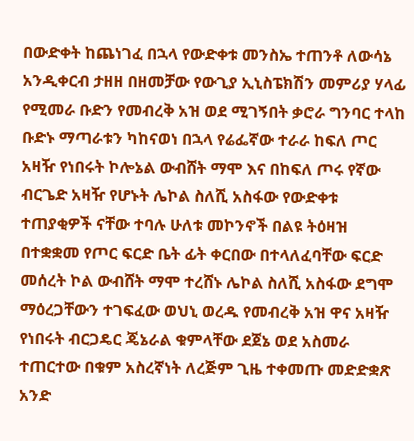በውድቀት ከጨነገፈ በኋላ የውድቀቱ መንስኤ ተጠንቶ ለውሳኔ አንዲቀርብ ታዘዘ በዘመቻው የውጊያ ኢኒስፔክሽን መምሪያ ሃላፊ የሚመራ ቡድን የመብረቅ አዝ ወደ ሚገኝበት ቃሮራ ግንባር ተላከ ቡድኑ ማጣራቱን ካከናወነ በኋላ የሬፌኛው ተራራ ከፍለ ጦር አዛዥ የነበሩት ኮሎኔል ውብሸት ማሞ እና በከፍለ ጦሩ የኛው ብርጌድ አዛዥ የሆኑት ሌኮል ስለሺ አስፋው የውድቀቱ ተጠያቂዎች ናቸው ተባሉ ሁለቱ መኮንኖች በልዩ ትዕዛዝ በተቋቋመ የጦር ፍርድ ቤት ፊት ቀርበው በተላለፈባቸው ፍርድ መሰረት ኮል ውብሸት ማሞ ተረሸኑ ሌኮል ስለሺ አስፋው ደግሞ ማዕረጋቸውን ተገፍፈው ወህኒ ወረዱ የመብረቅ አዝ ዋና አዛዥ የነበሩት ብርጋዴር ጄኔራል ቁምላቸው ደጀኔ ወደ አስመራ ተጠርተው በቁም አስረኛነት ለረጅም ጊዜ ተቀመጡ መድድቋጽ አንድ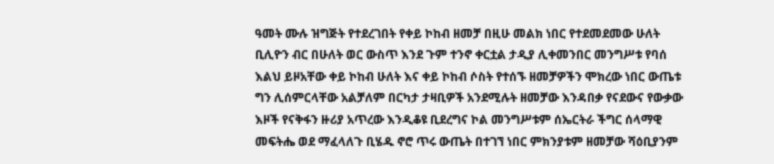ዓመት ሙሉ ዝግጅት የተደረገበት የቀይ ኮከብ ዘመቻ በዚሁ መልክ ነበር የተደመደመው ሁለት ቢሊዮን ብር በሁለት ወር ውስጥ እንደ ጉም ተንኖ ቀርቷል ታዲያ ሊቀመንበር መንግሥቱ የባሰ እልህ ይዞአቸው ቀይ ኮከብ ሁለት እና ቀይ ኮከብ ሶስት የተሰኙ ዘመቻዎችን ሞክረው ነበር ውጤቱ ግን ሊሰምርላቸው አልቻለም በርካታ ታዛቢዎች አንደሚሉት ዘመቻው እንዳበቃ የናደውና የውቃው እዞች የናቅፋን ዙሪያ አጥረው እንዲቆዩ ቢደረግና ኮል መንግሥቱም ሰኤርትራ ችግር ሰላማዊ መፍትሔ ወደ ማፈላለጉ ቢሄዱ ኖሮ ጥሩ ውጤት በተገኘ ነበር ምክንያቱም ዘመቻው ሻዕቢያንም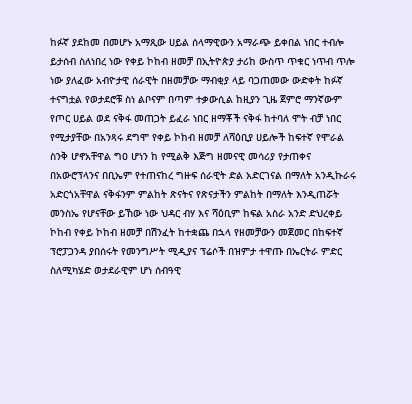ከፉኛ ያደከመ በመሆኑ አማጺው ሀይል ሰላማዊውን አማራጭ ይቀበል ነበር ተብሎ ይታሰብ ስለነበረ ነው የቀይ ኮከብ ዘመቻ በኢትዮጵያ ታሪከ ውስጥ ጥቁር ነጥብ ጥሎ ነው ያለፈው አብዮታዊ ሰራዊት በዘመቻው ማብቂያ ላይ ባጋጠመው ውድቀት ከፉኛ ተናግቷል የወታደሮቹ ስነ ልቦናም በጣም ተቃውሲል ከዚያን ጊዜ ጀምሮ ማንኛውም የጦር ሀይል ወደ ናቅፋ መጠጋት ይፈራ ነበር ዘማቾች ናቅፋ ከተባለ ሞት ብቻ ነበር የሚታያቸው በአንጻሩ ደግሞ የቀይ ኮከብ ዘመቻ ለሻዕቢያ ሀይሎች ከፍተኛ የሞራል ስንቅ ሆኖአቸዋል ግዐ ሆነን ከ የሚልቅ እጅግ ዘመናዊ መሳሪያ የታጠቀና በአውሮፕላንና በቢኤም የተጠናከረ ግዙፍ ሰራዊት ድል አድርገናል በማለት አንዲኩራሩ አድርጎአቸዋል ናቅፋንም ምልከት ጽናትና የጽናታችን ምልከት በማለት እንዲጠሯት መንስኤ የሆናቸው ይኸው ነው ህዳር ብሃ እና ሻዕቢም ከፍል አስራ አንድ ድህረቀይ ኮከብ የቀይ ኮከብ ዘመቻ በሽንፈት ከተቋጨ በኋላ የዘመቻውን መጀመር በከፍተኛ ፕሮፓጋንዳ ያበሰሩት የመንግሥት ሚዲያና ፕሬሶች በዝምታ ተዋጡ በኤርትራ ምድር ስለሚካሄድ ወታደራዊም ሆነ ሰብዓዊ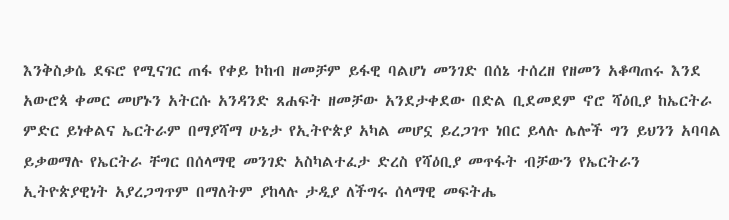እንቅስቃሴ ደፍሮ የሚናገር ጠፋ የቀይ ኮከብ ዘመቻም ይፋዊ ባልሆነ መንገድ በሰኔ ተሰረዘ የዘመን አቆጣጠሩ እንደ አውሮጳ ቀመር መሆኑን አትርሱ አንዳንድ ጸሐፍት ዘመቻው አንደታቀደው በድል ቢደመደም ኖሮ ሻዕቢያ ከኤርትራ ምድር ይነቀልና ኤርትራም በማያሻማ ሁኔታ የኢትዮጵያ አካል መሆኗ ይረጋገጥ ነበር ይላሉ ሌሎች ግን ይህንን አባባል ይቃወማሉ የኤርትራ ቸግር በሰላማዊ መንገድ አስካልተፈታ ድረስ የሻዕቢያ መጥፋት ብቻውን የኤርትራን ኢትዮጵያዊነት አያረጋግጥም በማለትም ያከላሉ ታዲያ ለችግሩ ሰላማዊ መፍትሔ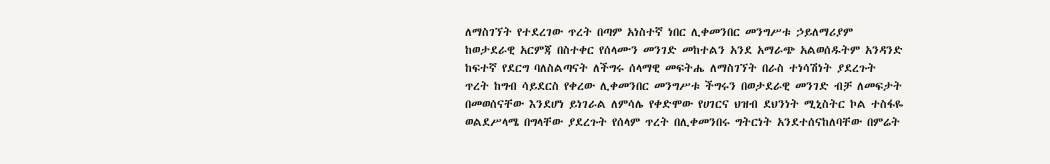ለማስገኘት የተደረገው ጥረት በጣም አነስተኛ ነበር ሊቀመንበር መንግሥቱ ኃይለማሪያም ከወታደራዊ አርምጃ በስተቀር የሰላሙን መንገድ መከተልን አንደ አማራጭ አልወሰዱትም አንዳንድ ከፍተኛ የደርግ ባለስልጣናት ለችግሩ ሰላማዊ መፍትሔ ለማስገኘት በራስ ተነሳሽነት ያደረጉት ጥረት ከግብ ሳይደርስ የቀረው ሊቀመንበር መንግሥቱ ችግሩን በወታደራዊ መንገድ ብቻ ለመፍታት በመወሰናቸው እንደሆነ ይነገራል ለምሳሌ የቀድሞው የሀገርና ህዝብ ደህንነት ሚኒስትር ኮል ተስፋዬ ወልደሥላሜ በግላቸው ያደረጉት የሰላም ጥረት በሊቀመንበሩ ግትርነት አንደተሰናከለባቸው በምሬት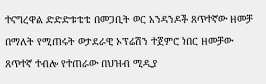ተናግረዋል ድድድቱቴቴ በመጋቢት ወር አንዳንዶች ጸጥተኛው ዘመቻ በማለት የሚጠሩት ወታደራዊ ኦፕሬሽን ተጀምሮ ነበር ዘመቻው ጸጥተኛ ተብሎ የተጠራው በህዝብ ሚዲያ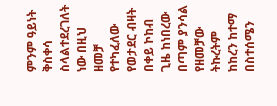ምንም ዓይነት ቅስቀሳ ስላልተደረገለት ነው በዚህ ዘመቻ የተካፈለው የወታደር ብዛት በቀይ ኮከብ ጊዜ ከነበረው በጣም ያንሳል የዘመቻው ትኩረትም ከከረን ከተማ በስተሰሜን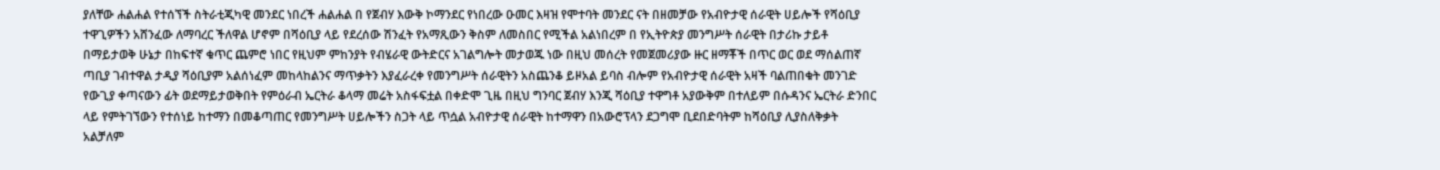ያለቸው ሐልሐል የተሰኘች ስትራቲጂካዊ መንደር ነበረች ሐልሐል በ የጀብሃ እውቅ ኮማንደር የነበረው ዑመር እዛዝ የሞተባት መንደር ናት በዘመቻው የአብዮታዊ ሰራዊት ሀይሎች የሻዕቢያ ተዋጊዎችን አሸንፈው ለማባረር ችለዋል ሆኖም በሻዕቢያ ላይ የደረሰው ሽንፈት የአማጺውን ቅስም ለመስበር የሚችል አልነበረም በ የኢትዮጵያ መንግሥት ሰራዊት በታሪኩ ታይቶ በማይታወቅ ሁኔታ በከፍተኛ ቁጥር ጨምሮ ነበር የዚህም ምከንያት የብሄራዊ ውትድርና አገልግሎት መታወጁ ነው በዚህ መሰረት የመጀመሪያው ዙር ዘማቾች በጥር ወር ወደ ማሰልጠኛ ጣቢያ ገብተዋል ታዲያ ሻዕቢያም አልሰነፈም መከላከልንና ማጥቃትን እያፈራረቀ የመንግሥት ሰራዊትን አስጨንቆ ይዞአል ይባስ ብሎም የአብዮታዊ ሰራዊት አዛች ባልጠበቁት መንገድ የውጊያ ቀጣናውን ፊት ወደማይታወቅበት የምዕራብ ኤርትራ ቆላማ መሬት አስፋፍቷል በቀድሞ ጊዜ በዚህ ግንባር ጀብሃ እንጂ ሻዕቢያ ተዋግቶ አያውቅም በተለይም በሱዳንና ኤርትራ ድንበር ላይ የምትገኘውን የተሰነይ ከተማን በመቆጣጠር የመንግሥት ሀይሎችን ስጋት ላይ ጥሷል አብዮታዊ ሰራዊት ከተማዋን በአውሮፕላን ደጋግሞ ቢደበድባትም ከሻዕቢያ ሊያስለቅቃት አልቻለም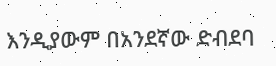እንዲያውም በአንደኛው ድብደባ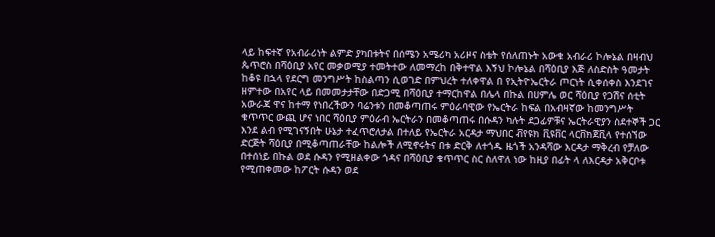ላይ ከፍተኛ የአብራሪነት ልምድ ያካበቱትና በሰሜን አሜሪካ አሪዞና ስቴት የሰለጠኑት አውቁ አብራሪ ኮሎኔል በዛብህ ጴጥሮስ በሻዕቢያ አየር መቃወሚያ ተመትተው ለመማረከ በቅተዋል እኝህ ኮሎኔል በሻዕቢያ እጅ ለስድስት ዓመታት ከቆዩ በኋላ የደርግ መንግሥት ከስልጣን ሲወገድ በምህረት ተለቀዋል በ የኢትዮኤርትራ ጦርነት ሲቀሰቀስ እንደገና ዘምተው በአየር ላይ በመመታታቸው በድጋሚ በሻዕቢያ ተማርከዋል በሌላ በኩል በሀምሌ ወር ሻዕቢያ የጋሽና ሰቲት አውራጃ ዋና ከተማ የነበረችውን ባሬንቱን በመቆጣጠሩ ምዕራባዊው የኤርትራ ከፍል በአብዛኛው ከመንግሥት ቁጥጥር ውጪ ሆና ነበር ሻዕቢያ ምዕራብ ኤርትራን በመቆጣጠሩ በሱዳን ካሉት ደጋፊዎቹና ኤርትራዊያን ስደተኞች ጋር እንደ ልብ የሚገናኝበት ሁኔታ ተፈጥሮለታል በተለይ የኤርትራ አርዳታ ማህበር ቭየዩክ ቪዩቨር ላርቨክጀቪላ የተሰኘው ድርጅት ሻዕቢያ በሚቆጣጠራቸው ከልሎች ለሚኖሩትና በቱ ድርቅ ለተጎዱ ዜጎች አንዳሻው እርዳታ ማቅረብ የቻለው በተሰነይ በኩል ወደ ሱዳን የሚዘልቀው ጎዳና በሻዕቢያ ቁጥጥር ስር ስለዋለ ነው ከዚያ በፊት ላ ለእርዳታ አቅርቦቱ የሚጠቀመው ከፖርት ሱዳን ወደ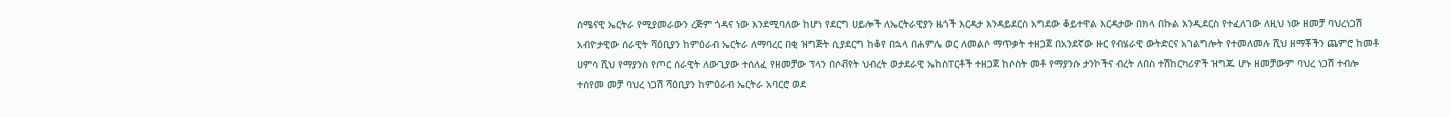ሰሜናዊ ኤርትራ የሚያመራውን ረጅም ጎዳና ነው እንደሚባለው ከሆነ የደርግ ሀይሎች ለኤርትራዊያን ዜጎች እርዳታ እንዳይደርስ አግደው ቆይተዋል እርዳታው በክላ በኩል እንዲደርስ የተፈለገው ለዚህ ነው ዘመቻ ባህረነጋሽ አብዮታዊው ሰራዊት ሻዕቢያን ከምዕራብ ኤርትራ ለማባረር በቂ ዝግጅት ሲያደርግ ከቆየ በኋላ በሐምሌ ወር ለመልሶ ማጥቃት ተዘጋጀ በአንደኛው ዙር የብሄራዊ ውትድርና አገልግሎት የተመለመሉ ሺህ ዘማቾችን ጨምሮ ከመቶ ሀምሳ ሺህ የማያንስ የጦር ሰራዊት ለውጊያው ተሰለፈ የዘመቻው ፕላን በሶቭየት ህብረት ወታደራዊ ኤከስፐርቶች ተዘጋጀ ከሶስት መቶ የማያንሱ ታንኮችና ብረት ለበስ ተሽከርካሪዎች ዝግጁ ሆኑ ዘመቻውም ባህረ ነጋሽ ተብሎ ተሰየመ መቻ ባህረ ነጋሽ ሻዕቢያን ከምዕራብ ኤርትራ አባርሮ ወደ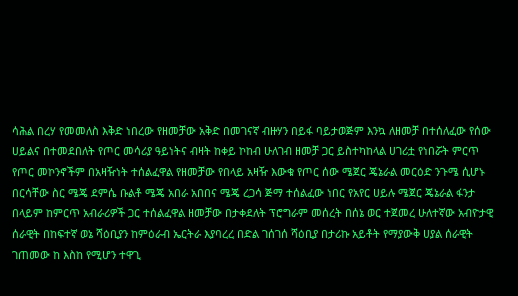ሳሕል በረሃ የመመለስ እቅድ ነበረው የዘመቻው አቅድ በመገናኛ ብዙሃን በይፋ ባይታወጅም እንኳ ለዘመቻ በተሰለፈው የሰው ሀይልና በተመደበለት የጦር መሳሪያ ዓይነትና ብዛት ከቀይ ኮከብ ሁለገብ ዘመቻ ጋር ይስተካከላል ሀገሪቷ የነበሯት ምርጥ የጦር መኮንኖችም በአዛዥነት ተሰልፈዋል የዘመቻው የበላይ አዛዥ እውቁ የጦር ሰው ሜጀር ጄኔራል መርዕድ ንጉሜ ሲሆኑ በርሳቸው ስር ሜጄ ደምሴ ቡልቶ ሜጄ አበራ አበበና ሜጄ ረጋሳ ጅማ ተሰልፈው ነበር የአየር ሀይሉ ሜጀር ጄኔራል ፋንታ በላይም ከምርጥ አብራሪዎች ጋር ተሰልፈዋል ዘመቻው በታቀደለት ፕሮግራም መሰረት በሰኔ ወር ተጀመረ ሁለተኛው አብዮታዊ ሰራዊት በከፍተኛ ወኔ ሻዕቢያን ከምዕራብ ኤርትራ እያባረረ በድል ገሰገሰ ሻዕቢያ በታሪኩ አይቶት የማያውቅ ሀያል ሰራዊት ገጠመው ከ እስከ የሚሆን ተዋጊ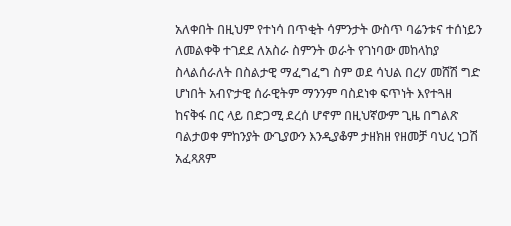አለቀበት በዚህም የተነሳ በጥቂት ሳምንታት ውስጥ ባሬንቱና ተሰነይን ለመልቀቅ ተገደደ ለአስራ ስምንት ወራት የገነባው መከላከያ ስላልሰራለት በስልታዊ ማፈግፈግ ስም ወደ ሳህል በረሃ መሸሽ ግድ ሆነበት አብዮታዊ ሰራዊትም ማንንም ባስደነቀ ፍጥነት እየተጓዘ ከናቅፋ በር ላይ በድጋሚ ደረሰ ሆኖም በዚህኛውም ጊዜ በግልጽ ባልታወቀ ምከንያት ውጊያውን እንዲያቆም ታዘክዘ የዘመቻ ባህረ ነጋሽ አፈጻጸም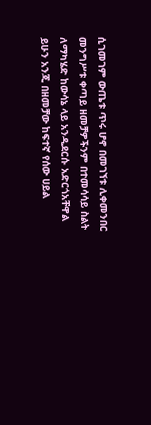ሲገመገም ውጤቱ ጥሩ ሆኖ በመገኘቱ ሊቀመንበር መንግሥቱ ቀጣይ ዘመቻዎችንም በተመሳሳይ ስልት ለማካሄድ ከውሳኔ ላይ አንዲደርሱ አድርጎአቸዋል ይሁን አንጂ በዘመቻው ከፍተኛ የሰው ሀይል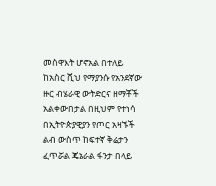መስዋእት ሆኖአል በተለይ ከአስር ሺህ የማያንሱ የአንደኛው ዙር ብሄራዊ ውትድርና ዘማቾች አልቀውበታል በዚህም የተነሳ በኢትዮጵያዊያን የጦር አዛኙች ልብ ውስጥ ከፍተኛ ቅሬታን ፈጥሯል ጄኔራል ፋንታ በላይ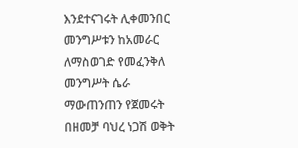እንደተናገሩት ሊቀመንበር መንግሥቱን ከአመራር ለማስወገድ የመፈንቅለ መንግሥት ሴራ ማውጠንጠን የጀመሩት በዘመቻ ባህረ ነጋሽ ወቅት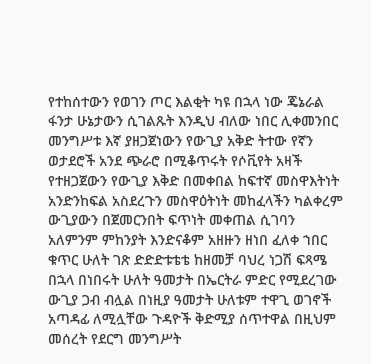የተከሰተውን የወገን ጦር እልቂት ካዩ በኋላ ነው ጄኔራል ፋንታ ሁኔታውን ሲገልጹት እንዲህ ብለው ነበር ሊቀመንበር መንግሥቱ እኛ ያዘጋጀነውን የውጊያ አቅድ ትተው የኛን ወታደሮች አንደ ጭራሮ በሚቆጥሩት የሶቪየት አዛች የተዘጋጀውን የውጊያ እቅድ በመቀበል ከፍተኛ መስዋእትነት አንድንከፍል አስደረጉን መስዋዕትነት መከፈላችን ካልቀረም ውጊያውን በጀመርንበት ፍጥነት መቀጠል ሲገባን አለምንም ምከንያት እንድናቆም አዘዙን ዘነበ ፈለቀ ኀበር ቁጥር ሁለት ገጽ ድድድቱቴቴ ከዘመቻ ባህረ ነጋሽ ፍጻሜ በኋላ በነበሩት ሁለት ዓመታት በኤርትራ ምድር የሚደረገው ውጊያ ጋብ ብሏል በነዚያ ዓመታት ሁለቱም ተዋጊ ወገኖች አጣዳፊ ለሚሏቸው ጉዳዮች ቅድሚያ ሰጥተዋል በዚህም መሰረት የደርግ መንግሥት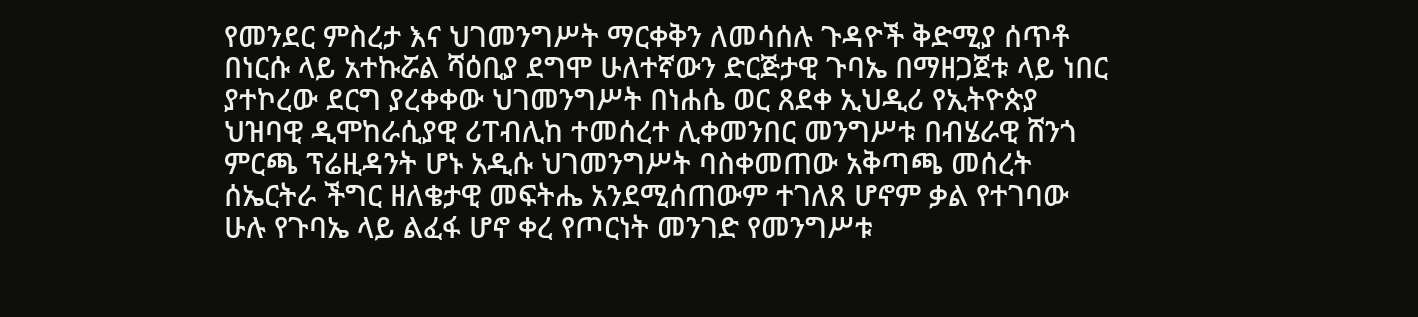የመንደር ምስረታ እና ህገመንግሥት ማርቀቅን ለመሳሰሉ ጉዳዮች ቅድሚያ ሰጥቶ በነርሱ ላይ አተኩሯል ሻዕቢያ ደግሞ ሁለተኛውን ድርጅታዊ ጉባኤ በማዘጋጀቱ ላይ ነበር ያተኮረው ደርግ ያረቀቀው ህገመንግሥት በነሐሴ ወር ጸደቀ ኢህዲሪ የኢትዮጵያ ህዝባዊ ዲሞከራሲያዊ ሪፐብሊከ ተመሰረተ ሊቀመንበር መንግሥቱ በብሄራዊ ሸንጎ ምርጫ ፕሬዚዳንት ሆኑ አዲሱ ህገመንግሥት ባስቀመጠው አቅጣጫ መሰረት ሰኤርትራ ችግር ዘለቄታዊ መፍትሔ አንደሚሰጠውም ተገለጸ ሆኖም ቃል የተገባው ሁሉ የጉባኤ ላይ ልፈፋ ሆኖ ቀረ የጦርነት መንገድ የመንግሥቱ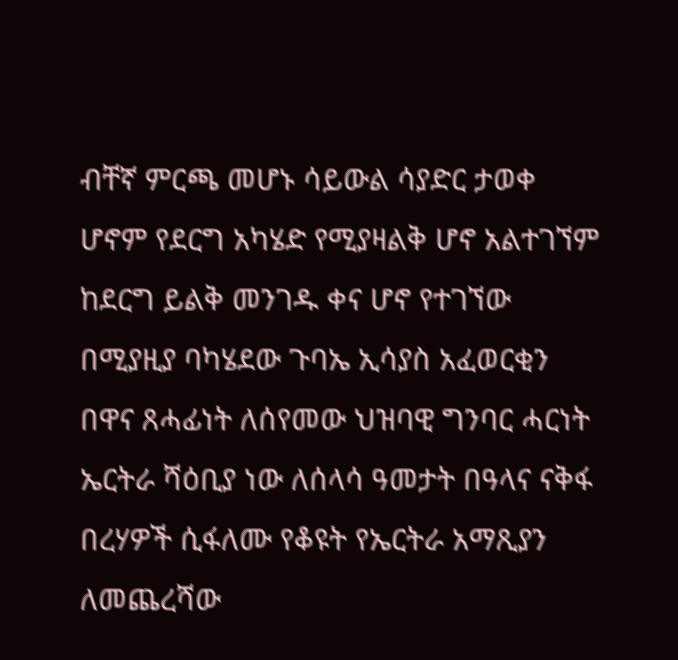ብቸኛ ምርጫ መሆኑ ሳይውል ሳያድር ታወቀ ሆኖም የደርግ አካሄድ የሚያዛልቅ ሆኖ አልተገኘም ከደርግ ይልቅ መንገዱ ቀና ሆኖ የተገኘው በሚያዚያ ባካሄደው ጉባኤ ኢሳያስ አፈወርቂን በዋና ጸሓፊነት ለሰየመው ህዝባዊ ግንባር ሓርነት ኤርትራ ሻዕቢያ ነው ለሰላሳ ዓመታት በዓላና ናቅፋ በረሃዎች ሲፋለሙ የቆዩት የኤርትራ አማጺያን ለመጨረሻው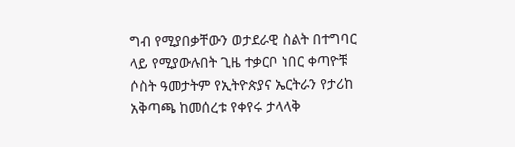ግብ የሚያበቃቸውን ወታደራዊ ስልት በተግባር ላይ የሚያውሉበት ጊዜ ተቃርቦ ነበር ቀጣዮቹ ሶስት ዓመታትም የኢትዮጵያና ኤርትራን የታሪከ አቅጣጫ ከመሰረቱ የቀየሩ ታላላቅ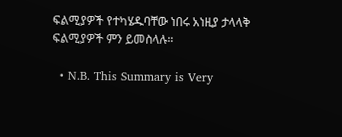ፍልሚያዎች የተካሄዱባቸው ነበሩ አነዚያ ታላላቅ ፍልሚያዎች ምን ይመስላሉ።

  • N.B. This Summary is Very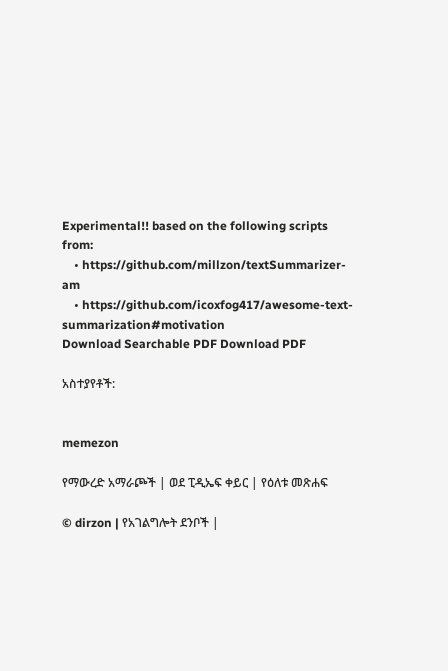Experimental!! based on the following scripts from:
    • https://github.com/millzon/textSummarizer-am
    • https://github.com/icoxfog417/awesome-text-summarization#motivation
Download Searchable PDF Download PDF

አስተያየቶች:


memezon

የማውረድ አማራጮች | ወደ ፒዲኤፍ ቀይር | የዕለቱ መጽሐፍ

© dirzon | የአገልግሎት ደንቦች |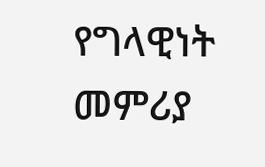የግላዊነት መምሪያ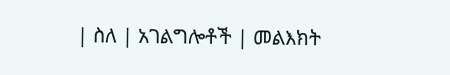| ስለ | አገልግሎቶች | መልእክት